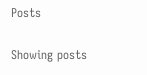Posts

Showing posts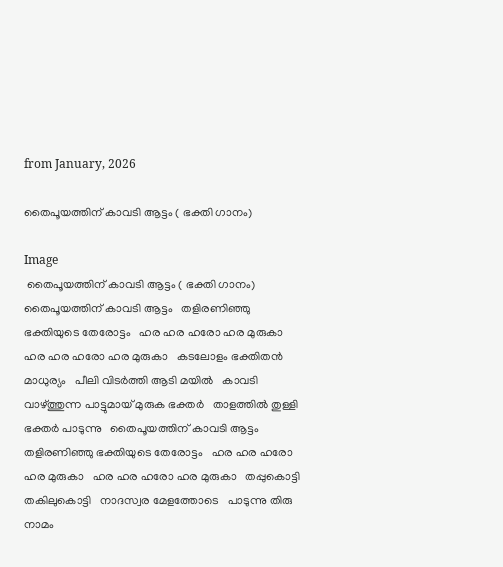from January, 2026

തൈപൂയത്തിന് കാവടി ആട്ടം ( ഭക്തി ഗാനം)

Image
 തൈപൂയത്തിന് കാവടി ആട്ടം ( ഭക്തി ഗാനം) തൈപൂയത്തിന് കാവടി ആട്ടം   തളിരണിഞ്ഞു ഭക്തിയുടെ തേരോട്ടം   ഹര ഹര ഹരോ ഹര മുരുകാ   ഹര ഹര ഹരോ ഹര മുരുകാ   കടലോളം ഭക്തിതൻ മാധുര്യം   പീലി വിടർത്തി ആടി മയിൽ   കാവടി വാഴ്ത്തുന്ന പാട്ടുമായ് മുരുക ഭക്തർ   താളത്തിൽ തുള്ളി ഭക്തർ പാടുന്നു   തൈപൂയത്തിന് കാവടി ആട്ടം   തളിരണിഞ്ഞു ഭക്തിയുടെ തേരോട്ടം   ഹര ഹര ഹരോ ഹര മുരുകാ   ഹര ഹര ഹരോ ഹര മുരുകാ   തപ്പുകൊട്ടി തകിലുകൊട്ടി   നാദസ്വര മേളത്തോടെ   പാടുന്നു തിരു നാമം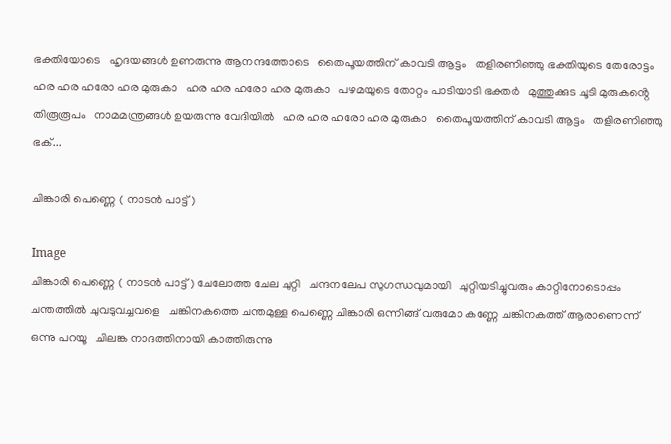ഭക്തിയോടെ   ഹൃദയങ്ങൾ ഉണരുന്നു ആനന്ദത്തോടെ   തൈപൂയത്തിന് കാവടി ആട്ടം   തളിരണിഞ്ഞു ഭക്തിയുടെ തേരോട്ടം   ഹര ഹര ഹരോ ഹര മുരുകാ   ഹര ഹര ഹരോ ഹര മുരുകാ   പഴമയുടെ തോറ്റം പാടിയാടി ഭക്തർ   മുത്തുക്കുട ചൂടി മുരുകൻ്റെ തിരൂരൂപം   നാമമന്ത്രങ്ങൾ ഉയരുന്നു വേദിയിൽ   ഹര ഹര ഹരോ ഹര മുരുകാ   തൈപൂയത്തിന് കാവടി ആട്ടം   തളിരണിഞ്ഞു ഭക്...

ചിങ്കാരി പെണ്ണെ ( നാടൻ പാട്ട്)

Image
ചിങ്കാരി പെണ്ണെ ( നാടൻ പാട്ട്) ചേലോത്ത ചേല ചുറ്റി   ചന്ദനലേപ സുഗന്ധവുമായി   ചുറ്റിയടിച്ചുവരും കാറ്റിനോടൊപ്പം   ചന്തത്തിൽ ചുവടുവച്ചവളെ   ചങ്കിനകത്തെ ചന്തമുള്ള പെണ്ണെ ചിങ്കാരി ഒന്നിങ്ങ് വരുമോ കണ്ണേ ചങ്കിനകത്ത് ആരാണെന്ന് ഒന്നു പറയൂ   ചിലങ്ക നാദത്തിനായി കാത്തിരുന്നു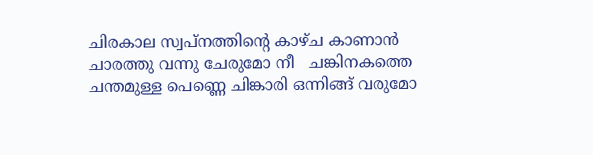ചിരകാല സ്വപ്നത്തിന്റെ കാഴ്ച കാണാൻ   ചാരത്തു വന്നു ചേരുമോ നീ   ചങ്കിനകത്തെ ചന്തമുള്ള പെണ്ണെ ചിങ്കാരി ഒന്നിങ്ങ് വരുമോ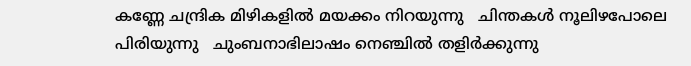കണ്ണേ ചന്ദ്രിക മിഴികളിൽ മയക്കം നിറയുന്നു   ചിന്തകൾ നൂലിഴപോലെ പിരിയുന്നു   ചുംബനാഭിലാഷം നെഞ്ചിൽ തളിർക്കുന്നു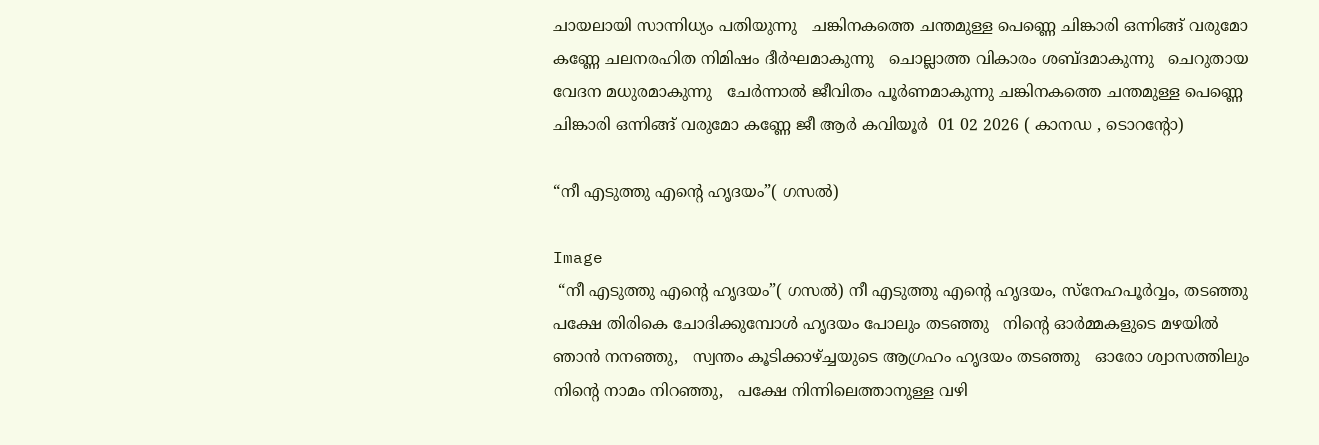ചായലായി സാന്നിധ്യം പതിയുന്നു   ചങ്കിനകത്തെ ചന്തമുള്ള പെണ്ണെ ചിങ്കാരി ഒന്നിങ്ങ് വരുമോ കണ്ണേ ചലനരഹിത നിമിഷം ദീർഘമാകുന്നു   ചൊല്ലാത്ത വികാരം ശബ്ദമാകുന്നു   ചെറുതായ വേദന മധുരമാകുന്നു   ചേർന്നാൽ ജീവിതം പൂർണമാകുന്നു ചങ്കിനകത്തെ ചന്തമുള്ള പെണ്ണെ ചിങ്കാരി ഒന്നിങ്ങ് വരുമോ കണ്ണേ ജീ ആർ കവിയൂർ  01 02 2026 ( കാനഡ , ടൊറൻ്റോ)

“നീ എടുത്തു എന്റെ ഹൃദയം”( ഗസൽ)

Image
 “നീ എടുത്തു എന്റെ ഹൃദയം”( ഗസൽ) നീ എടുത്തു എന്റെ ഹൃദയം, സ്നേഹപൂർവ്വം, തടഞ്ഞു   പക്ഷേ തിരികെ ചോദിക്കുമ്പോൾ ഹൃദയം പോലും തടഞ്ഞു   നിന്റെ ഓർമ്മകളുടെ മഴയിൽ ഞാൻ നനഞ്ഞു,   സ്വന്തം കൂടിക്കാഴ്ച്ചയുടെ ആഗ്രഹം ഹൃദയം തടഞ്ഞു   ഓരോ ശ്വാസത്തിലും നിന്റെ നാമം നിറഞ്ഞു,   പക്ഷേ നിന്നിലെത്താനുള്ള വഴി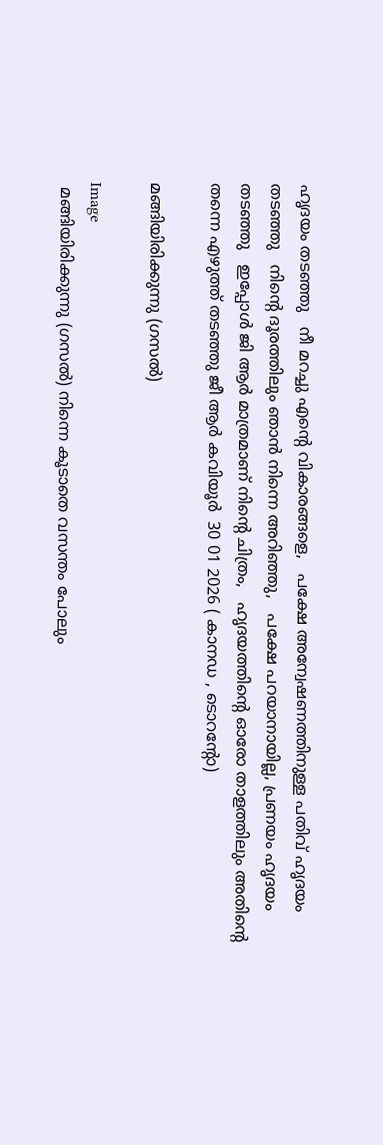ഹൃദയം തടഞ്ഞു   നീ മറച്ചു എന്റെ വികാരങ്ങളെ,   പക്ഷേ അന്വേഷണത്തിനുള്ള പതിവ് ഹൃദയം തടഞ്ഞു   നിന്റെ ദൂരത്തിലും ഞാൻ നിന്നെ അറിഞ്ഞു,   പക്ഷേ പറയാനായില്ല, പ്രണയം ഹൃദയം തടഞ്ഞു   ഇപ്പോൾ ജി ആർ മാത്രമാണ് നിൻ്റെ ചിത്രം,   ഹൃദയത്തിന്റെ ഓരോ താളത്തിലും അതിന്റെ തന്നെ എഴുത്ത് തടഞ്ഞു ജീ ആർ കവിയൂർ  30 01 2026 ( കാനഡ , ടൊറൻ്റോ)

മങ്ങിയിരിക്കുന്നു (ഗസൽ)

Image
 മങ്ങിയിരിക്കുന്നു (ഗസൽ) നിന്നെ കൂടാതെ വസന്തം പോലും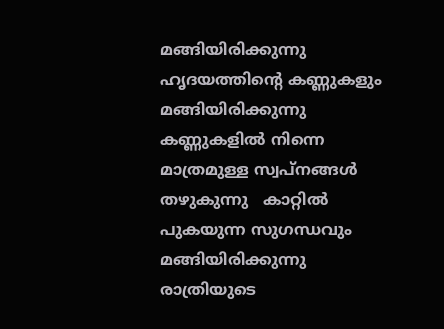മങ്ങിയിരിക്കുന്നു   ഹൃദയത്തിന്റെ കണ്ണുകളും മങ്ങിയിരിക്കുന്നു   കണ്ണുകളിൽ നിന്നെ മാത്രമുള്ള സ്വപ്നങ്ങൾ തഴുകുന്നു   കാറ്റിൽ പുകയുന്ന സുഗന്ധവും മങ്ങിയിരിക്കുന്നു   രാത്രിയുടെ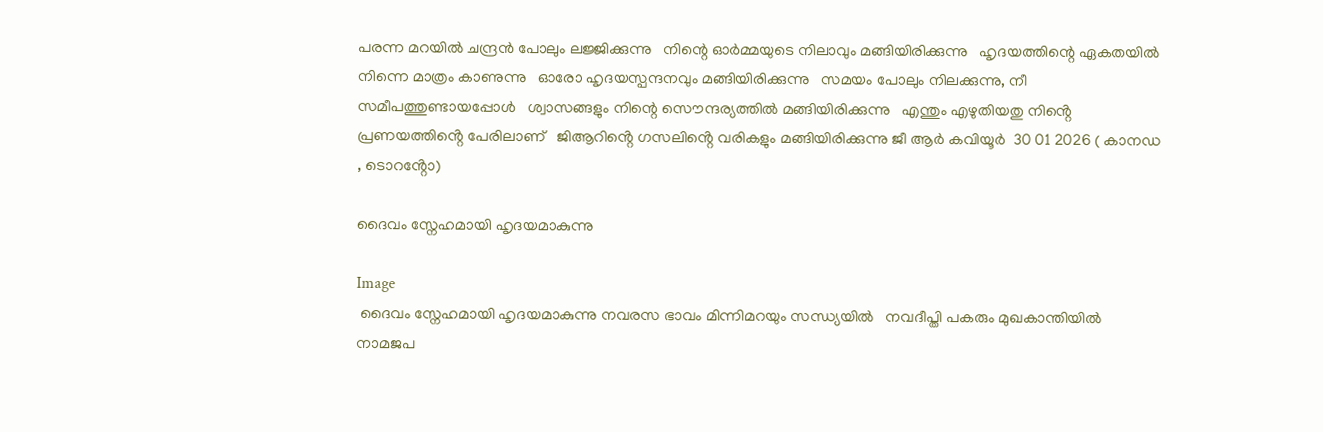പരന്ന മറയിൽ ചന്ദ്രൻ പോലും ലജ്ജിക്കുന്നു   നിന്റെ ഓർമ്മയുടെ നിലാവും മങ്ങിയിരിക്കുന്നു   ഹൃദയത്തിന്റെ ഏകതയിൽ നിന്നെ മാത്രം കാണുന്നു   ഓരോ ഹൃദയസ്പന്ദനവും മങ്ങിയിരിക്കുന്നു   സമയം പോലും നിലക്കുന്നു, നീ സമീപത്തുണ്ടായപ്പോൾ   ശ്വാസങ്ങളും നിന്റെ സൌന്ദര്യത്തിൽ മങ്ങിയിരിക്കുന്നു   എന്തും എഴുതിയതു നിൻ്റെ പ്രണയത്തിൻ്റെ പേരിലാണ്   ജിആറിൻ്റെ ഗസലിൻ്റെ വരികളും മങ്ങിയിരിക്കുന്നു ജീ ആർ കവിയൂർ  30 01 2026 ( കാനഡ , ടൊറൻ്റോ)

ദൈവം സ്നേഹമായി ഹൃദയമാകുന്നു

Image
 ദൈവം സ്നേഹമായി ഹൃദയമാകുന്നു നവരസ ഭാവം മിന്നിമറയും സന്ധ്യയിൽ   നവദീപ്തി പകരും മുഖകാന്തിയിൽ   നാമജപ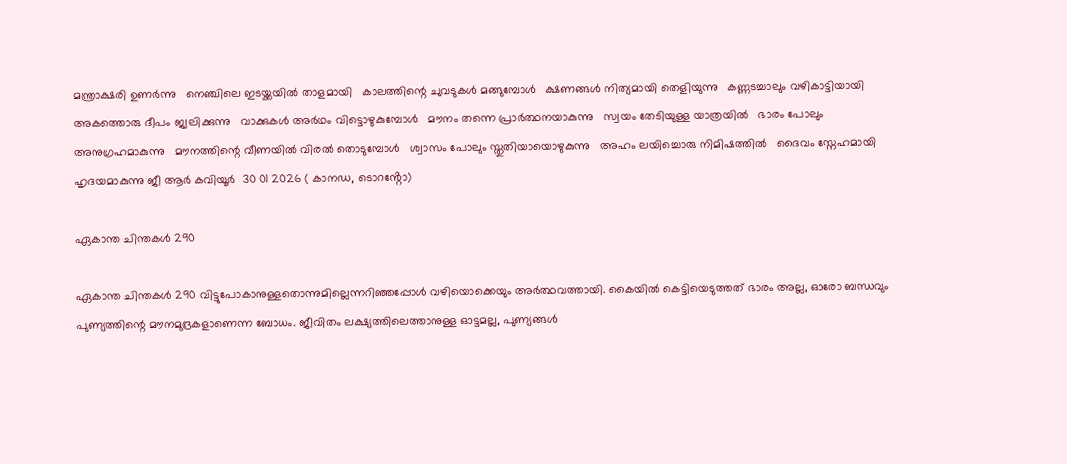മന്ത്രാക്ഷരി ഉണർന്നു   നെഞ്ചിലെ ഇടയ്ക്കയിൽ താളമായി   കാലത്തിന്റെ ചുവടുകൾ മങ്ങുമ്പോൾ   ക്ഷണങ്ങൾ നിത്യമായി തെളിയുന്നു   കണ്ണടച്ചാലും വഴികാട്ടിയായി   അകത്തൊരു ദീപം ജ്വലിക്കുന്നു   വാക്കുകൾ അർഥം വിട്ടൊഴുകുമ്പോൾ   മൗനം തന്നെ പ്രാർത്ഥനയാകുന്നു   സ്വയം തേടിയുള്ള യാത്രയിൽ   ഭാരം പോലും അനുഗ്രഹമാകുന്നു   മൗനത്തിന്റെ വീണയിൽ വിരൽ തൊടുമ്പോൾ   ശ്വാസം പോലും സ്തുതിയായൊഴുകുന്നു   അഹം ലയിച്ചൊരു നിമിഷത്തിൽ   ദൈവം സ്നേഹമായി ഹൃദയമാകുന്നു ജീ ആർ കവിയൂർ  30 01 2026 ( കാനഡ, ടൊറൻ്റോ)

ഏകാന്ത ചിന്തകൾ 290

ഏകാന്ത ചിന്തകൾ 290 വിട്ടുപോകാനുള്ളതൊന്നുമില്ലെന്നറിഞ്ഞപ്പോൾ വഴിയൊക്കെയും അർത്ഥവത്തായി. കൈയിൽ കെട്ടിയെടുത്തത് ഭാരം അല്ല, ഓരോ ബന്ധവും പുണ്യത്തിന്റെ മൗനമുദ്രകളാണെന്ന ബോധം. ജീവിതം ലക്ഷ്യത്തിലെത്താനുള്ള ഓട്ടമല്ല, പുണ്യങ്ങൾ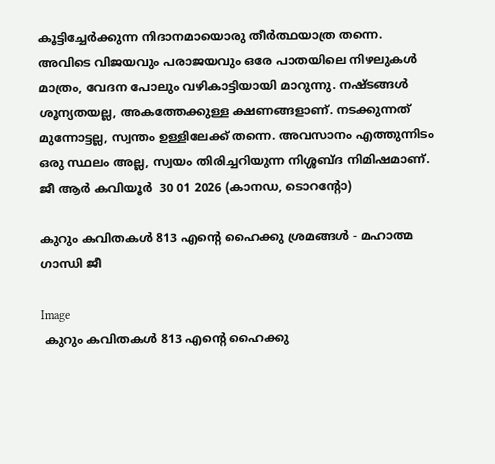കൂട്ടിച്ചേർക്കുന്ന നിദാനമായൊരു തീർത്ഥയാത്ര തന്നെ. അവിടെ വിജയവും പരാജയവും ഒരേ പാതയിലെ നിഴലുകൾ മാത്രം, വേദന പോലും വഴികാട്ടിയായി മാറുന്നു. നഷ്ടങ്ങൾ ശൂന്യതയല്ല, അകത്തേക്കുള്ള ക്ഷണങ്ങളാണ്. നടക്കുന്നത് മുന്നോട്ടല്ല, സ്വന്തം ഉള്ളിലേക്ക് തന്നെ. അവസാനം എത്തുന്നിടം ഒരു സ്ഥലം അല്ല, സ്വയം തിരിച്ചറിയുന്ന നിശ്ശബ്ദ നിമിഷമാണ്. ജീ ആർ കവിയൂർ  30 01 2026 (കാനഡ, ടൊറൻ്റോ)

കുറും കവിതകൾ 813 എൻ്റെ ഹൈക്കു ശ്രമങ്ങൾ - മഹാത്മ ഗാന്ധി ജീ

Image
 കുറും കവിതകൾ 813 എൻ്റെ ഹൈക്കു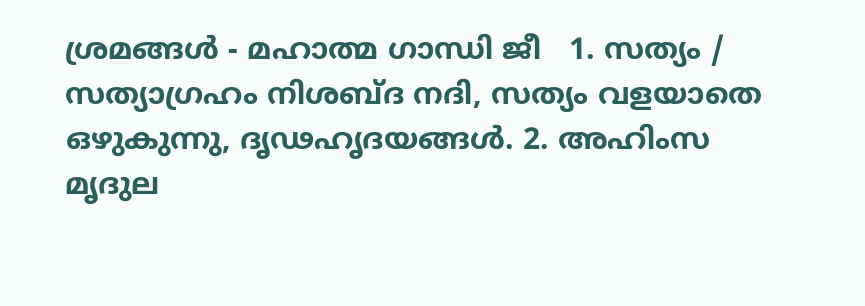ശ്രമങ്ങൾ - മഹാത്മ ഗാന്ധി ജീ   1. സത്യം / സത്യാഗ്രഹം നിശബ്ദ നദി, സത്യം വളയാതെ ഒഴുകുന്നു, ദൃഢഹൃദയങ്ങൾ. 2. അഹിംസ  മൃദുല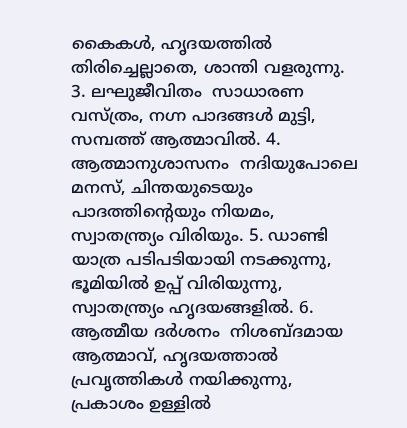കൈകൾ, ഹൃദയത്തിൽ തിരിച്ചെല്ലാതെ, ശാന്തി വളരുന്നു. 3. ലഘുജീവിതം  സാധാരണ വസ്ത്രം, നഗ്ന പാദങ്ങൾ മുട്ടി, സമ്പത്ത് ആത്മാവിൽ. 4. ആത്മാനുശാസനം  നദിയുപോലെ മനസ്, ചിന്തയുടെയും പാദത്തിന്റെയും നിയമം, സ്വാതന്ത്ര്യം വിരിയും. 5. ഡാണ്ടി യാത്ര പടിപടിയായി നടക്കുന്നു, ഭൂമിയിൽ ഉപ്പ് വിരിയുന്നു, സ്വാതന്ത്ര്യം ഹൃദയങ്ങളിൽ. 6. ആത്മീയ ദർശനം  നിശബ്ദമായ ആത്മാവ്, ഹൃദയത്താൽ പ്രവൃത്തികൾ നയിക്കുന്നു, പ്രകാശം ഉള്ളിൽ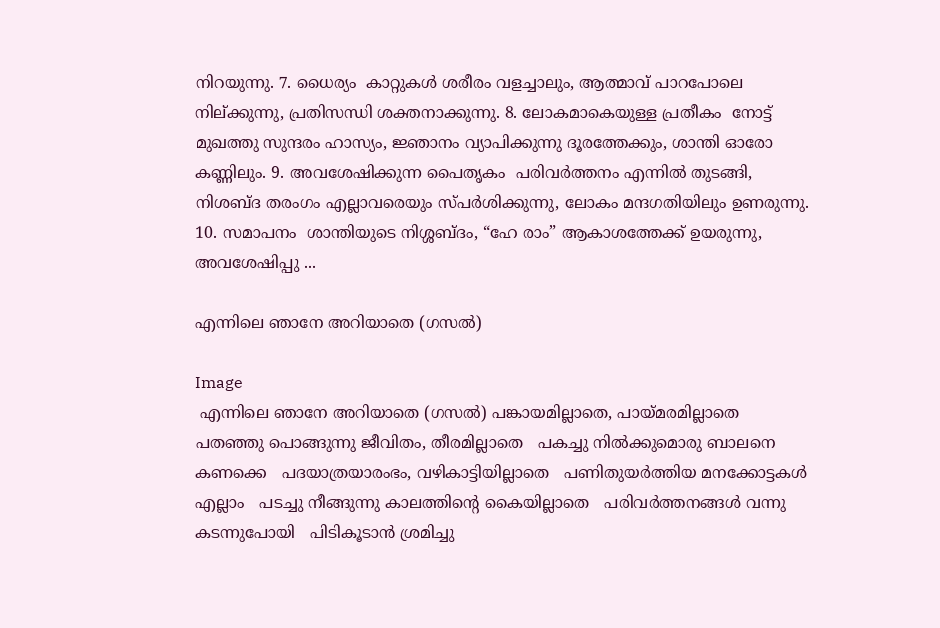നിറയുന്നു. 7. ധൈര്യം  കാറ്റുകൾ ശരീരം വളച്ചാലും, ആത്മാവ് പാറപോലെ നില്ക്കുന്നു, പ്രതിസന്ധി ശക്തനാക്കുന്നു. 8. ലോകമാകെയുള്ള പ്രതീകം  നോട്ട് മുഖത്തു സുന്ദരം ഹാസ്യം, ജ്ഞാനം വ്യാപിക്കുന്നു ദൂരത്തേക്കും, ശാന്തി ഓരോ കണ്ണിലും. 9. അവശേഷിക്കുന്ന പൈതൃകം  പരിവർത്തനം എന്നിൽ തുടങ്ങി, നിശബ്ദ തരംഗം എല്ലാവരെയും സ്പർശിക്കുന്നു, ലോകം മന്ദഗതിയിലും ഉണരുന്നു. 10. സമാപനം  ശാന്തിയുടെ നിശ്ശബ്ദം, “ഹേ രാം” ആകാശത്തേക്ക് ഉയരുന്നു, അവശേഷിപ്പു ...

എന്നിലെ ഞാനേ അറിയാതെ (ഗസൽ)

Image
 എന്നിലെ ഞാനേ അറിയാതെ (ഗസൽ) പങ്കായമില്ലാതെ, പായ്‌മരമില്ലാതെ   പതഞ്ഞു പൊങ്ങുന്നു ജീവിതം, തീരമില്ലാതെ   പകച്ചു നിൽക്കുമൊരു ബാലനെ കണക്കെ   പദയാത്രയാരംഭം, വഴികാട്ടിയില്ലാതെ   പണിതുയർത്തിയ മനക്കോട്ടകൾ എല്ലാം   പടച്ചു നീങ്ങുന്നു കാലത്തിന്റെ കൈയില്ലാതെ   പരിവർത്തനങ്ങൾ വന്നു കടന്നുപോയി   പിടികൂടാൻ ശ്രമിച്ചു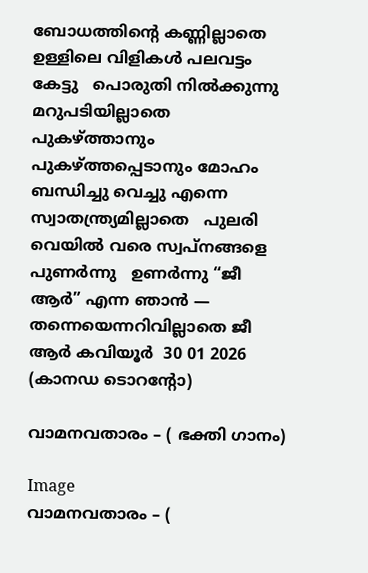ബോധത്തിന്റെ കണ്ണില്ലാതെ   ഉള്ളിലെ വിളികൾ പലവട്ടം കേട്ടു   പൊരുതി നിൽക്കുന്നു മറുപടിയില്ലാതെ   പുകഴ്ത്താനും പുകഴ്ത്തപ്പെടാനും മോഹം   ബന്ധിച്ചു വെച്ചു എന്നെ സ്വാതന്ത്ര്യമില്ലാതെ   പുലരി വെയിൽ വരെ സ്വപ്നങ്ങളെ പുണർന്നു   ഉണർന്നു “ജീ ആർ” എന്ന ഞാൻ — തന്നെയെന്നറിവില്ലാതെ ജീ ആർ കവിയൂർ  30 01 2026 (കാനഡ ടൊറൻ്റോ)

വാമനവതാരം – ( ഭക്തി ഗാനം)

Image
വാമനവതാരം – (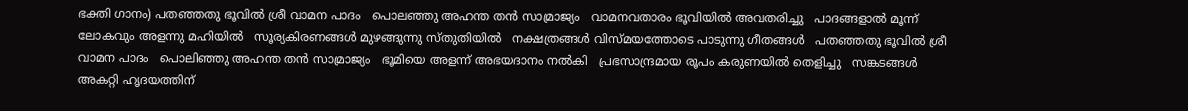ഭക്തി ഗാനം) പതഞ്ഞതു ഭൂവിൽ ശ്രീ വാമന പാദം   പൊലഞ്ഞു അഹന്ത തൻ സാമ്രാജ്യം   വാമനവതാരം ഭൂവിയിൽ അവതരിച്ചു   പാദങ്ങളാൽ മൂന്ന് ലോകവും അളന്നു മഹിയിൽ   സൂര്യകിരണങ്ങൾ മുഴങ്ങുന്നു സ്തുതിയിൽ   നക്ഷത്രങ്ങൾ വിസ്മയത്തോടെ പാടുന്നു ഗീതങ്ങൾ   പതഞ്ഞതു ഭൂവിൽ ശ്രീ വാമന പാദം   പൊലിഞ്ഞു അഹന്ത തൻ സാമ്രാജ്യം   ഭൂമിയെ അളന്ന് അഭയദാനം നൽകി   പ്രഭസാന്ദ്രമായ രൂപം കരുണയിൽ തെളിച്ചു   സങ്കടങ്ങൾ അകറ്റി ഹൃദയത്തിന്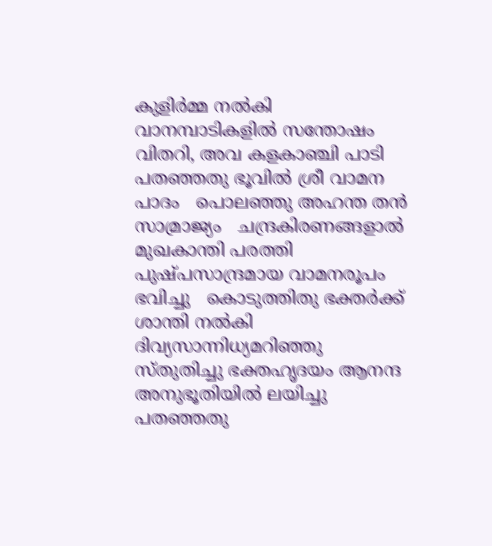കുളിർമ്മ നൽകി   വാനമ്പാടികളിൽ സന്തോഷം വിതറി, അവ കളകാഞ്ചി പാടി   പതഞ്ഞതു ഭൂവിൽ ശ്രീ വാമന പാദം   പൊലഞ്ഞു അഹന്ത തൻ സാമ്രാജ്യം   ചന്ദ്രകിരണങ്ങളാൽ മുഖകാന്തി പരത്തി   പുഷ്പസാന്ദ്രമായ വാമനരൂപം ഭവിച്ചു   കൊടുത്തിതു ഭക്തർക്ക് ശാന്തി നൽകി   ദിവ്യസാന്നിധ്യമറിഞ്ഞു സ്തുതിച്ചു ഭക്തഹൃദയം ആനന്ദ അനുഭൂതിയിൽ ലയിച്ചു   പതഞ്ഞതു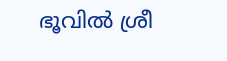ഭൂവിൽ ശ്രീ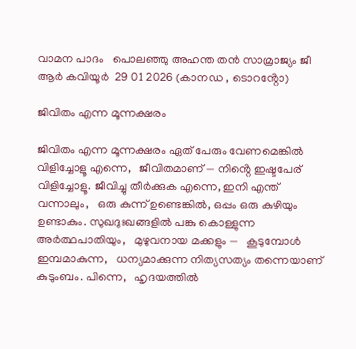വാമന പാദം   പൊലഞ്ഞു അഹന്ത തൻ സാമ്രാജ്യം ജീ ആർ കവിയൂർ  29 01 2026 (കാനഡ , ടൊറൻ്റോ)

ജിവിതം എന്ന മൂന്നക്ഷരം

ജിവിതം എന്ന മൂന്നക്ഷരം ഏത് പേരും വേണമെങ്കിൽ വിളിച്ചോളൂ എന്നെ,   ജീവിതമാണ് — നിൻ്റെ ഇഷ്ടപേര് വിളിച്ചോളൂ. ജീവിച്ചു തീർക്കുക എന്നെ, ഇനി എന്ത് വന്നാലും,   ഒരു കുന്ന് ഉണ്ടെങ്കിൽ, ഒപ്പം ഒരു കുഴിയും ഉണ്ടാകും. സുഖദുഃഖങ്ങളിൽ പങ്കു കൊള്ളുന്ന അർത്ഥപാതിയും,   മുഴുവനായ മക്കളും —   കൂടുമ്പോൾ ഇമ്പമാകുന്ന,   ധന്യമാക്കുന്ന നിത്യസത്യം തന്നെയാണ് കുടുംബം. പിന്നെ,   ഹൃദയത്തിൽ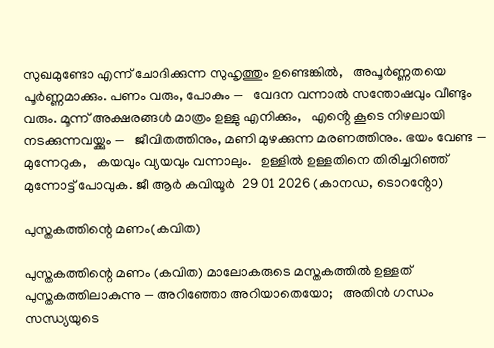സുഖമുണ്ടോ എന്ന് ചോദിക്കുന്ന സുഹൃത്തും ഉണ്ടെങ്കിൽ,   അപൂർണ്ണതയെ പൂർണ്ണമാക്കും. പണം വരും, പോകും —   വേദന വന്നാൽ സന്തോഷവും വീണ്ടും വരും. മൂന്ന് അക്ഷരങ്ങൾ മാത്രം ഉള്ളു എനിക്കും,   എൻ്റെ കൂടെ നിഴലായി നടക്കുന്നവയ്ക്കും —   ജീവിതത്തിനും, മണി മുഴക്കുന്ന മരണത്തിനും. ഭയം വേണ്ട — മുന്നേറുക,   കയവും വ്യയവും വന്നാലും.   ഉള്ളിൽ ഉള്ളതിനെ തിരിച്ചറിഞ്ഞ് മുന്നോട്ട് പോവുക. ജീ ആർ കവിയൂർ  29 01 2026 (കാനഡ, ടൊറൻ്റോ)

പുസ്തകത്തിന്റെ മണം(കവിത)

പുസ്തകത്തിന്റെ മണം (കവിത) മാലോകരുടെ മസ്തകത്തിൽ ഉള്ളത്   പുസ്തകത്തിലാകുന്നു — അറിഞ്ഞോ അറിയാതെയോ;   അതിൻ ഗന്ധം സന്ധ്യയുടെ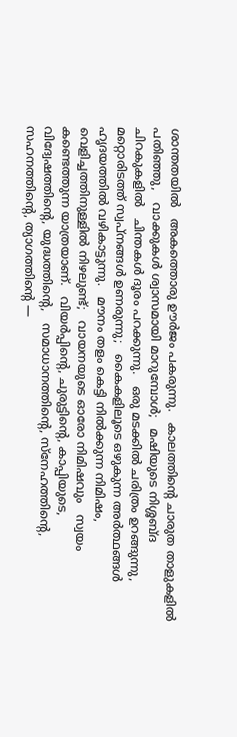ശാന്തതയിൽ   അകത്തൊരു ഊർജം പകരുന്നു.   കാലത്തിന്റെ ചാരുത താളുകളിൽ പതിഞ്ഞു,   വാക്കുകൾ ശ്വാസമായി മാറുമ്പോൾ;   മഷിയുടെ നിശ്ശബ്ദ ചിറകുകളിൽ   ചിന്തകൾ ദൂരം പറക്കുന്നു.   ഒരു മടക്കിൽ ചരിത്രം ഉറങ്ങുന്നു,   മറ്റൊരിടത്ത് സ്വപ്നങ്ങൾ ഉണരുന്നു;   കൈകളിലൂടെ ഒഴുകുന്ന അർത്ഥങ്ങൾ   ഹൃദയത്തിൽ വഴികാട്ടുന്നു.   മൗനം തളം കെട്ടി നിൽക്കുന്ന നിമിഷം,   വെളിച്ചത്തിനുള്ളിൽ നിഴലുണ്ട്;   വായനയുടെ ഓരോ നിമിഷവും   സ്വയം കണ്ടെത്തുന്ന യാത്രയാണ്.   വിയർപ്പിന്റെ, ചുരുട്ടിന്റെ, കാപ്പിയുടെ,   വിദ്വേഷത്തിന്റെ, യുദ്ധത്തിന്റെ,   സമാധാനത്തിന്റെ, സ്നേഹത്തിന്റെ,   സഹനത്തിന്റെ, ത്യാഗത്തിന്റെ —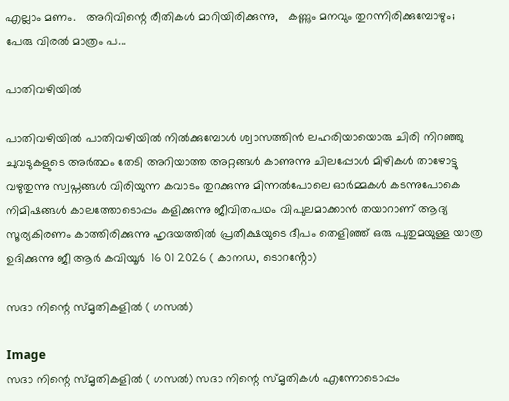എല്ലാം മണം.   അറിവിന്റെ രീതികൾ മാറിയിരിക്കുന്നു,   കണ്ണും മനവും തുറന്നിരിക്കുമ്പോഴും;   പേരു വിരൽ മാത്രം പ...

പാതിവഴിയിൽ

പാതിവഴിയിൽ പാതിവഴിയിൽ നിൽക്കുമ്പോൾ ശ്വാസത്തിൻ ലഹരിയായൊരു ചിരി നിറഞ്ഞു ചുവടുകളുടെ അർത്ഥം തേടി അറിയാത്ത അറ്റങ്ങൾ കാണുന്നു ചിലപ്പോൾ മിഴികൾ താഴോട്ടു വഴുതുന്നു സ്വപ്നങ്ങൾ വിരിയുന്ന കവാടം തുറക്കുന്നു മിന്നൽപോലെ ഓർമ്മകൾ കടന്നുപോകെ നിമിഷങ്ങൾ കാലത്തോടൊപ്പം കളിക്കുന്നു ജീവിതപഥം വിപുലമാക്കാൻ തയാറാണ് ആദ്യ സൂര്യകിരണം കാത്തിരിക്കുന്നു ഹൃദയത്തിൽ പ്രതീക്ഷയുടെ ദീപം തെളിഞ്ഞ് ഒരു പുതുമയുള്ള യാത്ര ഉദിക്കുന്നു ജീ ആർ കവിയൂർ  16 01 2026 ( കാനഡ, ടൊറൻ്റോ)

സദാ നിന്റെ സ്മൃതികളിൽ ( ഗസൽ)

Image
സദാ നിന്റെ സ്മൃതികളിൽ ( ഗസൽ) സദാ നിന്റെ സ്മൃതികൾ എന്നോടൊപ്പം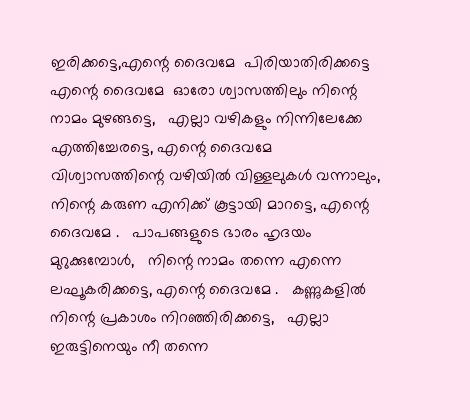ഇരിക്കട്ടെ,എന്റെ ദൈവമേ  പിരിയാതിരിക്കട്ടെ എന്റെ ദൈവമേ  ഓരോ ശ്വാസത്തിലും നിന്റെ നാമം മുഴങ്ങട്ടെ,   എല്ലാ വഴികളും നിന്നിലേക്കേ എത്തിച്ചേരട്ടെ, എന്റെ ദൈവമേ    വിശ്വാസത്തിന്റെ വഴിയിൽ വിള്ളലുകൾ വന്നാലും,   നിന്റെ കരുണ എനിക്ക് കൂട്ടായി മാറട്ടെ, എന്റെ ദൈവമേ .   പാപങ്ങളുടെ ഭാരം ഹൃദയം മുറുക്കുമ്പോൾ,   നിന്റെ നാമം തന്നെ എന്നെ ലഘൂകരിക്കട്ടെ, എന്റെ ദൈവമേ .   കണ്ണുകളിൽ നിന്റെ പ്രകാശം നിറഞ്ഞിരിക്കട്ടെ,   എല്ലാ ഇരുട്ടിനെയും നീ തന്നെ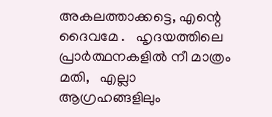അകലത്താക്കട്ടെ, എന്റെ ദൈവമേ .   ഹൃദയത്തിലെ പ്രാർത്ഥനകളിൽ നീ മാത്രം മതി,   എല്ലാ ആഗ്രഹങ്ങളിലും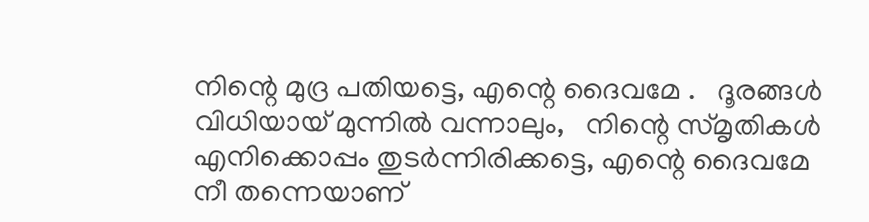നിന്റെ മുദ്ര പതിയട്ടെ, എന്റെ ദൈവമേ .   ദൂരങ്ങൾ വിധിയായ് മുന്നിൽ വന്നാലും,   നിന്റെ സ്മൃതികൾ എനിക്കൊപ്പം തുടർന്നിരിക്കട്ടെ, എന്റെ ദൈവമേ  നീ തന്നെയാണ്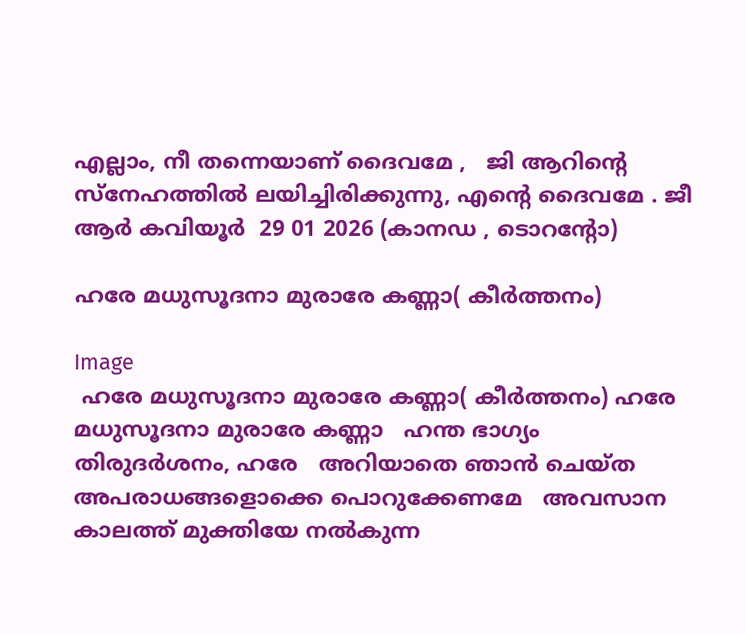എല്ലാം, നീ തന്നെയാണ് ദൈവമേ ,   ജി ആറിന്റെ സ്നേഹത്തിൽ ലയിച്ചിരിക്കുന്നു, എന്റെ ദൈവമേ . ജീ ആർ കവിയൂർ  29 01 2026 (കാനഡ , ടൊറൻ്റോ)

ഹരേ മധുസൂദനാ മുരാരേ കണ്ണാ( കീർത്തനം)

Image
 ഹരേ മധുസൂദനാ മുരാരേ കണ്ണാ( കീർത്തനം) ഹരേ മധുസൂദനാ മുരാരേ കണ്ണാ   ഹന്ത ഭാഗ്യം തിരുദർശനം, ഹരേ   അറിയാതെ ഞാൻ ചെയ്ത   അപരാധങ്ങളൊക്കെ പൊറുക്കേണമേ   അവസാന കാലത്ത് മുക്തിയേ നൽകുന്ന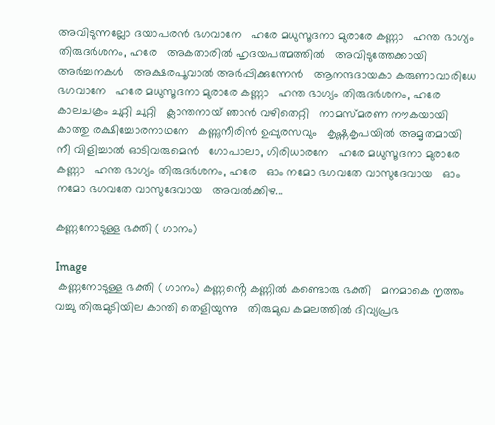അവിടുന്നല്ലോ ദയാപരൻ ഭഗവാനേ   ഹരേ മധുസൂദനാ മുരാരേ കണ്ണാ   ഹന്ത ഭാഗ്യം തിരുദർശനം, ഹരേ   അകതാരിൽ ഹൃദയപത്മത്തിൽ   അവിടുത്തേക്കായി അർച്ചനകൾ   അക്ഷരപൂവാൽ അർപ്പിക്കുന്നേൻ   ആനന്ദദായകാ കരുണാവാരിധേ ഭഗവാനേ   ഹരേ മധുസൂദനാ മുരാരേ കണ്ണാ   ഹന്ത ഭാഗ്യം തിരുദർശനം, ഹരേ   കാലചക്രം ചുറ്റി ചുറ്റി   ക്ലാന്തനായ് ഞാൻ വഴിതെറ്റി   നാമസ്മരണ നൗകയായി   കാത്തു രക്ഷിച്ചോരനാഥനേ   കണ്ണുനീരിൻ ഉപ്പുരസവും   കൃഷ്ണകൃപയിൽ അമൃതമായി   നീ വിളിച്ചാൽ ഓടിവരുമെൻ   ഗോപാലാ, ഗിരിധാരനേ   ഹരേ മധുസൂദനാ മുരാരേ കണ്ണാ   ഹന്ത ഭാഗ്യം തിരുദർശനം, ഹരേ   ഓം നമോ ഭഗവതേ വാസുദേവായ   ഓം നമോ ഭഗവതേ വാസുദേവായ   അവൽക്കിഴ...

കണ്ണനോടുള്ള ഭക്തി ( ഗാനം)

Image
 കണ്ണനോടുള്ള ഭക്തി ( ഗാനം) കണ്ണൻ്റെ കണ്ണിൽ കണ്ടൊരു ഭക്തി   മനമാകെ നൃത്തം വച്ചു തിരുമുടിയില കാന്തി തെളിയുന്നു   തിരുമുഖ കമലത്തിൽ ദിവ്യപ്രഭ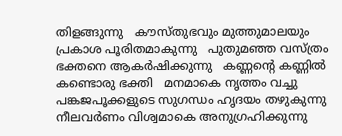തിളങ്ങുന്നു   കൗസ്തുഭവും മുത്തുമാലയും പ്രകാശ പൂരിതമാകുന്നു   പുതുമഞ്ഞ വസ്ത്രം ഭക്തനെ ആകർഷിക്കുന്നു   കണ്ണൻ്റെ കണ്ണിൽ കണ്ടൊരു ഭക്തി   മനമാകെ നൃത്തം വച്ചു പങ്കജപൂക്കളുടെ സുഗന്ധം ഹൃദയം തഴുകുന്നു   നീലവർണം വിശ്വമാകെ അനുഗ്രഹിക്കുന്നു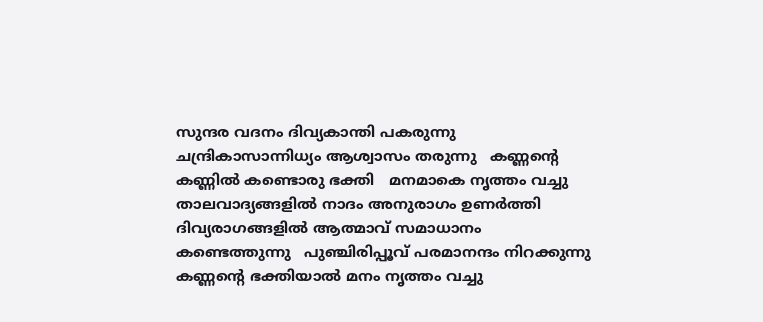സുന്ദര വദനം ദിവ്യകാന്തി പകരുന്നു   ചന്ദ്രികാസാന്നിധ്യം ആശ്വാസം തരുന്നു   കണ്ണൻ്റെ കണ്ണിൽ കണ്ടൊരു ഭക്തി   മനമാകെ നൃത്തം വച്ചു താലവാദ്യങ്ങളിൽ നാദം അനുരാഗം ഉണർത്തി   ദിവ്യരാഗങ്ങളിൽ ആത്മാവ് സമാധാനം കണ്ടെത്തുന്നു   പുഞ്ചിരിപ്പൂവ് പരമാനന്ദം നിറക്കുന്നു   കണ്ണൻ്റെ ഭക്തിയാൽ മനം നൃത്തം വച്ചു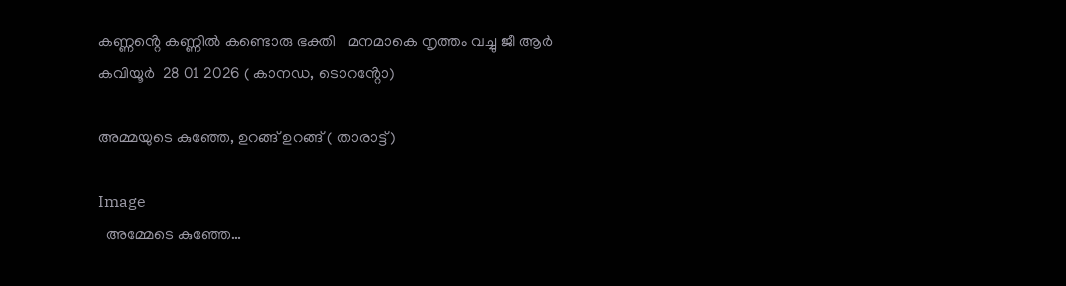കണ്ണൻ്റെ കണ്ണിൽ കണ്ടൊരു ഭക്തി   മനമാകെ നൃത്തം വച്ചു ജീ ആർ കവിയൂർ  28 01 2026 ( കാനഡ, ടൊറൻ്റോ)

അമ്മയുടെ കുഞ്ഞേ, ഉറങ്ങ് ഉറങ്ങ് ( താരാട്ട്)

Image
  അമ്മേടെ കുഞ്ഞേ…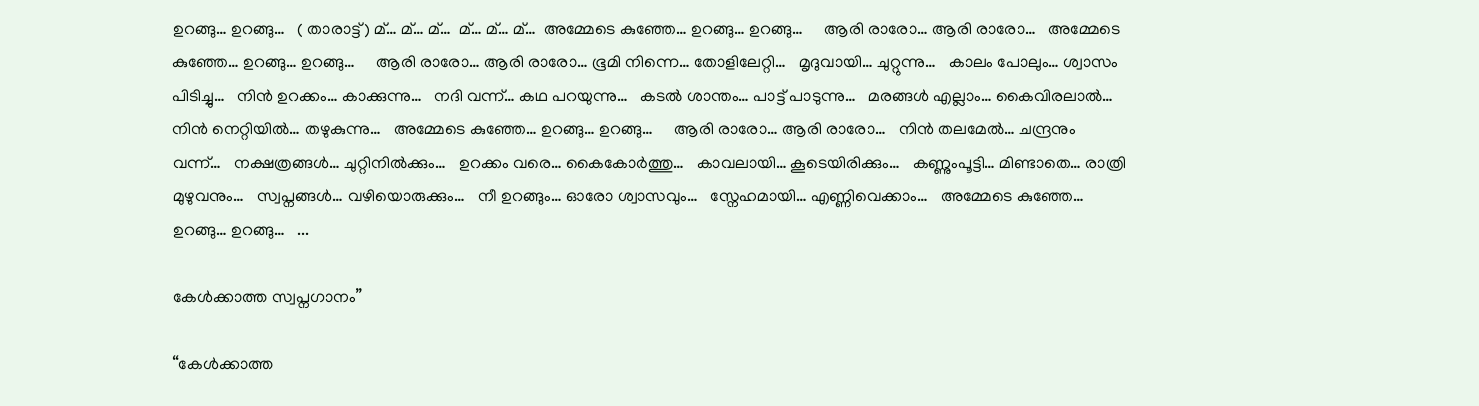ഉറങ്ങു… ഉറങ്ങു…   ( താരാട്ട്) മ്… മ്… മ്…  മ്… മ്… മ്…  അമ്മേടെ കുഞ്ഞേ… ഉറങ്ങു… ഉറങ്ങു…     ആരി രാരോ… ആരി രാരോ…   അമ്മേടെ കുഞ്ഞേ… ഉറങ്ങു… ഉറങ്ങു…     ആരി രാരോ… ആരി രാരോ… ഭൂമി നിന്നെ… തോളിലേറ്റി…   മൃദുവായി… ചുറ്റുന്നു…   കാലം പോലും… ശ്വാസം പിടിച്ചു…   നിൻ ഉറക്കം… കാക്കുന്നു…   നദി വന്ന്… കഥ പറയുന്നു…   കടൽ ശാന്തം… പാട്ട് പാടുന്നു…   മരങ്ങൾ എല്ലാം… കൈവിരലാൽ…   നിൻ നെറ്റിയിൽ… തഴുകുന്നു…   അമ്മേടെ കുഞ്ഞേ… ഉറങ്ങു… ഉറങ്ങു…     ആരി രാരോ… ആരി രാരോ…   നിൻ തലമേൽ… ചന്ദ്രനും വന്ന്…   നക്ഷത്രങ്ങൾ… ചുറ്റിനിൽക്കും…   ഉറക്കം വരെ… കൈകോർത്തു…   കാവലായി… കൂടെയിരിക്കും…   കണ്ണുംപൂട്ടി… മിണ്ടാതെ… രാത്രി മുഴുവനും…   സ്വപ്നങ്ങൾ… വഴിയൊരുക്കും…   നീ ഉറങ്ങും… ഓരോ ശ്വാസവും…   സ്നേഹമായി… എണ്ണിവെക്കാം…   അമ്മേടെ കുഞ്ഞേ… ഉറങ്ങു… ഉറങ്ങു…   ...

കേൾക്കാത്ത സ്വപ്നഗാനം”

“കേൾക്കാത്ത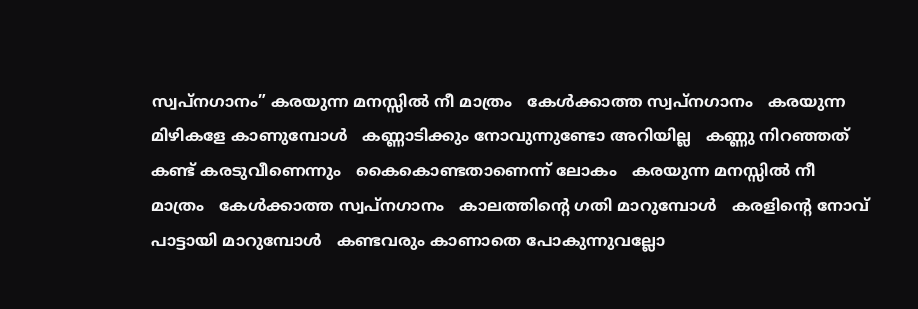സ്വപ്നഗാനം” കരയുന്ന മനസ്സിൽ നീ മാത്രം   കേൾക്കാത്ത സ്വപ്നഗാനം   കരയുന്ന മിഴികളേ കാണുമ്പോൾ   കണ്ണാടിക്കും നോവുന്നുണ്ടോ അറിയില്ല   കണ്ണു നിറഞ്ഞത് കണ്ട് കരടുവീണെന്നും   കൈകൊണ്ടതാണെന്ന് ലോകം   കരയുന്ന മനസ്സിൽ നീ മാത്രം   കേൾക്കാത്ത സ്വപ്നഗാനം   കാലത്തിന്റെ ഗതി മാറുമ്പോൾ   കരളിന്റെ നോവ് പാട്ടായി മാറുമ്പോൾ   കണ്ടവരും കാണാതെ പോകുന്നുവല്ലോ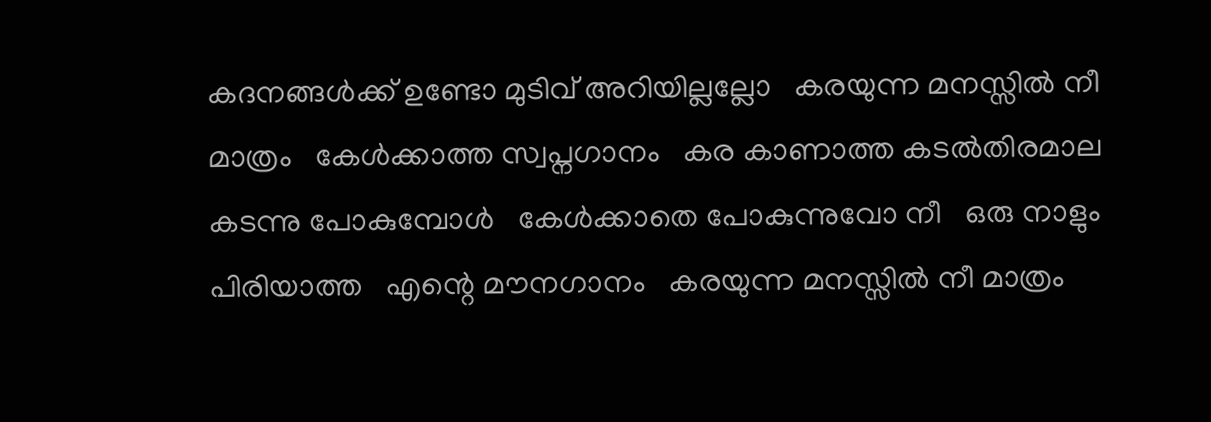കദനങ്ങൾക്ക് ഉണ്ടോ മുടിവ് അറിയില്ലല്ലോ   കരയുന്ന മനസ്സിൽ നീ മാത്രം   കേൾക്കാത്ത സ്വപ്നഗാനം   കര കാണാത്ത കടൽതിരമാല   കടന്നു പോകുമ്പോൾ   കേൾക്കാതെ പോകുന്നുവോ നീ   ഒരു നാളും പിരിയാത്ത   എന്റെ മൗനഗാനം   കരയുന്ന മനസ്സിൽ നീ മാത്രം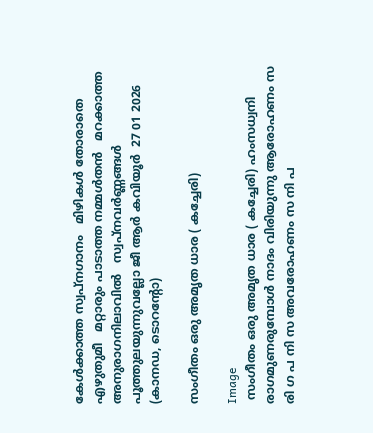കേൾക്കാത്ത സ്വപ്നഗാനം   മിഴികൾ തോരാതെ എഴുതുമീ   മറ്റാരും പാടാത്ത നമ്മൾതൻ   മറക്കാത്ത അനുരാഗനിലാവിൽ   സ്വപ്നവർണ്ണങ്ങൾ പൂത്തുലയുന്നുവല്ലോ ജീ ആർ കവിയൂർ  27 01 2026 (കാനഡ, ടൊറൻ്റോ)

സംഗീതം ഒരു അമൃത ധാര ( കച്ചേരി)

Image
 സംഗീതം ഒരു അമൃത ധാര ( കച്ചേരി) ഹംസധ്വനി രാഗമുണരുമ്പോൾ നാദം വിരിയുന്നു ആരോഹണം സ രി ഗ പ നി സ അവരോഹണം സ നി പ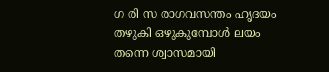ഗ രി സ രാഗവസന്തം ഹൃദയം തഴുകി ഒഴുകുമ്പോൾ ലയം തന്നെ ശ്വാസമായി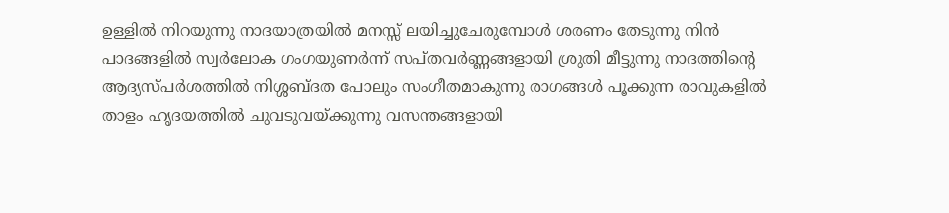ഉള്ളിൽ നിറയുന്നു നാദയാത്രയിൽ മനസ്സ് ലയിച്ചുചേരുമ്പോൾ ശരണം തേടുന്നു നിൻ പാദങ്ങളിൽ സ്വർലോക ഗംഗയുണർന്ന് സപ്തവർണ്ണങ്ങളായി ശ്രുതി മീട്ടുന്നു നാദത്തിന്റെ ആദ്യസ്പർശത്തിൽ നിശ്ശബ്ദത പോലും സംഗീതമാകുന്നു രാഗങ്ങൾ പൂക്കുന്ന രാവുകളിൽ താളം ഹൃദയത്തിൽ ചുവടുവയ്ക്കുന്നു വസന്തങ്ങളായി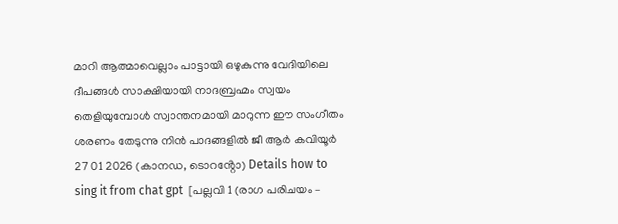മാറി ആത്മാവെല്ലാം പാട്ടായി ഒഴുകുന്നു വേദിയിലെ ദീപങ്ങൾ സാക്ഷിയായി നാദബ്രഹ്മം സ്വയം തെളിയുമ്പോൾ സ്വാന്തനമായി മാറുന്ന ഈ സംഗീതം ശരണം തേടുന്നു നിൻ പാദങ്ങളിൽ ജീ ആർ കവിയൂർ  27 01 2026 (കാനഡ, ടൊറൻ്റോ) Details how to sing it from chat gpt  [പല്ലവി 1 (രാഗ പരിചയം –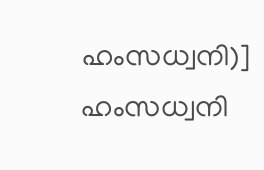ഹംസധ്വനി)] ഹംസധ്വനി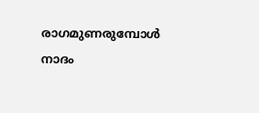രാഗമുണരുമ്പോൾ നാദം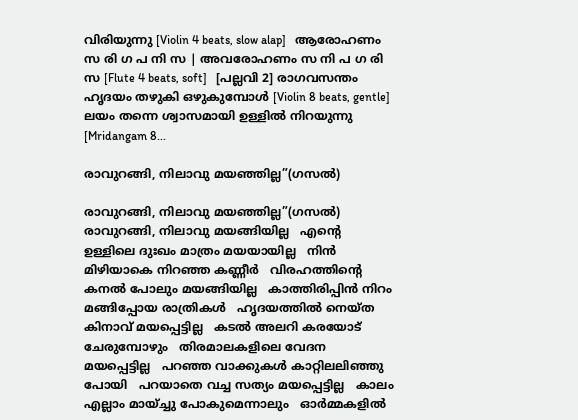വിരിയുന്നു [Violin 4 beats, slow alap]   ആരോഹണം സ രി ഗ പ നി സ | അവരോഹണം സ നി പ ഗ രി സ [Flute 4 beats, soft]   [പല്ലവി 2] രാഗവസന്തം ഹൃദയം തഴുകി ഒഴുകുമ്പോൾ [Violin 8 beats, gentle]   ലയം തന്നെ ശ്വാസമായി ഉള്ളിൽ നിറയുന്നു [Mridangam 8...

രാവുറങ്ങി, നിലാവു മയഞ്ഞില്ല”(ഗസൽ)

രാവുറങ്ങി, നിലാവു മയഞ്ഞില്ല”(ഗസൽ) രാവുറങ്ങി, നിലാവു മയങ്ങിയില്ല   എന്റെ ഉള്ളിലെ ദുഃഖം മാത്രം മയയായില്ല   നിന്‍ മിഴിയാകെ നിറഞ്ഞ കണ്ണീര്‍   വിരഹത്തിന്റെ കനല്‍ പോലും മയങ്ങിയില്ല   കാത്തിരിപ്പിന്‍ നിറം മങ്ങിപ്പോയ രാത്രികള്‍   ഹൃദയത്തില്‍ നെയ്ത കിനാവ് മയപ്പെട്ടില്ല   കടല്‍ അലറി കരയോട് ചേരുമ്പോഴും   തിരമാലകളിലെ വേദന മയപ്പെട്ടില്ല   പറഞ്ഞ വാക്കുകള്‍ കാറ്റിലലിഞ്ഞു പോയി   പറയാതെ വച്ച സത്യം മയപ്പെട്ടില്ല   കാലം എല്ലാം മായ്ച്ചു പോകുമെന്നാലും   ഓര്‍മ്മകളില്‍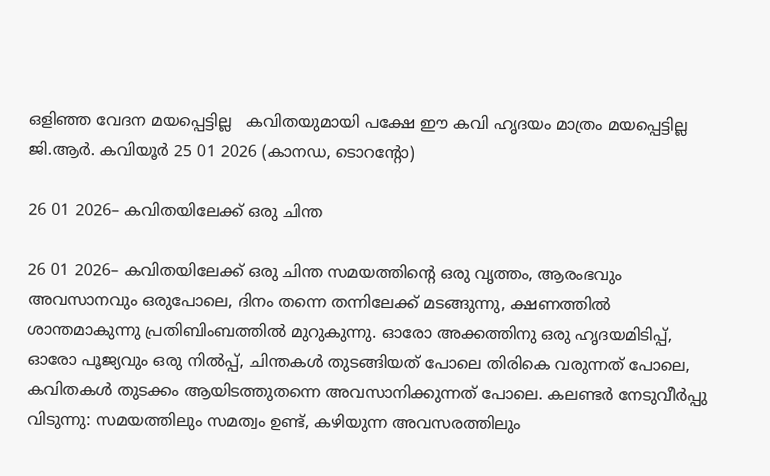ഒളിഞ്ഞ വേദന മയപ്പെട്ടില്ല   കവിതയുമായി പക്ഷേ ഈ കവി ഹൃദയം മാത്രം മയപ്പെട്ടില്ല ജി.ആർ. കവിയൂർ 25 01 2026 (കാനഡ, ടൊറന്റോ)

26 01 2026– കവിതയിലേക്ക് ഒരു ചിന്ത

26 01 2026– കവിതയിലേക്ക് ഒരു ചിന്ത സമയത്തിന്റെ ഒരു വൃത്തം, ആരംഭവും അവസാനവും ഒരുപോലെ, ദിനം തന്നെ തന്നിലേക്ക് മടങ്ങുന്നു, ക്ഷണത്തിൽ ശാന്തമാകുന്നു പ്രതിബിംബത്തിൽ മുറുകുന്നു. ഓരോ അക്കത്തിനു ഒരു ഹൃദയമിടിപ്പ്, ഓരോ പൂജ്യവും ഒരു നിൽപ്പ്, ചിന്തകൾ തുടങ്ങിയത് പോലെ തിരികെ വരുന്നത് പോലെ, കവിതകൾ തുടക്കം ആയിടത്തുതന്നെ അവസാനിക്കുന്നത് പോലെ. കലണ്ടർ നേടുവീര്‍പ്പു വിടുന്നു: സമയത്തിലും സമത്വം ഉണ്ട്, കഴിയുന്ന അവസരത്തിലും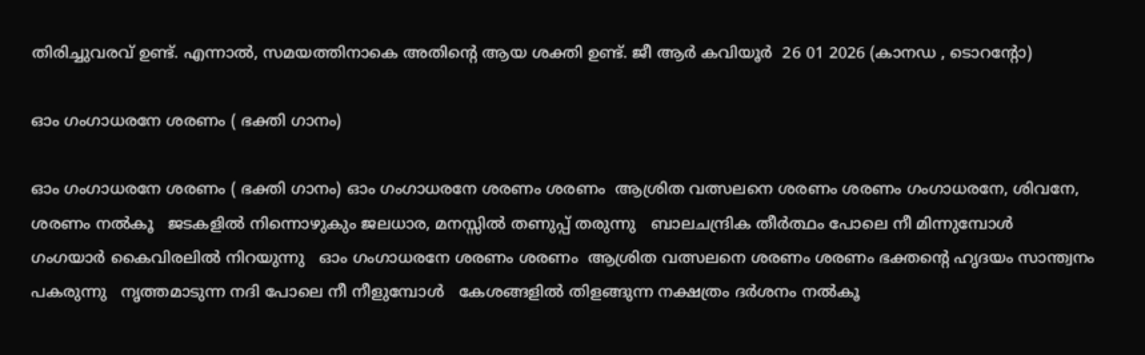തിരിച്ചുവരവ് ഉണ്ട്. എന്നാൽ, സമയത്തിനാകെ അതിന്റെ ആയ ശക്തി ഉണ്ട്. ജീ ആർ കവിയൂർ  26 01 2026 (കാനഡ , ടൊറൻ്റോ)

ഓം ഗംഗാധരനേ ശരണം ( ഭക്തി ഗാനം)

ഓം ഗംഗാധരനേ ശരണം ( ഭക്തി ഗാനം) ഓം ഗംഗാധരനേ ശരണം ശരണം  ആശ്രിത വത്സലനെ ശരണം ശരണം ഗംഗാധരനേ, ശിവനേ, ശരണം നൽകൂ   ജടകളിൽ നിന്നൊഴുകും ജലധാര, മനസ്സിൽ തണുപ്പ് തരുന്നു   ബാലചന്ദ്രിക തീർത്ഥം പോലെ നീ മിന്നുമ്പോൾ   ഗംഗയാർ കൈവിരലിൽ നിറയുന്നു   ഓം ഗംഗാധരനേ ശരണം ശരണം  ആശ്രിത വത്സലനെ ശരണം ശരണം ഭക്തന്റെ ഹൃദയം സാന്ത്വനം പകരുന്നു   നൃത്തമാടുന്ന നദി പോലെ നീ നീളുമ്പോൾ   കേശങ്ങളിൽ തിളങ്ങുന്ന നക്ഷത്രം ദർശനം നൽകൂ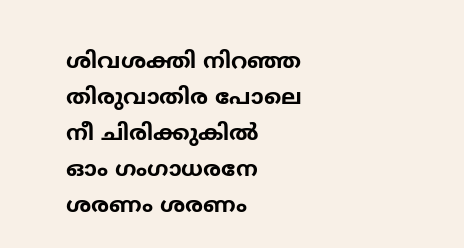ശിവശക്തി നിറഞ്ഞ തിരുവാതിര പോലെ നീ ചിരിക്കുകിൽ   ഓം ഗംഗാധരനേ ശരണം ശരണം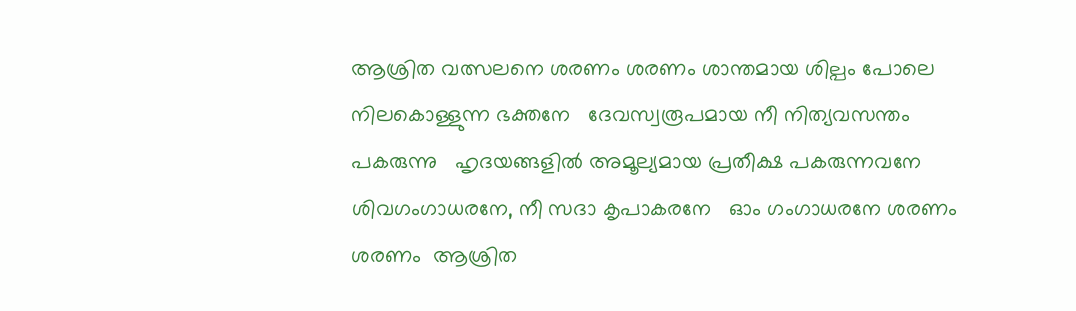ആശ്രിത വത്സലനെ ശരണം ശരണം ശാന്തമായ ശില്പം പോലെ നിലകൊള്ളുന്ന ഭക്തനേ   ദേവസ്വരൂപമായ നീ നിത്യവസന്തം പകരുന്നു   ഹൃദയങ്ങളിൽ അമൂല്യമായ പ്രതീക്ഷ പകരുന്നവനേ   ശിവഗംഗാധരനേ, നീ സദാ കൃപാകരനേ   ഓം ഗംഗാധരനേ ശരണം ശരണം  ആശ്രിത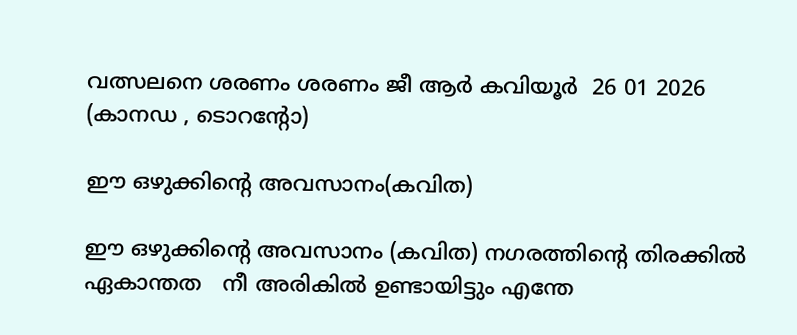വത്സലനെ ശരണം ശരണം ജീ ആർ കവിയൂർ  26 01 2026 (കാനഡ , ടൊറൻ്റോ)

ഈ ഒഴുക്കിന്റെ അവസാനം(കവിത)

ഈ ഒഴുക്കിന്റെ അവസാനം (കവിത) നഗരത്തിന്റെ തിരക്കിൽ ഏകാന്തത   നീ അരികിൽ ഉണ്ടായിട്ടും എന്തേ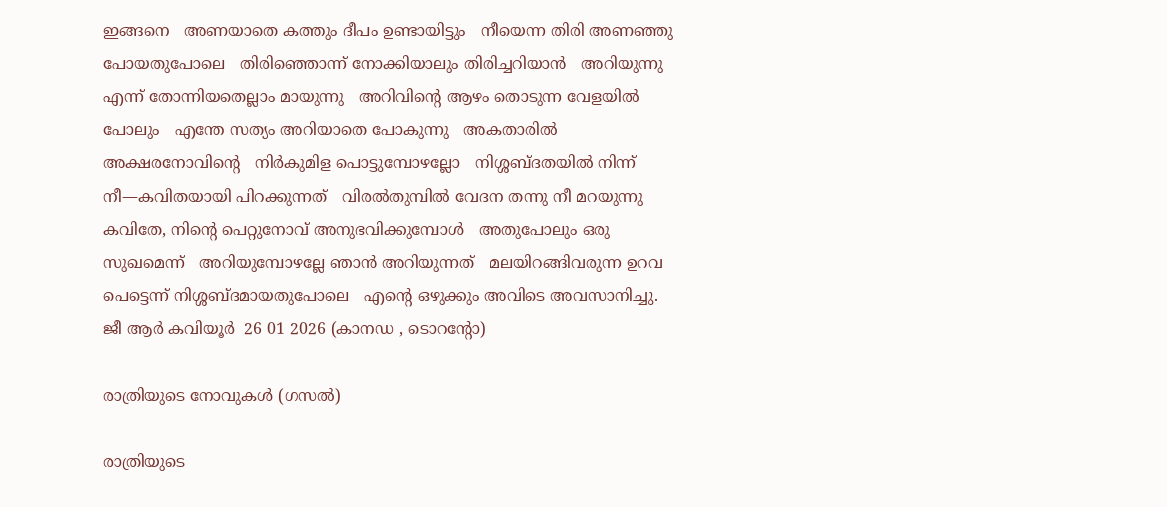ഇങ്ങനെ   അണയാതെ കത്തും ദീപം ഉണ്ടായിട്ടും   നീയെന്ന തിരി അണഞ്ഞു പോയതുപോലെ   തിരിഞ്ഞൊന്ന് നോക്കിയാലും തിരിച്ചറിയാൻ   അറിയുന്നു എന്ന് തോന്നിയതെല്ലാം മായുന്നു   അറിവിന്റെ ആഴം തൊടുന്ന വേളയിൽ പോലും   എന്തേ സത്യം അറിയാതെ പോകുന്നു   അകതാരിൽ അക്ഷരനോവിന്റെ   നിർകുമിള പൊട്ടുമ്പോഴല്ലോ   നിശ്ശബ്ദതയിൽ നിന്ന്   നീ—കവിതയായി പിറക്കുന്നത്   വിരൽതുമ്പിൽ വേദന തന്നു നീ മറയുന്നു   കവിതേ, നിന്റെ പെറ്റുനോവ് അനുഭവിക്കുമ്പോൾ   അതുപോലും ഒരു സുഖമെന്ന്   അറിയുമ്പോഴല്ലേ ഞാൻ അറിയുന്നത്   മലയിറങ്ങിവരുന്ന ഉറവ   പെട്ടെന്ന് നിശ്ശബ്ദമായതുപോലെ   എന്റെ ഒഴുക്കും അവിടെ അവസാനിച്ചു. ജീ ആർ കവിയൂർ  26 01 2026 (കാനഡ , ടൊറൻ്റോ)

രാത്രിയുടെ നോവുകൾ (ഗസൽ)

രാത്രിയുടെ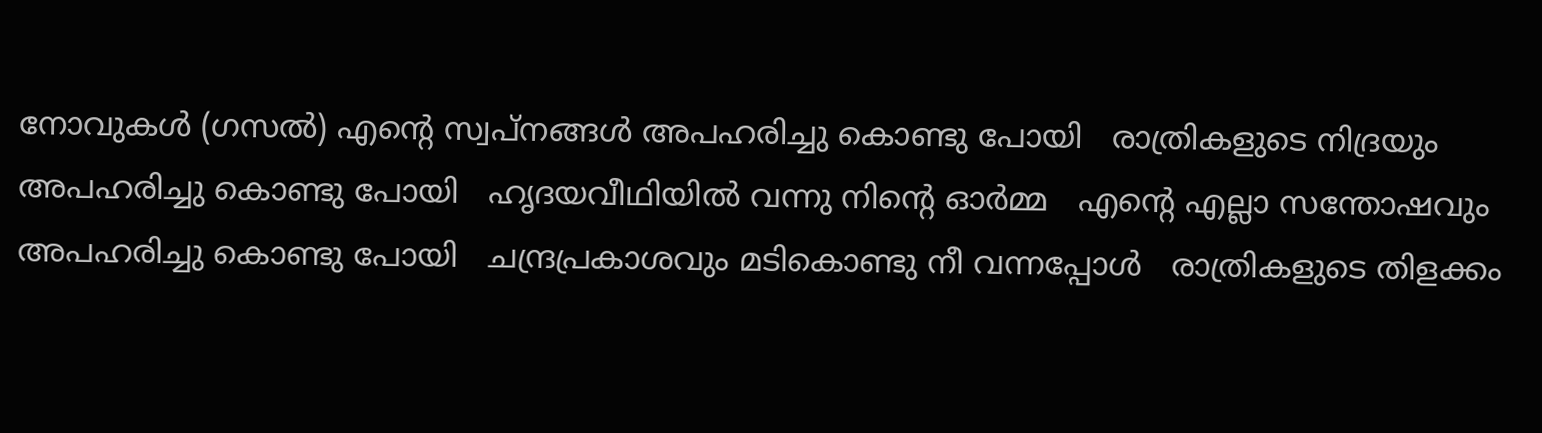നോവുകൾ (ഗസൽ) എന്റെ സ്വപ്നങ്ങൾ അപഹരിച്ചു കൊണ്ടു പോയി   രാത്രികളുടെ നിദ്രയും അപഹരിച്ചു കൊണ്ടു പോയി   ഹൃദയവീഥിയിൽ വന്നു നിന്റെ ഓർമ്മ   എന്റെ എല്ലാ സന്തോഷവും അപഹരിച്ചു കൊണ്ടു പോയി   ചന്ദ്രപ്രകാശവും മടികൊണ്ടു നീ വന്നപ്പോൾ   രാത്രികളുടെ തിളക്കം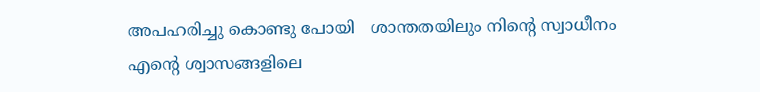അപഹരിച്ചു കൊണ്ടു പോയി   ശാന്തതയിലും നിന്റെ സ്വാധീനം   എന്റെ ശ്വാസങ്ങളിലെ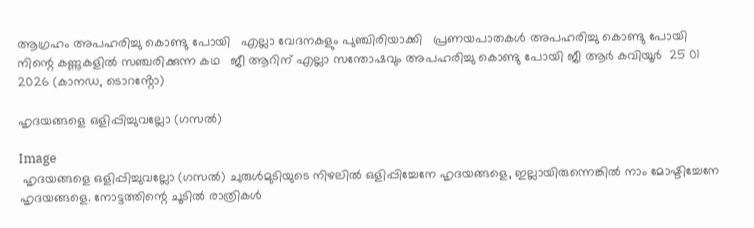ആഗ്രഹം അപഹരിച്ചു കൊണ്ടു പോയി   എല്ലാ വേദനകളും പുഞ്ചിരിയാക്കി   പ്രണയപാതകൾ അപഹരിച്ചു കൊണ്ടു പോയി   നിന്റെ കണ്ണുകളിൽ സഞ്ചരിക്കുന്ന കഥ   ജീ ആറിന് എല്ലാ സന്തോഷവും അപഹരിച്ചു കൊണ്ടു പോയി ജീ ആർ കവിയൂർ  25 01 2026 (കാനഡ, ടൊറൻ്റോ)

ഹൃദയങ്ങളെ ഒളിപ്പിച്ചുവല്ലോ (ഗസൽ)

Image
 ഹൃദയങ്ങളെ ഒളിപ്പിച്ചുവല്ലോ (ഗസൽ) ചുരുള്‍മുടിയുടെ നിഴലില്‍ ഒളിപ്പിച്ചേനേ ഹൃദയങ്ങളെ, ഇല്ലായിരുന്നെങ്കില്‍ നാം മോഷ്ടിച്ചേനേ ഹൃദയങ്ങളെ. നോട്ടത്തിന്റെ ചൂടില്‍ രാത്രികള്‍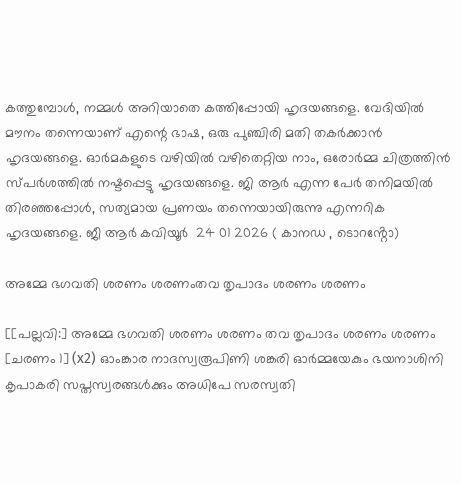കത്തുമ്പോള്‍, നമ്മൾ അറിയാതെ കത്തിപ്പോയി ഹൃദയങ്ങളെ. വേദിയിൽ മൗനം തന്നെയാണ് എന്റെ ഭാഷ, ഒരു പുഞ്ചിരി മതി തകര്‍ക്കാന്‍ ഹൃദയങ്ങളെ. ഓര്‍മകളുടെ വഴിയില്‍ വഴിതെറ്റിയ നാം, ഒരോർമ്മ ചിത്രത്തിൻ സ്പര്‍ശത്തില്‍ നഷ്ടപ്പെട്ടു ഹൃദയങ്ങളെ. ജി ആര്‍ എന്ന പേര്‍ തനിമയില്‍ തിരഞ്ഞപ്പോള്‍, സത്യമായ പ്രണയം തന്നെയായിരുന്നു എന്നറിക  ഹൃദയങ്ങളെ. ജീ ആർ കവിയൂർ  24 01 2026 ( കാനഡ , ടൊറൻ്റോ)

അമ്മേ ഭഗവതി ശരണം ശരണംതവ തൃപാദം ശരണം ശരണം

[[പല്ലവി:] അമ്മേ ഭഗവതി ശരണം ശരണം തവ തൃപാദം ശരണം ശരണം [ചരണം 1] (x2) ഓംങ്കാര നാദസ്വരൂപിണി ശങ്കരി ഓർമ്മയേകും ഭയനാശിനി കൃപാകരി സപ്തസ്വരങ്ങൾക്കും അധിപേ സരസ്വതി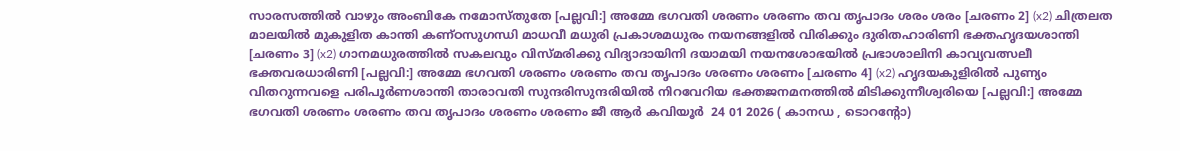സാരസത്തിൽ വാഴും അംബികേ നമോസ്തുതേ [പല്ലവി:] അമ്മേ ഭഗവതി ശരണം ശരണം തവ തൃപാദം ശരം ശരം [ചരണം 2] (x2) ചിത്രലത മാലയിൽ മുകുളിത കാന്തി കണ്ഠസുഗന്ധി മാധവീ മധുരി പ്രകാശമധുരം നയനങ്ങളിൽ വിരിക്കും ദുരിതഹാരിണി ഭക്തഹൃദയശാന്തി [ചരണം 3] (x2) ഗാനമധുരത്തിൽ സകലവും വിസ്മരിക്കു വിദ്യാദായിനി ദയാമയി നയനശോഭയിൽ പ്രഭാശാലിനി കാവ്യവത്സലീ ഭക്തവരധാരിണി [പല്ലവി:] അമ്മേ ഭഗവതി ശരണം ശരണം തവ തൃപാദം ശരണം ശരണം [ചരണം 4] (x2) ഹൃദയകുളിരിൽ പുണ്യം വിതറുന്നവളെ പരിപൂർണശാന്തി താരാവതി സുന്ദരിസുന്ദരിയിൽ നിറവേറിയ ഭക്തജനമനത്തിൽ മിടിക്കുന്നീശ്വരിയെ [പല്ലവി:] അമ്മേ ഭഗവതി ശരണം ശരണം തവ തൃപാദം ശരണം ശരണം ജീ ആർ കവിയൂർ  24 01 2026 ( കാനഡ , ടൊറൻ്റോ)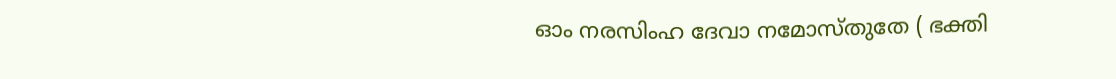ഓം നരസിംഹ ദേവാ നമോസ്തുതേ ( ഭക്തി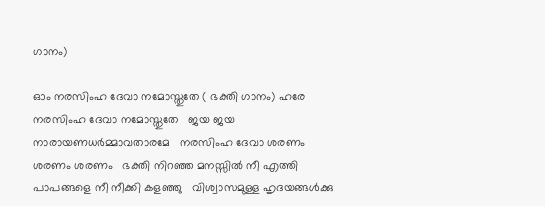ഗാനം)

ഓം നരസിംഹ ദേവാ നമോസ്തുതേ ( ഭക്തി ഗാനം) ഹരേ നരസിംഹ ദേവാ നമോസ്തുതേ   ജയ ജയ നാരായണധർമ്മാവതാരമേ   നരസിംഹ ദേവാ ശരണം ശരണം ശരണം   ഭക്തി നിറഞ്ഞ മനസ്സിൽ നീ എത്തി   പാപങ്ങളെ നീ നീക്കി കളഞ്ഞു   വിശ്വാസമുള്ള ഹൃദയങ്ങൾക്കു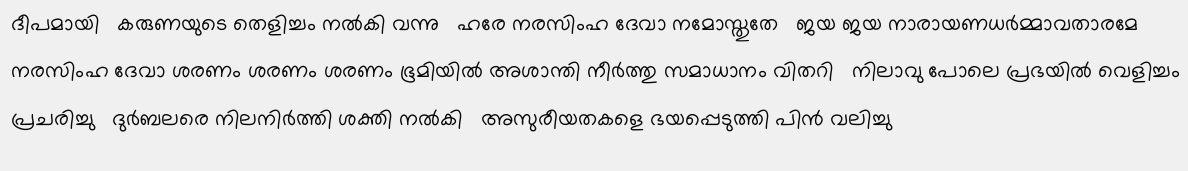ദീപമായി   കരുണയുടെ തെളിച്ചം നൽകി വന്നു   ഹരേ നരസിംഹ ദേവാ നമോസ്തുതേ   ജയ ജയ നാരായണധർമ്മാവതാരമേ   നരസിംഹ ദേവാ ശരണം ശരണം ശരണം ഭൂമിയിൽ അശാന്തി നീർത്തു സമാധാനം വിതറി   നിലാവു പോലെ പ്രഭയിൽ വെളിച്ചം പ്രചരിച്ചു   ദുർബലരെ നിലനിര്‍ത്തി ശക്തി നൽകി   അസുരീയതകളെ ഭയപ്പെടുത്തി പിന്‍ വലിച്ചു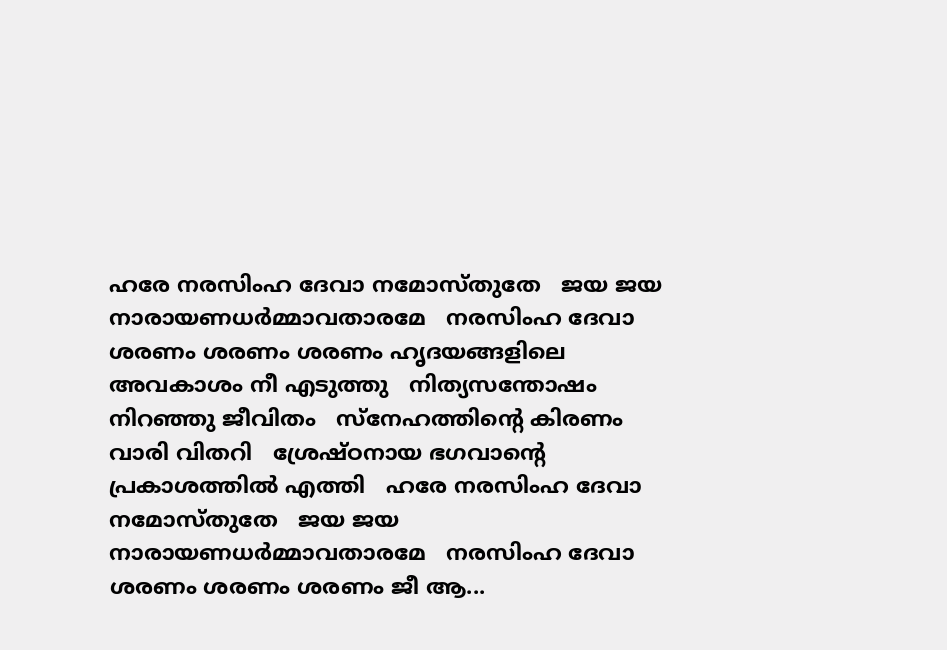ഹരേ നരസിംഹ ദേവാ നമോസ്തുതേ   ജയ ജയ നാരായണധർമ്മാവതാരമേ   നരസിംഹ ദേവാ ശരണം ശരണം ശരണം ഹൃദയങ്ങളിലെ അവകാശം നീ എടുത്തു   നിത്യസന്തോഷം നിറഞ്ഞു ജീവിതം   സ്നേഹത്തിന്റെ കിരണം വാരി വിതറി   ശ്രേഷ്ഠനായ ഭഗവാന്റെ പ്രകാശത്തിൽ എത്തി   ഹരേ നരസിംഹ ദേവാ നമോസ്തുതേ   ജയ ജയ നാരായണധർമ്മാവതാരമേ   നരസിംഹ ദേവാ ശരണം ശരണം ശരണം ജീ ആ...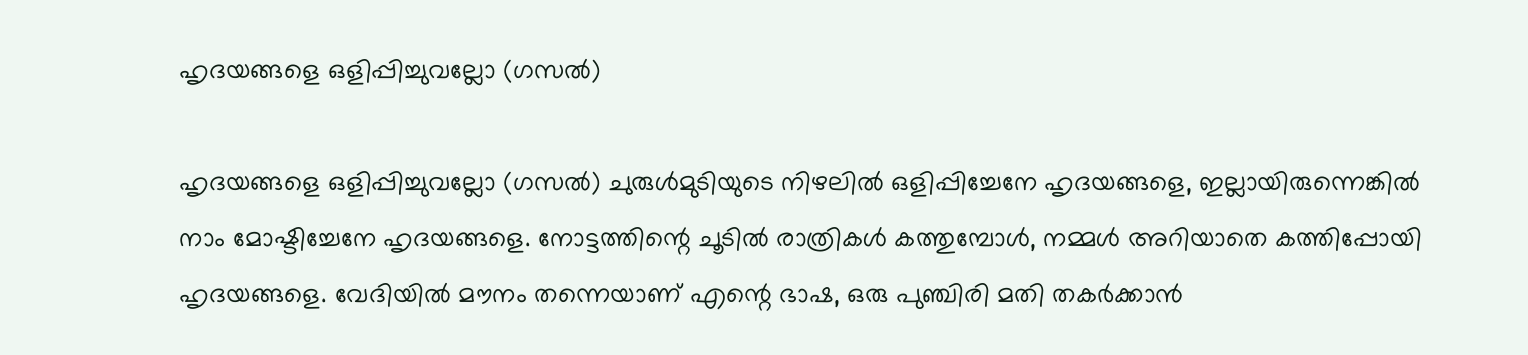ഹൃദയങ്ങളെ ഒളിപ്പിച്ചുവല്ലോ (ഗസൽ)

ഹൃദയങ്ങളെ ഒളിപ്പിച്ചുവല്ലോ (ഗസൽ) ചുരുള്‍മുടിയുടെ നിഴലില്‍ ഒളിപ്പിച്ചേനേ ഹൃദയങ്ങളെ, ഇല്ലായിരുന്നെങ്കില്‍ നാം മോഷ്ടിച്ചേനേ ഹൃദയങ്ങളെ. നോട്ടത്തിന്റെ ചൂടില്‍ രാത്രികള്‍ കത്തുമ്പോള്‍, നമ്മൾ അറിയാതെ കത്തിപ്പോയി ഹൃദയങ്ങളെ. വേദിയിൽ മൗനം തന്നെയാണ് എന്റെ ഭാഷ, ഒരു പുഞ്ചിരി മതി തകര്‍ക്കാന്‍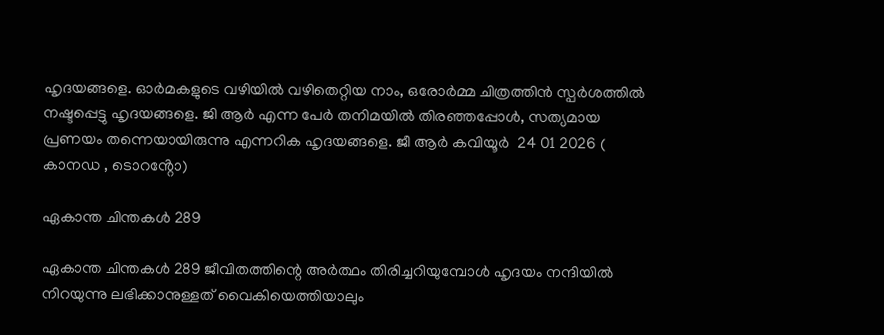ഹൃദയങ്ങളെ. ഓര്‍മകളുടെ വഴിയില്‍ വഴിതെറ്റിയ നാം, ഒരോർമ്മ ചിത്രത്തിൻ സ്പര്‍ശത്തില്‍ നഷ്ടപ്പെട്ടു ഹൃദയങ്ങളെ. ജി ആര്‍ എന്ന പേര്‍ തനിമയില്‍ തിരഞ്ഞപ്പോള്‍, സത്യമായ പ്രണയം തന്നെയായിരുന്നു എന്നറിക ഹൃദയങ്ങളെ. ജീ ആർ കവിയൂർ  24 01 2026 ( കാനഡ , ടൊറൻ്റോ)

ഏകാന്ത ചിന്തകൾ 289

ഏകാന്ത ചിന്തകൾ 289 ജീവിതത്തിന്റെ അർത്ഥം തിരിച്ചറിയുമ്പോൾ ഹൃദയം നന്ദിയിൽ നിറയുന്നു ലഭിക്കാനുള്ളത് വൈകിയെത്തിയാലും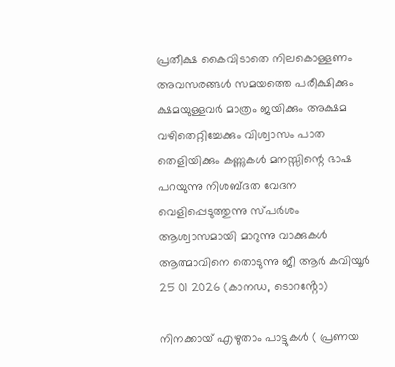പ്രതീക്ഷ കൈവിടാതെ നിലകൊള്ളണം അവസരങ്ങൾ സമയത്തെ പരീക്ഷിക്കും ക്ഷമയുള്ളവർ മാത്രം ജയിക്കും അക്ഷമ വഴിതെറ്റിച്ചേക്കും വിശ്വാസം പാത തെളിയിക്കും കണ്ണുകൾ മനസ്സിന്റെ ഭാഷ പറയുന്നു നിശബ്ദത വേദന വെളിപ്പെടുത്തുന്നു സ്പർശം ആശ്വാസമായി മാറുന്നു വാക്കുകൾ ആത്മാവിനെ തൊടുന്നു ജീ ആർ കവിയൂർ  25 01 2026 (കാനഡ, ടൊറൻ്റോ)

നിനക്കായ് എഴുതാം പാട്ടുകൾ ( പ്രണയ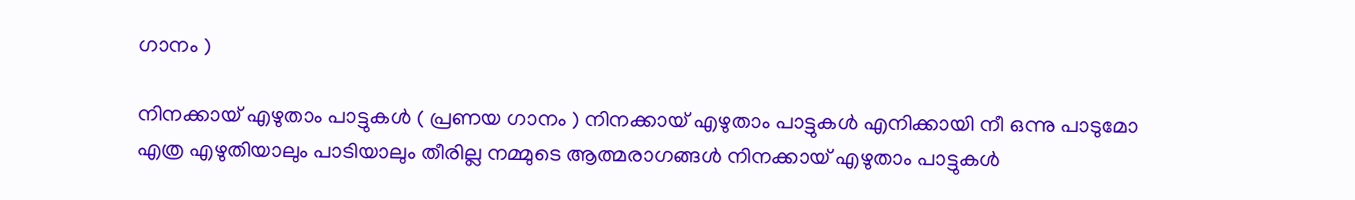ഗാനം )

നിനക്കായ് എഴുതാം പാട്ടുകൾ ( പ്രണയ ഗാനം ) നിനക്കായ് എഴുതാം പാട്ടുകൾ എനിക്കായി നീ ഒന്നു പാടുമോ എത്ര എഴുതിയാലും പാടിയാലും തീരില്ല നമ്മുടെ ആത്മരാഗങ്ങൾ നിനക്കായ് എഴുതാം പാട്ടുകൾ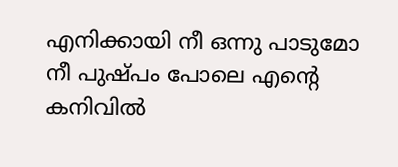എനിക്കായി നീ ഒന്നു പാടുമോ നീ പുഷ്പം പോലെ എന്റെ കനിവിൽ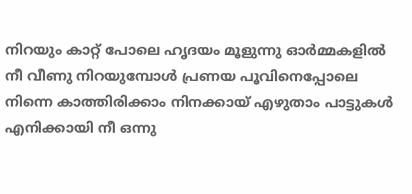നിറയും കാറ്റ് പോലെ ഹൃദയം മൂളുന്നു ഓർമ്മകളിൽ നീ വീണു നിറയുമ്പോൾ പ്രണയ പൂവിനെപ്പോലെ നിന്നെ കാത്തിരിക്കാം നിനക്കായ് എഴുതാം പാട്ടുകൾ എനിക്കായി നീ ഒന്നു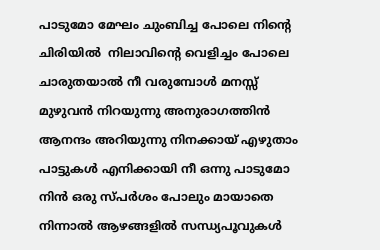പാടുമോ മേഘം ചുംബിച്ച പോലെ നിന്റെ ചിരിയിൽ  നിലാവിന്റെ വെളിച്ചം പോലെ ചാരുതയാൽ നീ വരുമ്പോൾ മനസ്സ് മുഴുവൻ നിറയുന്നു അനുരാഗത്തിൻ ആനന്ദം അറിയുന്നു നിനക്കായ് എഴുതാം പാട്ടുകൾ എനിക്കായി നീ ഒന്നു പാടുമോ നിൻ ഒരു സ്പർശം പോലും മായാതെ നിന്നാൽ ആഴങ്ങളിൽ സന്ധ്യപൂവുകൾ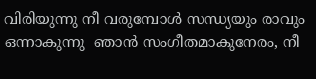വിരിയുന്നു നീ വരുമ്പോൾ സന്ധ്യയും രാവും ഒന്നാകുന്നു  ഞാൻ സംഗീതമാകുനേരം, നീ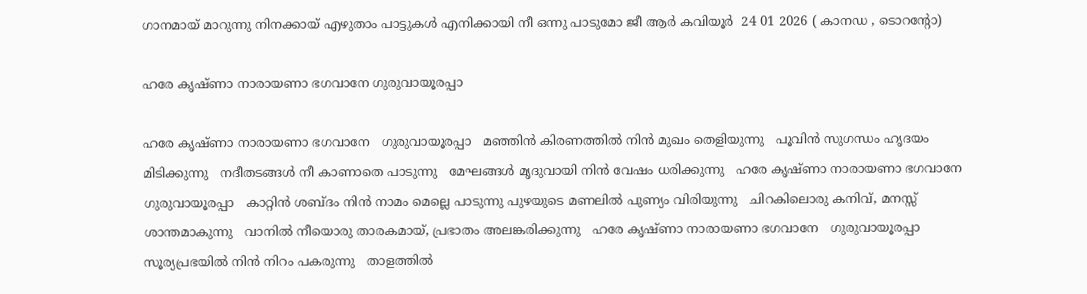ഗാനമായ് മാറുന്നു നിനക്കായ് എഴുതാം പാട്ടുകൾ എനിക്കായി നീ ഒന്നു പാടുമോ ജീ ആർ കവിയൂർ  24 01 2026 ( കാനഡ , ടൊറൻ്റോ)

ഹരേ കൃഷ്ണാ നാരായണാ ഭഗവാനേ ഗുരുവായൂരപ്പാ

ഹരേ കൃഷ്ണാ നാരായണാ ഭഗവാനേ   ഗുരുവായൂരപ്പാ   മഞ്ഞിൻ കിരണത്തിൽ നിൻ മുഖം തെളിയുന്നു   പൂവിൻ സുഗന്ധം ഹൃദയം മിടിക്കുന്നു   നദീതടങ്ങൾ നീ കാണാതെ പാടുന്നു   മേഘങ്ങൾ മൃദുവായി നിൻ വേഷം ധരിക്കുന്നു   ഹരേ കൃഷ്ണാ നാരായണാ ഭഗവാനേ   ഗുരുവായൂരപ്പാ   കാറ്റിൻ ശബ്‌ദം നിൻ നാമം മെല്ലെ പാടുന്നു പുഴയുടെ മണലിൽ പുണ്യം വിരിയുന്നു   ചിറകിലൊരു കനിവ്, മനസ്സ് ശാന്തമാകുന്നു   വാനിൽ നീയൊരു താരകമായ്, പ്രഭാതം അലങ്കരിക്കുന്നു   ഹരേ കൃഷ്ണാ നാരായണാ ഭഗവാനേ   ഗുരുവായൂരപ്പാ   സൂര്യപ്രഭയിൽ നിൻ നിറം പകരുന്നു   താളത്തിൽ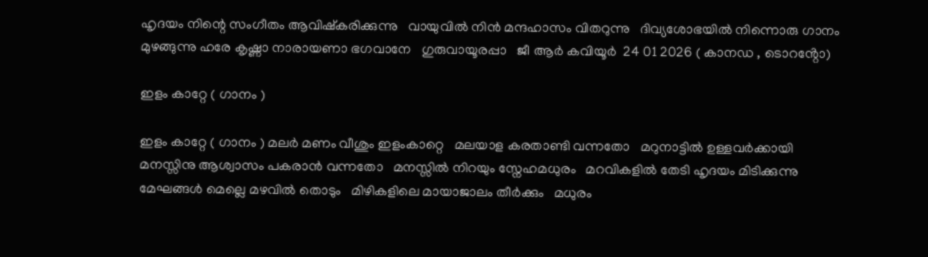ഹൃദയം നിന്റെ സംഗീതം ആവിഷ്കരിക്കുന്നു   വായുവിൽ നിൻ മന്ദഹാസം വിതറുന്നു   ദിവ്യശോഭയിൽ നിന്നൊരു ഗാനം മുഴങ്ങുന്നു ഹരേ കൃഷ്ണാ നാരായണാ ഭഗവാനേ   ഗുരുവായൂരപ്പാ   ജീ ആർ കവിയൂർ  24 01 2026 ( കാനഡ , ടൊറൻ്റോ)

ഇളം കാറ്റേ ( ഗാനം )

ഇളം കാറ്റേ ( ഗാനം ) മലർ മണം വീശും ഇളംകാറ്റെ   മലയാള കരതാണ്ടി വന്നതോ   മറുനാട്ടിൽ ഉള്ളവർക്കായി   മനസ്സിനു ആശ്വാസം പകരാൻ വന്നതോ   മനസ്സിൽ നിറയും സ്നേഹമധുരം   മറവികളിൽ തേടി ഹൃദയം മിടിക്കുന്നു   മേഘങ്ങൾ മെല്ലെ മഴവിൽ തൊടും   മിഴികളിലെ മായാജാലം തീർക്കും   മധുരം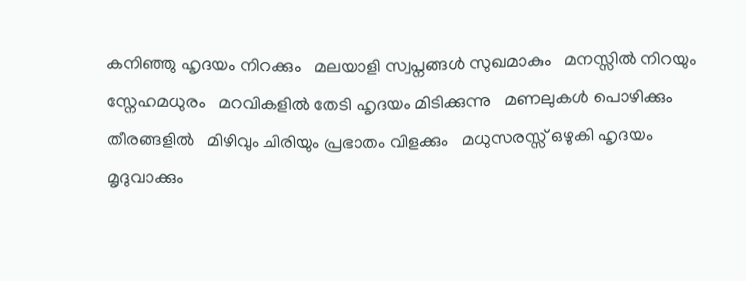കനിഞ്ഞു ഹൃദയം നിറക്കും   മലയാളി സ്വപ്നങ്ങൾ സുഖമാകും   മനസ്സിൽ നിറയും സ്നേഹമധുരം   മറവികളിൽ തേടി ഹൃദയം മിടിക്കുന്നു   മണലുകൾ പൊഴിക്കും തീരങ്ങളിൽ   മിഴിവും ചിരിയും പ്രഭാതം വിളക്കും   മധുസരസ്സ് ഒഴുകി ഹൃദയം മൃദുവാക്കും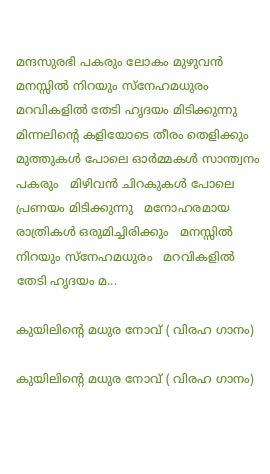മന്ദസുരഭി പകരും ലോകം മുഴുവൻ   മനസ്സിൽ നിറയും സ്നേഹമധുരം   മറവികളിൽ തേടി ഹൃദയം മിടിക്കുന്നു   മിന്നലിന്റെ കളിയോടെ തീരം തെളിക്കും   മുത്തുകൾ പോലെ ഓർമ്മകൾ സാന്ത്വനം പകരും   മിഴിവൻ ചിറകുകൾ പോലെ പ്രണയം മിടിക്കുന്നു   മനോഹരമായ രാത്രികൾ ഒരുമിച്ചിരിക്കും   മനസ്സിൽ നിറയും സ്നേഹമധുരം   മറവികളിൽ തേടി ഹൃദയം മ...

കുയിലിൻ്റെ മധുര നോവ് ( വിരഹ ഗാനം)

കുയിലിൻ്റെ മധുര നോവ് ( വിരഹ ഗാനം)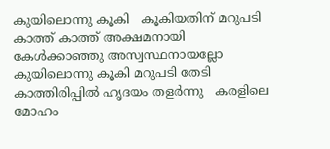കുയിലൊന്നു കൂകി   കൂകിയതിന് മറുപടി   കാത്ത് കാത്ത് അക്ഷമനായി   കേൾക്കാഞ്ഞു അസ്വസ്ഥനായല്ലോ   കുയിലൊന്നു കൂകി മറുപടി തേടി   കാത്തിരിപ്പിൽ ഹൃദയം തളർന്നു   കരളിലെ മോഹം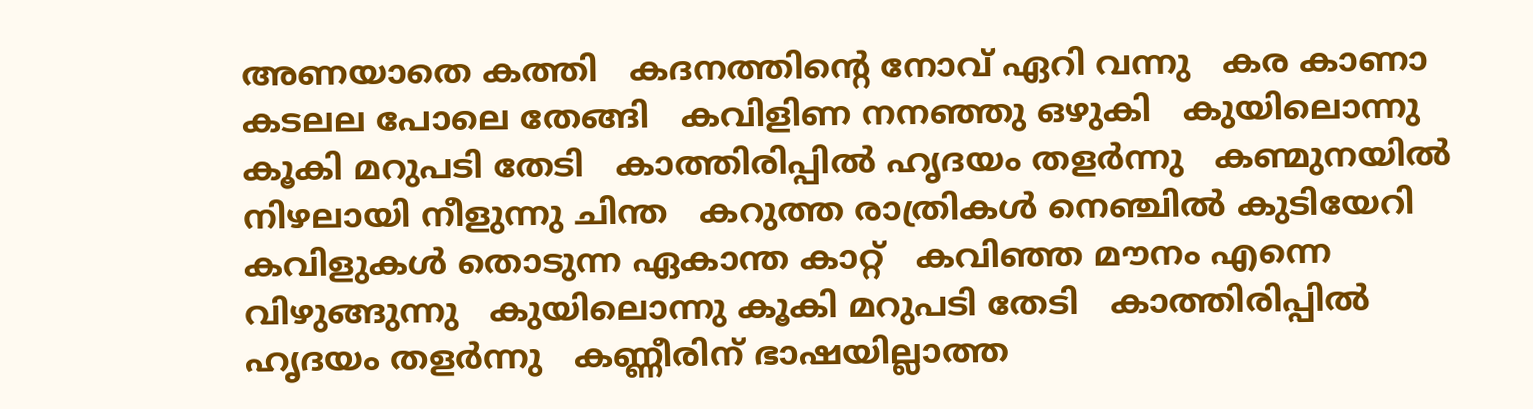അണയാതെ കത്തി   കദനത്തിന്റെ നോവ് ഏറി വന്നു   കര കാണാ കടലല പോലെ തേങ്ങി   കവിളിണ നനഞ്ഞു ഒഴുകി   കുയിലൊന്നു കൂകി മറുപടി തേടി   കാത്തിരിപ്പിൽ ഹൃദയം തളർന്നു   കണ്മുനയിൽ നിഴലായി നീളുന്നു ചിന്ത   കറുത്ത രാത്രികൾ നെഞ്ചിൽ കുടിയേറി   കവിളുകൾ തൊടുന്ന ഏകാന്ത കാറ്റ്   കവിഞ്ഞ മൗനം എന്നെ വിഴുങ്ങുന്നു   കുയിലൊന്നു കൂകി മറുപടി തേടി   കാത്തിരിപ്പിൽ ഹൃദയം തളർന്നു   കണ്ണീരിന് ഭാഷയില്ലാത്ത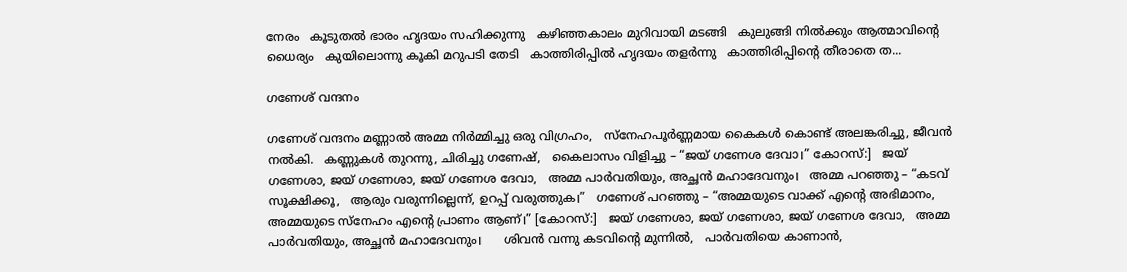നേരം   കൂടുതൽ ഭാരം ഹൃദയം സഹിക്കുന്നു   കഴിഞ്ഞകാലം മുറിവായി മടങ്ങി   കുലുങ്ങി നിൽക്കും ആത്മാവിന്റെ ധൈര്യം   കുയിലൊന്നു കൂകി മറുപടി തേടി   കാത്തിരിപ്പിൽ ഹൃദയം തളർന്നു   കാത്തിരിപ്പിന്റെ തീരാതെ ത...

ഗണേശ് വന്ദനം

ഗണേശ് വന്ദനം മണ്ണാൽ അമ്മ നിർമ്മിച്ചു ഒരു വിഗ്രഹം,   സ്നേഹപൂർണ്ണമായ കൈകൾ കൊണ്ട് അലങ്കരിച്ചു, ജീവൻ നൽകി.   കണ്ണുകൾ തുറന്നു, ചിരിച്ചു ഗണേഷ്,   കൈലാസം വിളിച്ചു – “ജയ് ഗണേശ ദേവാ।” കോറസ്:]   ജയ് ഗണേശാ, ജയ് ഗണേശാ, ജയ് ഗണേശ ദേവാ,   അമ്മ പാർവതിയും, അച്ഛൻ മഹാദേവനും।   അമ്മ പറഞ്ഞു – “കടവ് സൂക്ഷിക്കൂ,   ആരും വരുന്നില്ലെന്ന്, ഉറപ്പ് വരുത്തുക।”   ഗണേശ് പറഞ്ഞു – “അമ്മയുടെ വാക്ക് എന്റെ അഭിമാനം,   അമ്മയുടെ സ്നേഹം എന്റെ പ്രാണം ആണ്।” [കോറസ്:]   ജയ് ഗണേശാ, ജയ് ഗണേശാ, ജയ് ഗണേശ ദേവാ,   അമ്മ പാർവതിയും, അച്ഛൻ മഹാദേവനും।      ശിവൻ വന്നു കടവിന്റെ മുന്നിൽ,   പാർവതിയെ കാണാൻ,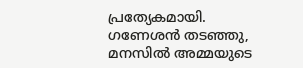പ്രത്യേകമായി.   ഗണേശൻ തടഞ്ഞു, മനസിൽ അമ്മയുടെ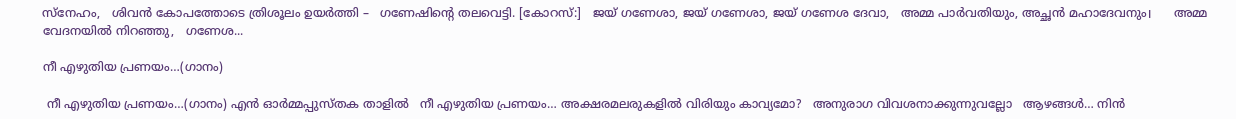സ്നേഹം,   ശിവൻ കോപത്തോടെ ത്രിശൂലം ഉയർത്തി –   ഗണേഷിന്റെ തലവെട്ടി. [കോറസ്:]   ജയ് ഗണേശാ, ജയ് ഗണേശാ, ജയ് ഗണേശ ദേവാ,   അമ്മ പാർവതിയും, അച്ഛൻ മഹാദേവനും।      അമ്മ വേദനയിൽ നിറഞ്ഞു,   ഗണേശ...

നീ എഴുതിയ പ്രണയം…(ഗാനം)

 നീ എഴുതിയ പ്രണയം…(ഗാനം) എൻ ഓർമ്മപ്പുസ്തക താളിൽ   നീ എഴുതിയ പ്രണയം… അക്ഷരമലരുകളിൽ വിരിയും കാവ്യമോ?   അനുരാഗ വിവശനാക്കുന്നുവല്ലോ   ആഴങ്ങൾ… നിൻ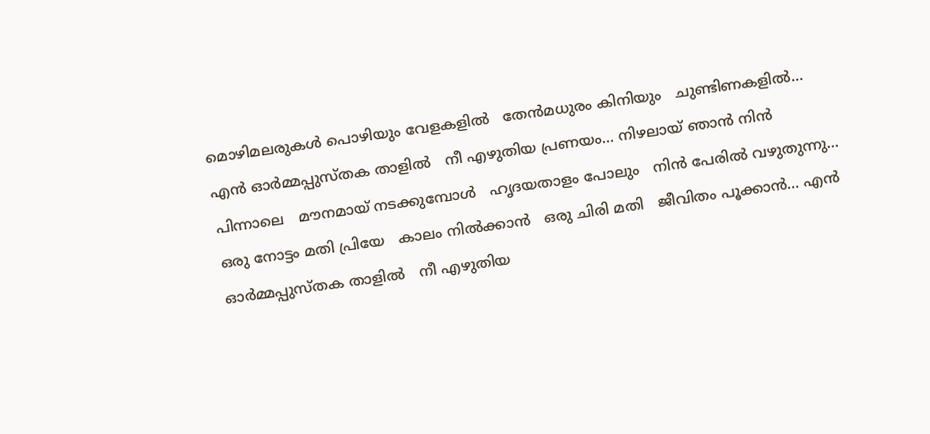മൊഴിമലരുകൾ പൊഴിയും വേളകളിൽ   തേൻമധുരം കിനിയും   ചുണ്ടിണകളിൽ… എൻ ഓർമ്മപ്പുസ്തക താളിൽ   നീ എഴുതിയ പ്രണയം… നിഴലായ് ഞാൻ നിൻ പിന്നാലെ   മൗനമായ് നടക്കുമ്പോൾ   ഹൃദയതാളം പോലും   നിൻ പേരിൽ വഴുതുന്നു… ഒരു നോട്ടം മതി പ്രിയേ   കാലം നിൽക്കാൻ   ഒരു ചിരി മതി   ജീവിതം പൂക്കാൻ… എൻ ഓർമ്മപ്പുസ്തക താളിൽ   നീ എഴുതിയ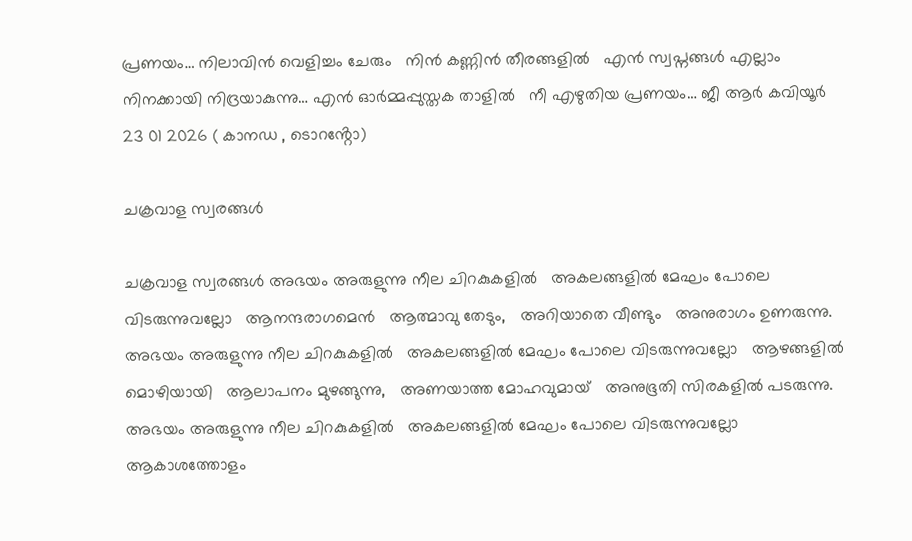പ്രണയം… നിലാവിൻ വെളിച്ചം ചേരും   നിൻ കണ്ണിൻ തീരങ്ങളിൽ   എൻ സ്വപ്നങ്ങൾ എല്ലാം   നിനക്കായി നിദ്രയാകുന്നു… എൻ ഓർമ്മപ്പുസ്തക താളിൽ   നീ എഴുതിയ പ്രണയം… ജീ ആർ കവിയൂർ  23 01 2026 ( കാനഡ , ടൊറൻ്റോ)

ചക്രവാള സ്വരങ്ങൾ

ചക്രവാള സ്വരങ്ങൾ അഭയം അരുളുന്നു നീല ചിറകുകളിൽ   അകലങ്ങളിൽ മേഘം പോലെ വിടരുന്നുവല്ലോ   ആനന്ദരാഗമെൻ   ആത്മാവു തേടും,   അറിയാതെ വീണ്ടും   അനുരാഗം ഉണരുന്നു. അഭയം അരുളുന്നു നീല ചിറകുകളിൽ   അകലങ്ങളിൽ മേഘം പോലെ വിടരുന്നുവല്ലോ   ആഴങ്ങളിൽ മൊഴിയായി   ആലാപനം മുഴങ്ങുന്നു,   അണയാത്ത മോഹവുമായ്   അനുഭൂതി സിരകളിൽ പടരുന്നു. അഭയം അരുളുന്നു നീല ചിറകുകളിൽ   അകലങ്ങളിൽ മേഘം പോലെ വിടരുന്നുവല്ലോ   ആകാശത്തോളം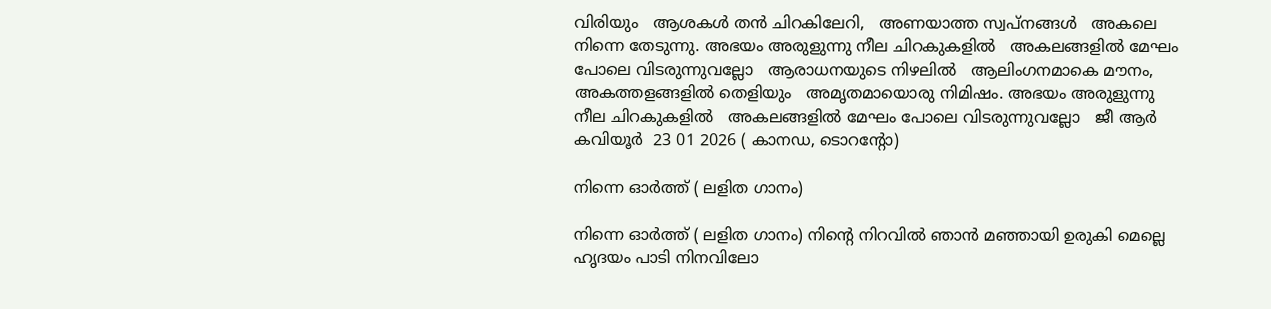വിരിയും   ആശകൾ തൻ ചിറകിലേറി,   അണയാത്ത സ്വപ്നങ്ങൾ   അകലെ നിന്നെ തേടുന്നു. അഭയം അരുളുന്നു നീല ചിറകുകളിൽ   അകലങ്ങളിൽ മേഘം പോലെ വിടരുന്നുവല്ലോ   ആരാധനയുടെ നിഴലിൽ   ആലിംഗനമാകെ മൗനം,   അകത്തളങ്ങളിൽ തെളിയും   അമൃതമായൊരു നിമിഷം. അഭയം അരുളുന്നു നീല ചിറകുകളിൽ   അകലങ്ങളിൽ മേഘം പോലെ വിടരുന്നുവല്ലോ   ജീ ആർ കവിയൂർ  23 01 2026 ( കാനഡ, ടൊറൻ്റോ)

നിന്നെ ഓർത്ത് ( ലളിത ഗാനം)

നിന്നെ ഓർത്ത് ( ലളിത ഗാനം) നിന്റെ നിറവിൽ ഞാൻ മഞ്ഞായി ഉരുകി മെല്ലെ ഹൃദയം പാടി നിനവിലോ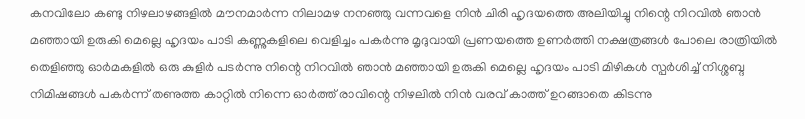കനവിലോ കണ്ടു നിഴലാഴങ്ങളിൽ മൗനമാർന്ന നിലാമഴ നനഞ്ഞു വന്നവളെ നിൻ ചിരി ഹൃദയത്തെ അലിയിച്ചു നിന്റെ നിറവിൽ ഞാൻ മഞ്ഞായി ഉരുകി മെല്ലെ ഹൃദയം പാടി കണ്ണുകളിലെ വെളിച്ചം പകർന്നു മൃദുവായി പ്രണയത്തെ ഉണർത്തി നക്ഷത്രങ്ങൾ പോലെ രാത്രിയിൽ തെളിഞ്ഞു ഓർമകളിൽ ഒരു കുളിർ പടർന്നു നിന്റെ നിറവിൽ ഞാൻ മഞ്ഞായി ഉരുകി മെല്ലെ ഹൃദയം പാടി മിഴികൾ സ്പർശിച്ച് നിശ്ശബ്ദ നിമിഷങ്ങൾ പകർന്ന് തണുത്ത കാറ്റിൽ നിന്നെ ഓർത്ത് രാവിന്റെ നിഴലിൽ നിൻ വരവ് കാത്ത് ഉറങ്ങാതെ കിടന്നു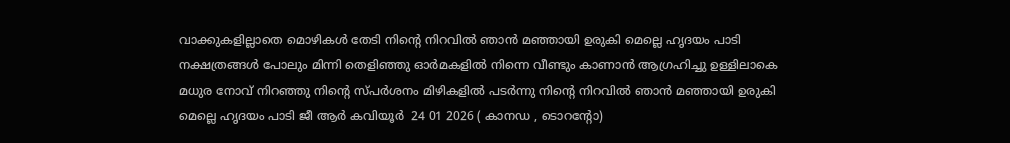വാക്കുകളില്ലാതെ മൊഴികൾ തേടി നിന്റെ നിറവിൽ ഞാൻ മഞ്ഞായി ഉരുകി മെല്ലെ ഹൃദയം പാടി നക്ഷത്രങ്ങൾ പോലും മിന്നി തെളിഞ്ഞു ഓർമകളിൽ നിന്നെ വീണ്ടും കാണാൻ ആഗ്രഹിച്ചു ഉള്ളിലാകെ മധുര നോവ് നിറഞ്ഞു നിന്റെ സ്പർശനം മിഴികളിൽ പടർന്നു നിന്റെ നിറവിൽ ഞാൻ മഞ്ഞായി ഉരുകി മെല്ലെ ഹൃദയം പാടി ജീ ആർ കവിയൂർ  24 01 2026 ( കാനഡ , ടൊറൻ്റോ)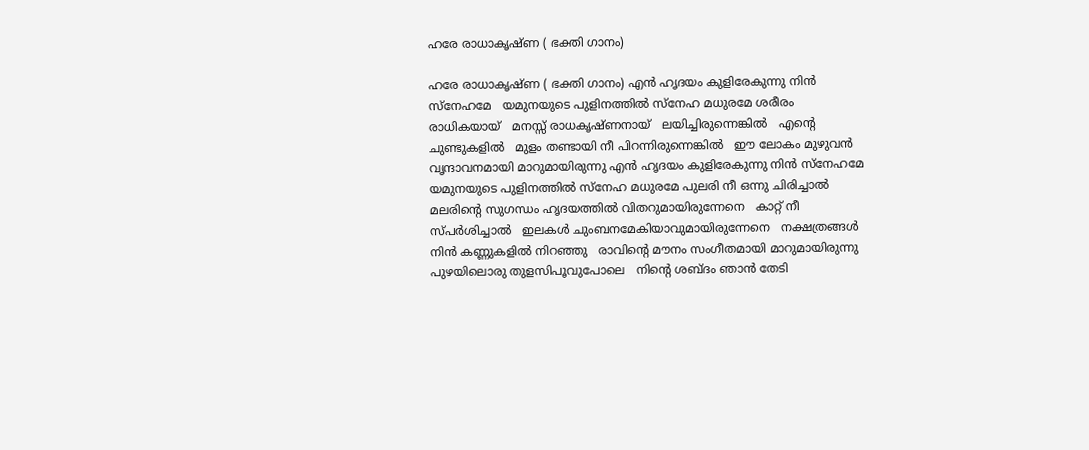ഹരേ രാധാകൃഷ്ണ ( ഭക്തി ഗാനം)

ഹരേ രാധാകൃഷ്ണ ( ഭക്തി ഗാനം) എൻ ഹൃദയം കുളിരേകുന്നു നിൻ സ്‌നേഹമേ   യമുനയുടെ പുളിനത്തിൽ സ്നേഹ മധുരമേ ശരീരം രാധികയായ്   മനസ്സ് രാധകൃഷ്ണനായ്   ലയിച്ചിരുന്നെങ്കിൽ   എൻ്റെ ചുണ്ടുകളിൽ   മുളം തണ്ടായി നീ പിറന്നിരുന്നെങ്കിൽ   ഈ ലോകം മുഴുവൻ   വൃന്ദാവനമായി മാറുമായിരുന്നു എൻ ഹൃദയം കുളിരേകുന്നു നിൻ സ്‌നേഹമേ   യമുനയുടെ പുളിനത്തിൽ സ്നേഹ മധുരമേ പുലരി നീ ഒന്നു ചിരിച്ചാൽ   മലരിന്റെ സുഗന്ധം ഹൃദയത്തിൽ വിതറുമായിരുന്നേനെ   കാറ്റ് നീ സ്പർശിച്ചാൽ   ഇലകൾ ചുംബനമേകിയാവുമായിരുന്നേനെ   നക്ഷത്രങ്ങൾ നിൻ കണ്ണുകളിൽ നിറഞ്ഞു   രാവിന്റെ മൗനം സംഗീതമായി മാറുമായിരുന്നു   പുഴയിലൊരു തുളസിപൂവുപോലെ   നിന്റെ ശബ്ദം ഞാൻ തേടി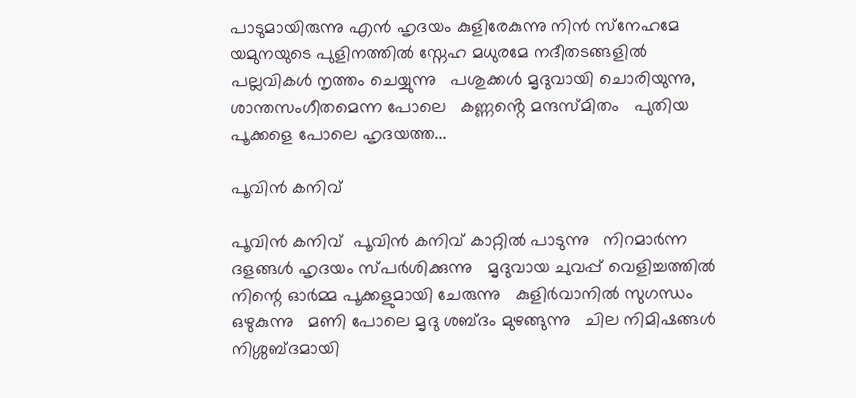പാടുമായിരുന്നു എൻ ഹൃദയം കുളിരേകുന്നു നിൻ സ്‌നേഹമേ   യമുനയുടെ പുളിനത്തിൽ സ്നേഹ മധുരമേ നദീതടങ്ങളിൽ പല്ലവികൾ നൃത്തം ചെയ്യുന്നു   പശുക്കൾ മൃദുവായി ചൊരിയുന്നു, ശാന്തസംഗീതമെന്ന പോലെ   കണ്ണൻ്റെ മന്ദസ്മിതം   പുതിയ പൂക്കളെ പോലെ ഹൃദയത്ത...

പൂവിൻ കനിവ്

പൂവിൻ കനിവ്  പൂവിൻ കനിവ് കാറ്റിൽ പാടുന്നു   നിറമാർന്ന ദളങ്ങൾ ഹൃദയം സ്പർശിക്കുന്നു   മൃദുവായ ചുവപ്പ് വെളിച്ചത്തിൽ   നിന്റെ ഓർമ്മ പൂക്കളുമായി ചേരുന്നു   കുളിർവാനിൽ സുഗന്ധം ഒഴുകുന്നു   മണി പോലെ മൃദു ശബ്ദം മുഴങ്ങുന്നു   ചില നിമിഷങ്ങൾ നിശ്ശബ്ദമായി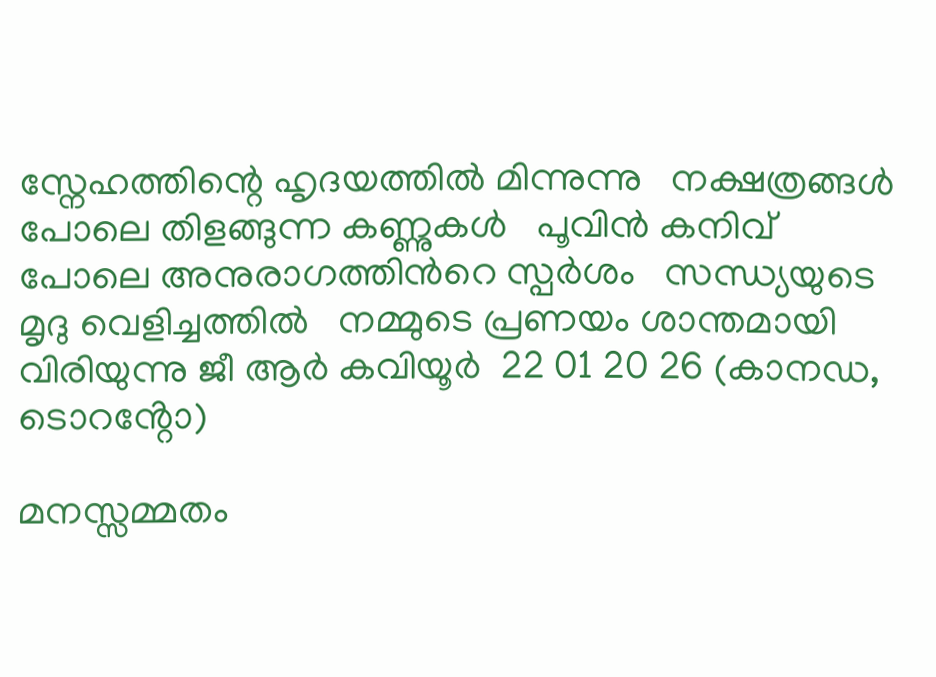സ്നേഹത്തിന്റെ ഹൃദയത്തിൽ മിന്നുന്നു   നക്ഷത്രങ്ങൾ പോലെ തിളങ്ങുന്ന കണ്ണുകൾ   പൂവിൻ കനിവ് പോലെ അനുരാഗത്തിന്‍റെ സ്പർശം   സന്ധ്യയുടെ മൃദു വെളിച്ചത്തിൽ   നമ്മുടെ പ്രണയം ശാന്തമായി വിരിയുന്നു ജീ ആർ കവിയൂർ  22 01 20 26 (കാനഡ, ടൊറൻ്റോ)

മനസ്സമ്മതം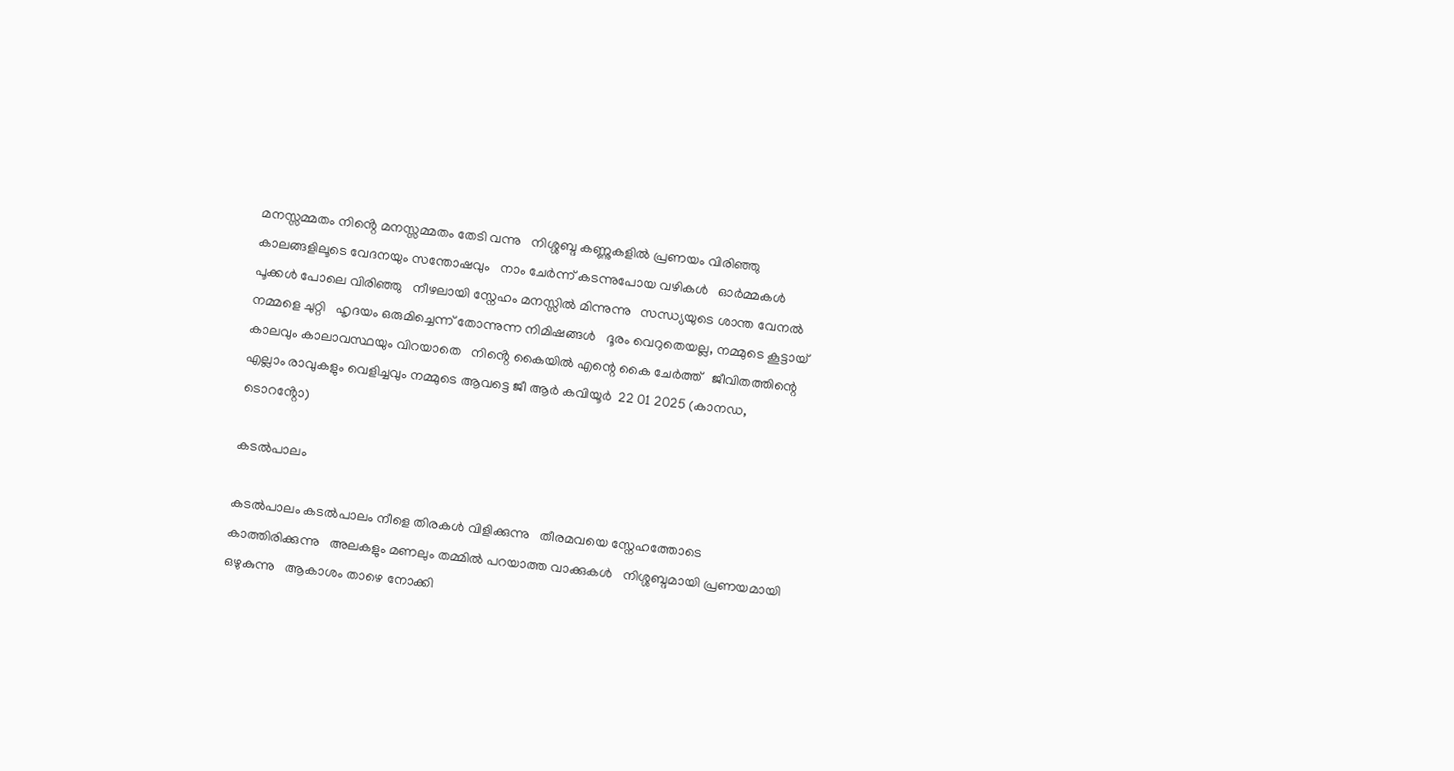മനസ്സമ്മതം നിൻ്റെ മനസ്സമ്മതം തേടി വന്നു   നിശ്ശബ്ദ കണ്ണുകളിൽ പ്രണയം വിരിഞ്ഞു   കാലങ്ങളിലൂടെ വേദനയും സന്തോഷവും   നാം ചേർന്ന് കടന്നുപോയ വഴികൾ   ഓർമ്മകൾ പൂക്കൾ പോലെ വിരിഞ്ഞു   നീഴലായി സ്നേഹം മനസ്സിൽ മിന്നുന്നു   സന്ധ്യയുടെ ശാന്ത വേനൽ നമ്മളെ ചുറ്റി   ഹൃദയം ഒരുമിച്ചെന്ന് തോന്നുന്ന നിമിഷങ്ങൾ   ദൂരം വെറുതെയല്ല, നമ്മുടെ കൂട്ടായ്   കാലവും കാലാവസ്ഥയും വിറയാതെ   നിൻ്റെ കൈയിൽ എന്റെ കൈ ചേർത്ത്   ജീവിതത്തിന്റെ എല്ലാം രാവുകളും വെളിച്ചവും നമ്മുടെ ആവട്ടെ ജീ ആർ കവിയൂർ  22 01 2025 (കാനഡ, ടൊറൻ്റോ)

കടൽപാലം

കടൽപാലം കടൽപാലം നീളെ തിരകൾ വിളിക്കുന്നു   തീരമവയെ സ്നേഹത്തോടെ കാത്തിരിക്കുന്നു   അലകളും മണലും തമ്മിൽ പറയാത്ത വാക്കുകൾ   നിശ്ശബ്ദമായി പ്രണയമായി ഒഴുകുന്നു   ആകാശം താഴെ നോക്കി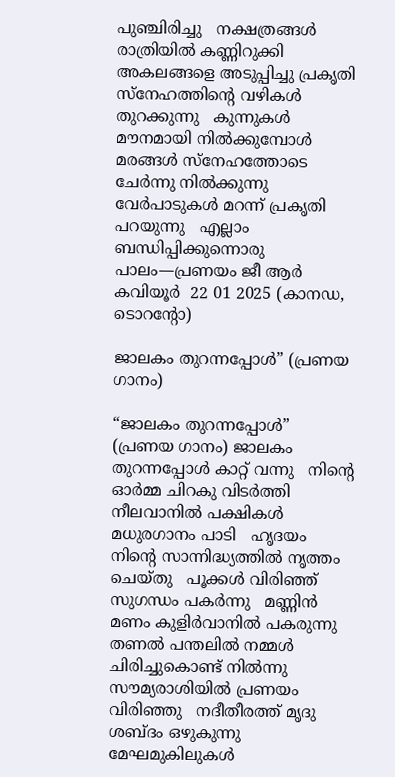പുഞ്ചിരിച്ചു   നക്ഷത്രങ്ങൾ രാത്രിയിൽ കണ്ണിറുക്കി   അകലങ്ങളെ അടുപ്പിച്ചു പ്രകൃതി   സ്നേഹത്തിന്റെ വഴികൾ തുറക്കുന്നു   കുന്നുകൾ മൗനമായി നിൽക്കുമ്പോൾ   മരങ്ങൾ സ്നേഹത്തോടെ ചേർന്നു നിൽക്കുന്നു   വേർപാടുകൾ മറന്ന് പ്രകൃതി പറയുന്നു   എല്ലാം ബന്ധിപ്പിക്കുന്നൊരു പാലം—പ്രണയം ജീ ആർ കവിയൂർ  22 01 2025 (കാനഡ, ടൊറൻ്റോ)

ജാലകം തുറന്നപ്പോൾ” (പ്രണയ ഗാനം)

“ജാലകം തുറന്നപ്പോൾ” (പ്രണയ ഗാനം) ജാലകം തുറന്നപ്പോൾ കാറ്റ് വന്നു   നിന്റെ ഓർമ്മ ചിറകു വിടർത്തി നീലവാനിൽ പക്ഷികൾ മധുരഗാനം പാടി   ഹൃദയം നിന്റെ സാന്നിദ്ധ്യത്തിൽ നൃത്തം ചെയ്തു   പൂക്കൾ വിരിഞ്ഞ് സുഗന്ധം പകർന്നു   മണ്ണിൻ മണം കുളിർവാനിൽ പകരുന്നു   തണൽ പന്തലിൽ നമ്മൾ ചിരിച്ചുകൊണ്ട് നിൽന്നു   സൗമ്യരാശിയിൽ പ്രണയം വിരിഞ്ഞു   നദീതീരത്ത് മൃദു ശബ്ദം ഒഴുകുന്നു   മേഘമുകിലുകൾ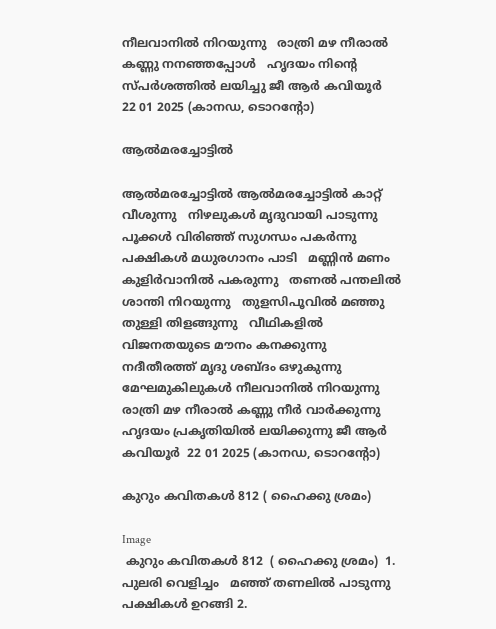നീലവാനിൽ നിറയുന്നു   രാത്രി മഴ നീരാൽ കണ്ണു നനഞ്ഞപ്പോൾ   ഹൃദയം നിന്റെ സ്പർശത്തിൽ ലയിച്ചു ജീ ആർ കവിയൂർ  22 01 2025 (കാനഡ, ടൊറൻ്റോ)

ആൽമരച്ചോട്ടിൽ

ആൽമരച്ചോട്ടിൽ ആൽമരച്ചോട്ടിൽ കാറ്റ് വീശുന്നു   നിഴലുകൾ മൃദുവായി പാടുന്നു   പൂക്കൾ വിരിഞ്ഞ് സുഗന്ധം പകർന്നു   പക്ഷികൾ മധുരഗാനം പാടി   മണ്ണിൻ മണം കുളിർവാനിൽ പകരുന്നു   തണൽ പന്തലിൽ ശാന്തി നിറയുന്നു   തുളസിപൂവിൽ മഞ്ഞു തുള്ളി തിളങ്ങുന്നു   വീഥികളിൽ വിജനതയുടെ മൗനം കനക്കുന്നു   നദീതീരത്ത് മൃദു ശബ്ദം ഒഴുകുന്നു   മേഘമുകിലുകൾ നീലവാനിൽ നിറയുന്നു   രാത്രി മഴ നീരാൽ കണ്ണു നീർ വാർക്കുന്നു   ഹൃദയം പ്രകൃതിയിൽ ലയിക്കുന്നു ജീ ആർ കവിയൂർ  22 01 2025 (കാനഡ, ടൊറൻ്റോ)

കുറും കവിതകൾ 812 ( ഹൈക്കു ശ്രമം)

Image
 കുറും കവിതകൾ 812  ( ഹൈക്കു ശ്രമം)  1. പുലരി വെളിച്ചം   മഞ്ഞ് തണലിൽ പാടുന്നു   പക്ഷികൾ ഉറങ്ങി 2.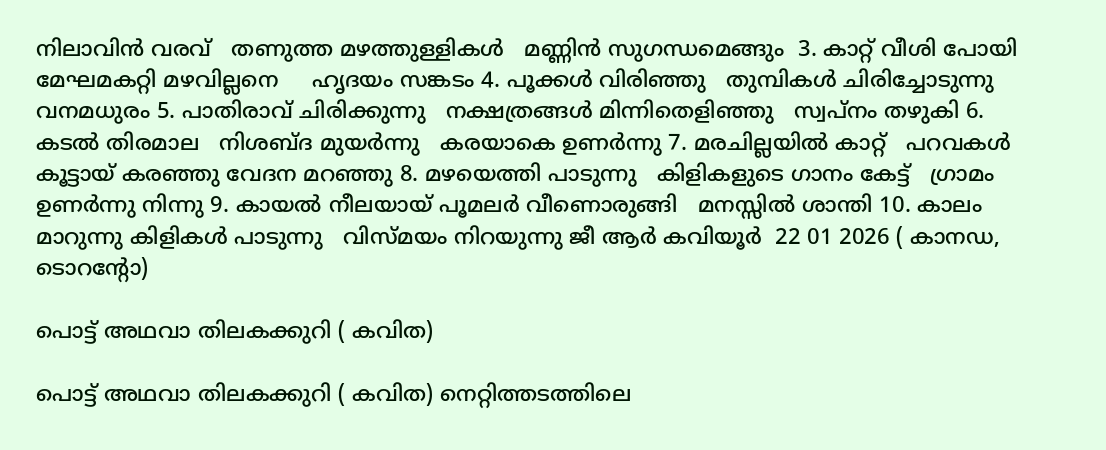നിലാവിൻ വരവ്   തണുത്ത മഴത്തുള്ളികൾ   മണ്ണിൻ സുഗന്ധമെങ്ങും  3. കാറ്റ് വീശി പോയി   മേഘമകറ്റി മഴവില്ലനെ     ഹൃദയം സങ്കടം 4. പൂക്കൾ വിരിഞ്ഞു   തുമ്പികൾ ചിരിച്ചോടുന്നു   വനമധുരം 5. പാതിരാവ് ചിരിക്കുന്നു   നക്ഷത്രങ്ങൾ മിന്നിതെളിഞ്ഞു   സ്വപ്നം തഴുകി 6. കടൽ തിരമാല   നിശബ്ദ മുയർന്നു   കരയാകെ ഉണർന്നു 7. മരചില്ലയിൽ കാറ്റ്   പറവകൾ കൂട്ടായ് കരഞ്ഞു വേദന മറഞ്ഞു 8. മഴയെത്തി പാടുന്നു   കിളികളുടെ ഗാനം കേട്ട്   ഗ്രാമം ഉണർന്നു നിന്നു 9. കായൽ നീലയായ് പൂമലർ വീണൊരുങ്ങി   മനസ്സിൽ ശാന്തി 10. കാലം മാറുന്നു കിളികൾ പാടുന്നു   വിസ്മയം നിറയുന്നു ജീ ആർ കവിയൂർ  22 01 2026 ( കാനഡ, ടൊറൻ്റോ)

പൊട്ട് അഥവാ തിലകക്കുറി ( കവിത)

പൊട്ട് അഥവാ തിലകക്കുറി ( കവിത) നെറ്റിത്തടത്തിലെ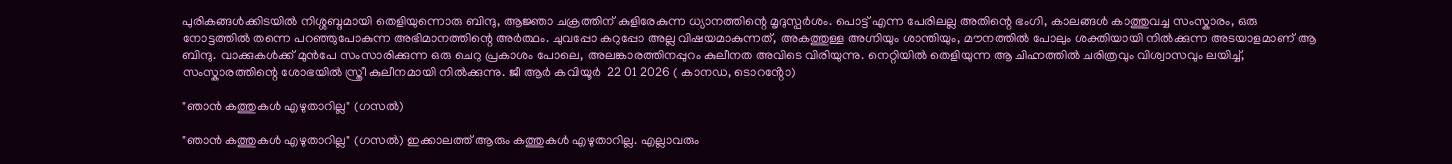പുരികങ്ങൾക്കിടയിൽ നിശ്ശബ്ദമായി തെളിയുന്നൊരു ബിന്ദു, ആജ്ഞാ ചക്രത്തിന് കുളിരേകുന്ന ധ്യാനത്തിന്റെ മൃദുസ്പർശം. പൊട്ട് എന്ന പേരിലല്ല അതിന്റെ ഭംഗി, കാലങ്ങൾ കാത്തുവച്ച സംസ്കാരം, ഒരു നോട്ടത്തിൽ തന്നെ പറഞ്ഞുപോകുന്ന അഭിമാനത്തിന്റെ അർത്ഥം. ചുവപ്പോ കറുപ്പോ അല്ല വിഷയമാകുന്നത്, അകത്തുള്ള അഗ്നിയും ശാന്തിയും, മൗനത്തിൽ പോലും ശക്തിയായി നിൽക്കുന്ന അടയാളമാണ് ആ ബിന്ദു. വാക്കുകൾക്ക് മുൻപേ സംസാരിക്കുന്ന ഒരു ചെറു പ്രകാശം പോലെ, അലങ്കാരത്തിനപ്പുറം കുലീനത അവിടെ വിരിയുന്നു. നെറ്റിയിൽ തെളിയുന്ന ആ ചിഹ്നത്തിൽ ചരിത്രവും വിശ്വാസവും ലയിച്ച്, സംസ്കാരത്തിന്റെ ശോഭയിൽ സ്ത്രീ കുലീനമായി നിൽക്കുന്നു. ജീ ആർ കവിയൂർ  22 01 2026 ( കാനഡ, ടൊറൻ്റോ)

"ഞാൻ കത്തുകൾ എഴുതാറില്ല" (ഗസൽ)

"ഞാൻ കത്തുകൾ എഴുതാറില്ല" (ഗസൽ) ഇക്കാലത്ത് ആരും കത്തുകൾ എഴുതാറില്ല. എല്ലാവരും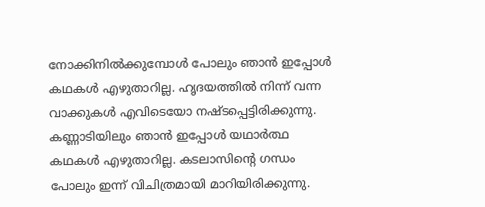നോക്കിനിൽക്കുമ്പോൾ പോലും ഞാൻ ഇപ്പോൾ കഥകൾ എഴുതാറില്ല. ഹൃദയത്തിൽ നിന്ന് വന്ന വാക്കുകൾ എവിടെയോ നഷ്ടപ്പെട്ടിരിക്കുന്നു. കണ്ണാടിയിലും ഞാൻ ഇപ്പോൾ യഥാർത്ഥ കഥകൾ എഴുതാറില്ല. കടലാസിൻ്റെ ഗന്ധം പോലും ഇന്ന് വിചിത്രമായി മാറിയിരിക്കുന്നു.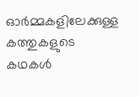ഓർമ്മകളിലേക്കുള്ള കത്തുകളുടെ കഥകൾ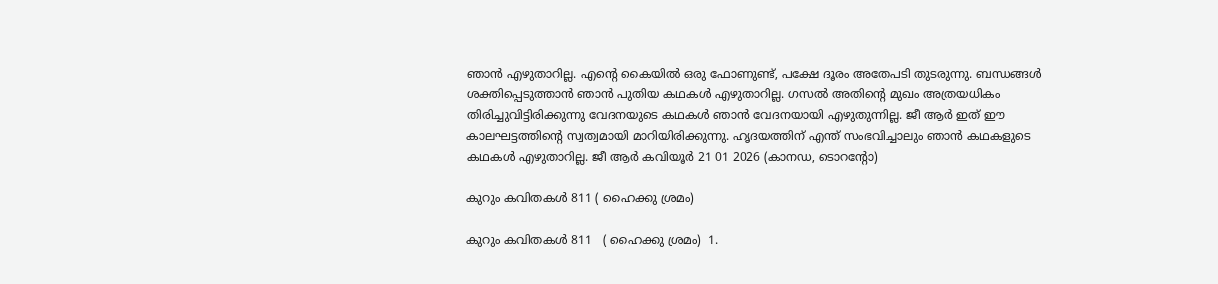ഞാൻ എഴുതാറില്ല. എന്റെ കൈയിൽ ഒരു ഫോണുണ്ട്, പക്ഷേ ദൂരം അതേപടി തുടരുന്നു. ബന്ധങ്ങൾ ശക്തിപ്പെടുത്താൻ ഞാൻ പുതിയ കഥകൾ എഴുതാറില്ല. ഗസൽ അതിന്റെ മുഖം അത്രയധികം തിരിച്ചുവിട്ടിരിക്കുന്നു വേദനയുടെ കഥകൾ ഞാൻ വേദനയായി എഴുതുന്നില്ല. ജീ ആർ ഇത് ഈ കാലഘട്ടത്തിന്റെ സ്വത്വമായി മാറിയിരിക്കുന്നു. ഹൃദയത്തിന് എന്ത് സംഭവിച്ചാലും ഞാൻ കഥകളുടെ കഥകൾ എഴുതാറില്ല. ജീ ആർ കവിയൂർ 21 01 2026 (കാനഡ, ടൊറന്റോ)

കുറും കവിതകൾ 811 ( ഹൈക്കു ശ്രമം)

കുറും കവിതകൾ 811   ( ഹൈക്കു ശ്രമം)  1.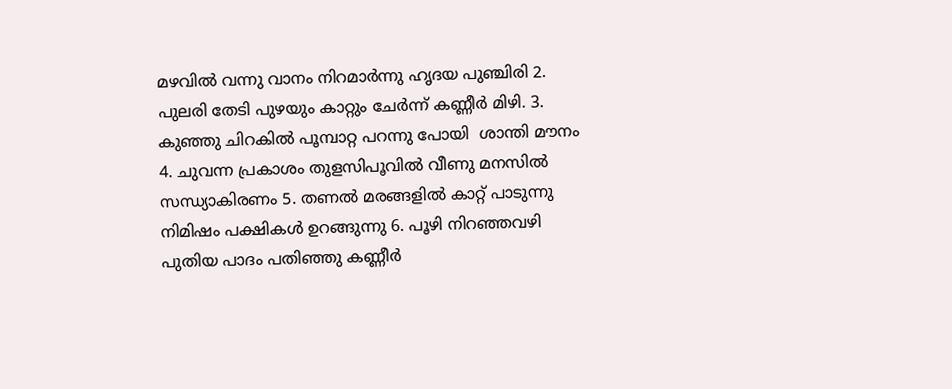മഴവിൽ വന്നു വാനം നിറമാർന്നു ഹൃദയ പുഞ്ചിരി 2. പുലരി തേടി പുഴയും കാറ്റും ചേർന്ന് കണ്ണീർ മിഴി. 3. കുഞ്ഞു ചിറകിൽ പൂമ്പാറ്റ പറന്നു പോയി  ശാന്തി മൗനം 4. ചുവന്ന പ്രകാശം തുളസിപൂവിൽ വീണു മനസിൽ സന്ധ്യാകിരണം 5. തണൽ മരങ്ങളിൽ കാറ്റ് പാടുന്നു നിമിഷം പക്ഷികൾ ഉറങ്ങുന്നു 6. പൂഴി നിറഞ്ഞവഴി പുതിയ പാദം പതിഞ്ഞു കണ്ണീർ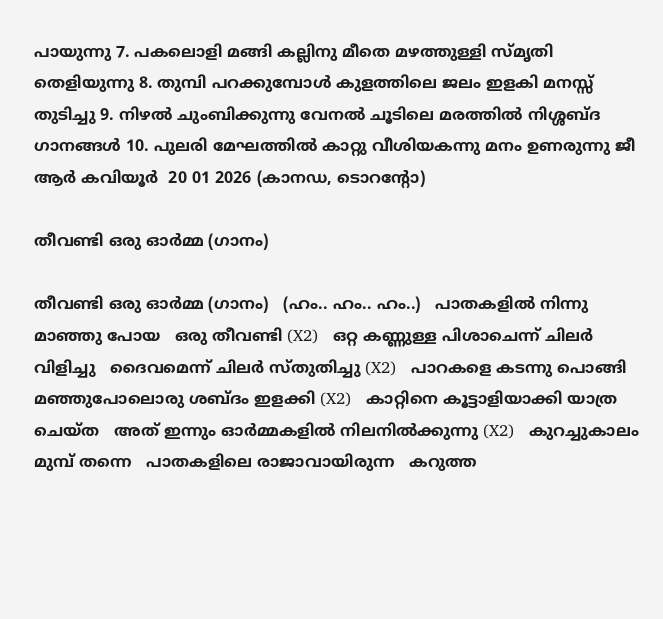പായുന്നു 7. പകലൊളി മങ്ങി കല്ലിനു മീതെ മഴത്തുള്ളി സ്മൃതി തെളിയുന്നു 8. തുമ്പി പറക്കുമ്പോൾ കുളത്തിലെ ജലം ഇളകി മനസ്സ് തുടിച്ചു 9. നിഴൽ ചുംബിക്കുന്നു വേനൽ ചൂടിലെ മരത്തിൽ നിശ്ശബ്ദ ഗാനങ്ങൾ 10. പുലരി മേഘത്തിൽ കാറ്റു വീശിയകന്നു മനം ഉണരുന്നു ജീ ആർ കവിയൂർ  20 01 2026 (കാനഡ, ടൊറൻ്റോ)

തീവണ്ടി ഒരു ഓർമ്മ (ഗാനം)

തീവണ്ടി ഒരു ഓർമ്മ (ഗാനം)   (ഹം.. ഹം.. ഹം..)   പാതകളിൽ നിന്നു മാഞ്ഞു പോയ   ഒരു തീവണ്ടി (X2)   ഒറ്റ കണ്ണുള്ള പിശാചെന്ന് ചിലർ വിളിച്ചു   ദൈവമെന്ന് ചിലർ സ്തുതിച്ചു (X2)   പാറകളെ കടന്നു പൊങ്ങി   മഞ്ഞുപോലൊരു ശബ്ദം ഇളക്കി (X2)   കാറ്റിനെ കൂട്ടാളിയാക്കി യാത്ര ചെയ്ത   അത് ഇന്നും ഓർമ്മകളിൽ നിലനിൽക്കുന്നു (X2)   കുറച്ചുകാലം മുമ്പ് തന്നെ   പാതകളിലെ രാജാവായിരുന്ന   കറുത്ത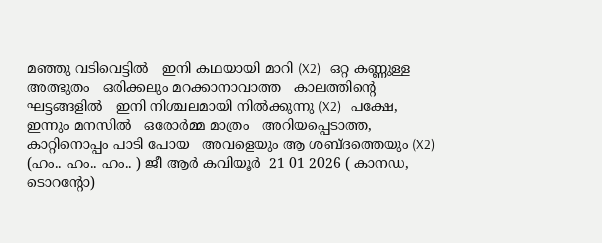മഞ്ഞു വടിവെട്ടിൽ   ഇനി കഥയായി മാറി (X2)   ഒറ്റ കണ്ണുള്ള അത്ഭുതം   ഒരിക്കലും മറക്കാനാവാത്ത   കാലത്തിന്റെ ഘട്ടങ്ങളിൽ   ഇനി നിശ്ചലമായി നിൽക്കുന്നു (X2)   പക്ഷേ, ഇന്നും മനസിൽ   ഒരോർമ്മ മാത്രം   അറിയപ്പെടാത്ത, കാറ്റിനൊപ്പം പാടി പോയ   അവളെയും ആ ശബ്ദത്തെയും (X2)   (ഹം.. ഹം.. ഹം.. ) ജീ ആർ കവിയൂർ  21 01 2026 ( കാനഡ, ടൊറൻ്റോ)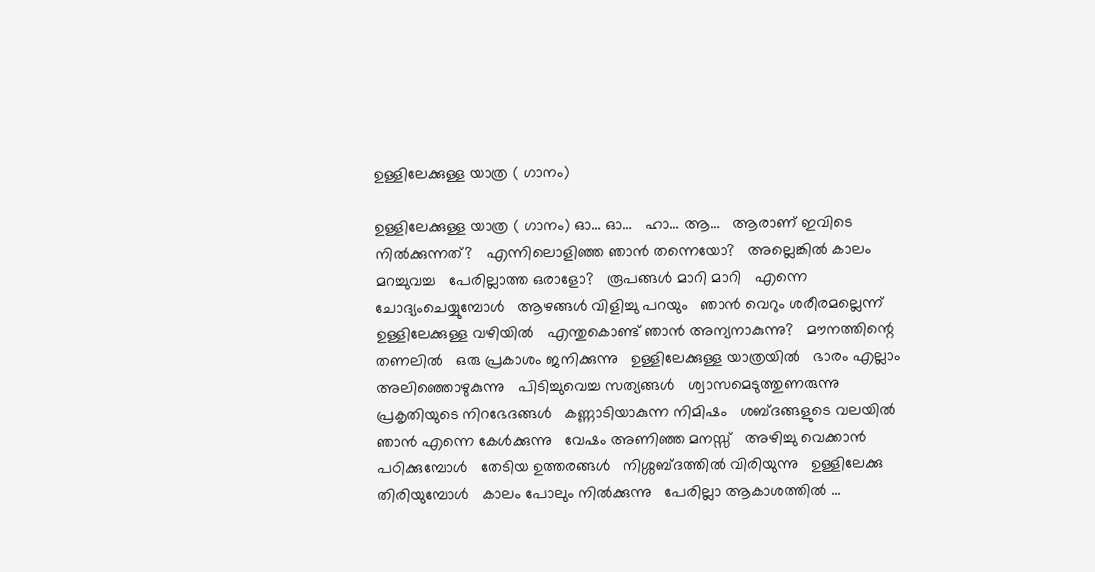ഉള്ളിലേക്കുള്ള യാത്ര ( ഗാനം)

ഉള്ളിലേക്കുള്ള യാത്ര ( ഗാനം) ഓ… ഓ…   ഹാ… ആ…   ആരാണ് ഇവിടെ നിൽക്കുന്നത്?   എന്നിലൊളിഞ്ഞ ഞാൻ തന്നെയോ?   അല്ലെങ്കിൽ കാലം മറച്ചുവച്ച   പേരില്ലാത്ത ഒരാളോ?   രൂപങ്ങൾ മാറി മാറി   എന്നെ ചോദ്യംചെയ്യുമ്പോൾ   ആഴങ്ങൾ വിളിച്ചു പറയും   ഞാൻ വെറും ശരീരമല്ലെന്ന്   ഉള്ളിലേക്കുള്ള വഴിയിൽ   എന്തുകൊണ്ട് ഞാൻ അന്യനാകുന്നു?   മൗനത്തിന്റെ തണലിൽ   ഒരു പ്രകാശം ജനിക്കുന്നു   ഉള്ളിലേക്കുള്ള യാത്രയിൽ   ഭാരം എല്ലാം അലിഞ്ഞൊഴുകുന്നു   പിടിച്ചുവെച്ച സത്യങ്ങൾ   ശ്വാസമെടുത്തുണരുന്നു   പ്രകൃതിയുടെ നിറഭേദങ്ങൾ   കണ്ണാടിയാകുന്ന നിമിഷം   ശബ്ദങ്ങളുടെ വലയിൽ   ഞാൻ എന്നെ കേൾക്കുന്നു   വേഷം അണിഞ്ഞ മനസ്സ്   അഴിച്ചു വെക്കാൻ പഠിക്കുമ്പോൾ   തേടിയ ഉത്തരങ്ങൾ   നിശ്ശബ്ദത്തിൽ വിരിയുന്നു   ഉള്ളിലേക്കു തിരിയുമ്പോൾ   കാലം പോലും നിൽക്കുന്നു   പേരില്ലാ ആകാശത്തിൽ ...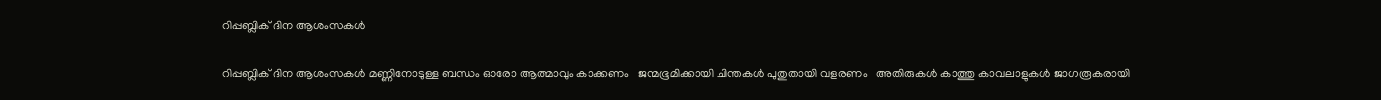റിപ്പബ്ലിക് ദിന ആശംസകൾ

റിപ്പബ്ലിക് ദിന ആശംസകൾ മണ്ണിനോടുള്ള ബന്ധം ഓരോ ആത്മാവും കാക്കണം   ജന്മഭൂമിക്കായി ചിന്തകൾ പുതുതായി വളരണം   അതിരുകൾ കാത്തു കാവലാളുകൾ ജാഗരൂകരായി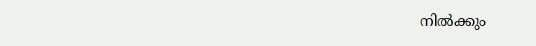നിൽക്കും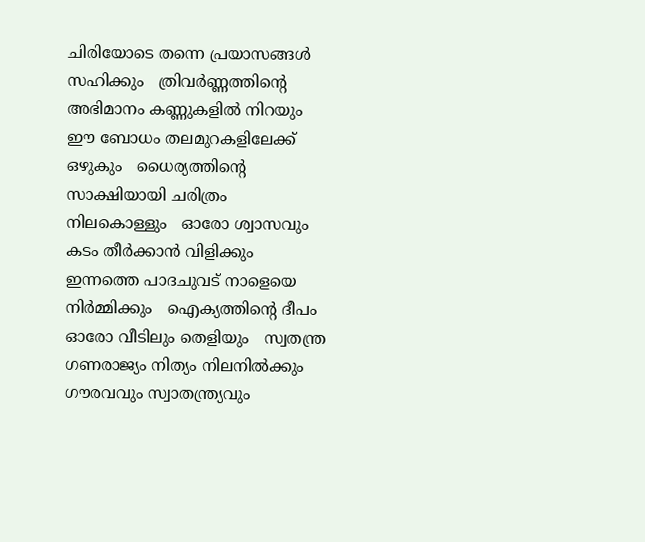ചിരിയോടെ തന്നെ പ്രയാസങ്ങൾ സഹിക്കും   ത്രിവർണ്ണത്തിന്റെ അഭിമാനം കണ്ണുകളിൽ നിറയും   ഈ ബോധം തലമുറകളിലേക്ക് ഒഴുകും   ധൈര്യത്തിന്റെ സാക്ഷിയായി ചരിത്രം നിലകൊള്ളും   ഓരോ ശ്വാസവും കടം തീർക്കാൻ വിളിക്കും   ഇന്നത്തെ പാദചുവട് നാളെയെ നിർമ്മിക്കും   ഐക്യത്തിന്റെ ദീപം ഓരോ വീടിലും തെളിയും   സ്വതന്ത്ര ഗണരാജ്യം നിത്യം നിലനിൽക്കും   ഗൗരവവും സ്വാതന്ത്ര്യവും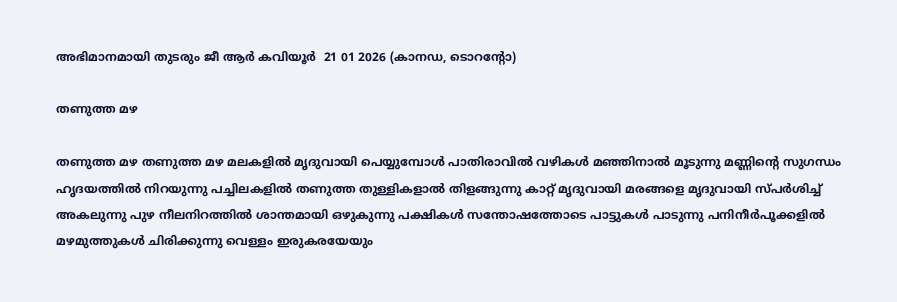അഭിമാനമായി തുടരും ജീ ആർ കവിയൂർ  21 01 2026 (കാനഡ, ടൊറൻ്റോ)

തണുത്ത മഴ

തണുത്ത മഴ തണുത്ത മഴ മലകളിൽ മൃദുവായി പെയ്യുമ്പോൾ പാതിരാവിൽ വഴികൾ മഞ്ഞിനാൽ മൂടുന്നു മണ്ണിന്റെ സുഗന്ധം ഹൃദയത്തിൽ നിറയുന്നു പച്ചിലകളിൽ തണുത്ത തുള്ളികളാൽ തിളങ്ങുന്നു കാറ്റ് മൃദുവായി മരങ്ങളെ മൃദുവായി സ്പർശിച്ച് അകലുന്നു പുഴ നീലനിറത്തിൽ ശാന്തമായി ഒഴുകുന്നു പക്ഷികൾ സന്തോഷത്തോടെ പാട്ടുകൾ പാടുന്നു പനിനീർപൂക്കളിൽ മഴമുത്തുകൾ ചിരിക്കുന്നു വെള്ളം ഇരുകരയേയും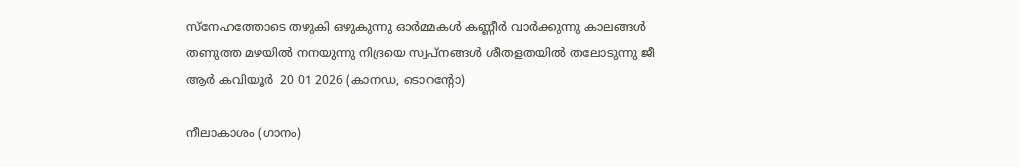സ്നേഹത്തോടെ തഴുകി ഒഴുകുന്നു ഓർമ്മകൾ കണ്ണീർ വാർക്കുന്നു കാലങ്ങൾ തണുത്ത മഴയിൽ നനയുന്നു നിദ്രയെ സ്വപ്നങ്ങൾ ശീതളതയിൽ തലോടുന്നു ജീ ആർ കവിയൂർ  20 01 2026 (കാനഡ, ടൊറൻ്റോ)

നീലാകാശം (ഗാനം)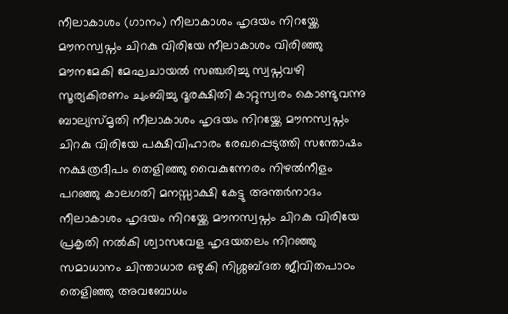നീലാകാശം (ഗാനം) നീലാകാശം ഹൃദയം നിറയ്ക്കേ മൗനസ്വപ്നം ചിറകു വിരിയേ നീലാകാശം വിരിഞ്ഞു മൗനമേകി മേഘചായൽ സഞ്ചരിച്ചു സ്വപ്നവഴി സൂര്യകിരണം ചുംബിച്ചു ദൂരക്ഷിതി കാറ്റുസ്വരം കൊണ്ടുവന്നു ബാല്യസ്മൃതി നീലാകാശം ഹൃദയം നിറയ്ക്കേ മൗനസ്വപ്നം ചിറകു വിരിയേ പക്ഷിവിഹാരം രേഖപ്പെടുത്തി സന്തോഷം നക്ഷത്രദീപം തെളിഞ്ഞു വൈകുന്നേരം നിഴൽനീളം പറഞ്ഞു കാലഗതി മനസ്സാക്ഷി കേട്ടു അന്തർനാദം നീലാകാശം ഹൃദയം നിറയ്ക്കേ മൗനസ്വപ്നം ചിറകു വിരിയേ പ്രകൃതി നൽകി ശ്വാസവേള ഹൃദയതലം നിറഞ്ഞു സമാധാനം ചിന്താധാര ഒഴുകി നിശ്ശബ്ദത ജീവിതപാഠം തെളിഞ്ഞു അവബോധം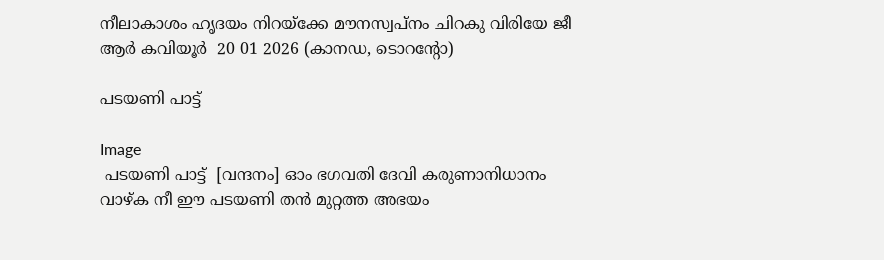നീലാകാശം ഹൃദയം നിറയ്ക്കേ മൗനസ്വപ്നം ചിറകു വിരിയേ ജീ ആർ കവിയൂർ  20 01 2026 (കാനഡ, ടൊറൻ്റോ)

പടയണി പാട്ട്

Image
 പടയണി പാട്ട്  [വന്ദനം] ഓം ഭഗവതി ദേവി കരുണാനിധാനം വാഴ്ക നീ ഈ പടയണി തൻ മുറ്റത്ത അഭയം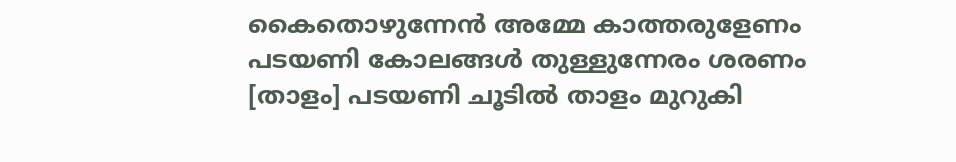കൈതൊഴുന്നേൻ അമ്മേ കാത്തരുളേണം പടയണി കോലങ്ങൾ തുള്ളുന്നേരം ശരണം [താളം] പടയണി ചൂടിൽ താളം മുറുകി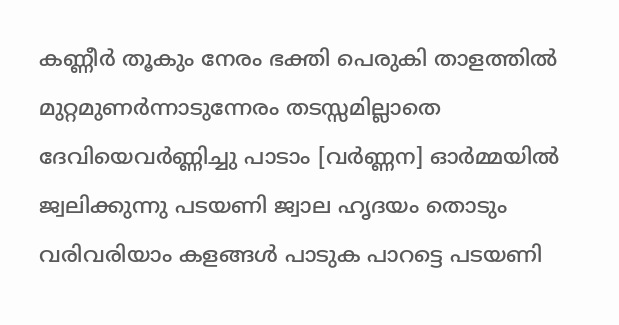കണ്ണീർ തൂകും നേരം ഭക്തി പെരുകി താളത്തിൽ മുറ്റമുണർന്നാടുന്നേരം തടസ്സമില്ലാതെ ദേവിയെവർണ്ണിച്ചു പാടാം [വർണ്ണന] ഓർമ്മയിൽ ജ്വലിക്കുന്നു പടയണി ജ്വാല ഹൃദയം തൊടും വരിവരിയാം കളങ്ങൾ പാടുക പാറട്ടെ പടയണി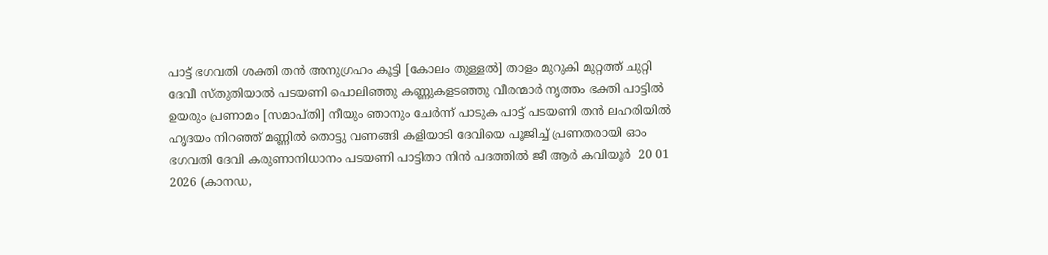പാട്ട് ഭഗവതി ശക്തി തൻ അനുഗ്രഹം കൂട്ടി [കോലം തുള്ളൽ] താളം മുറുകി മുറ്റത്ത് ചുറ്റി ദേവീ സ്തുതിയാൽ പടയണി പൊലിഞ്ഞു കണ്ണുകളടഞ്ഞു വീരന്മാർ നൃത്തം ഭക്തി പാട്ടിൽ ഉയരും പ്രണാമം [സമാപ്തി] നീയും ഞാനും ചേർന്ന് പാടുക പാട്ട് പടയണി തൻ ലഹരിയിൽ ഹൃദയം നിറഞ്ഞ് മണ്ണിൽ തൊട്ടു വണങ്ങി കളിയാടി ദേവിയെ പൂജിച്ച് പ്രണതരായി ഓം ഭഗവതി ദേവി കരുണാനിധാനം പടയണി പാട്ടിതാ നിൻ പദത്തിൽ ജീ ആർ കവിയൂർ  20 01 2026 (കാനഡ,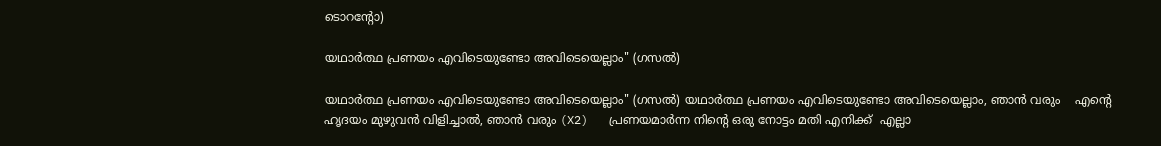ടൊറൻ്റോ)

യഥാർത്ഥ പ്രണയം എവിടെയുണ്ടോ അവിടെയെല്ലാം" (ഗസൽ)

യഥാർത്ഥ പ്രണയം എവിടെയുണ്ടോ അവിടെയെല്ലാം" (ഗസൽ) യഥാർത്ഥ പ്രണയം എവിടെയുണ്ടോ അവിടെയെല്ലാം, ഞാൻ വരും    എന്റെ ഹൃദയം മുഴുവൻ വിളിച്ചാൽ, ഞാൻ വരും (X2)   പ്രണയമാർന്ന നിന്റെ ഒരു നോട്ടം മതി എനിക്ക്  എല്ലാ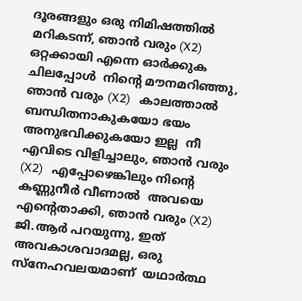ദൂരങ്ങളും ഒരു നിമിഷത്തിൽ മറികടന്ന്, ഞാൻ വരും (X2)   ഒറ്റക്കായി എന്നെ ഓർക്കുക ചിലപ്പോൾ  നിന്റെ മൗനമറിഞ്ഞു, ഞാൻ വരും (X2)   കാലത്താൽ ബന്ധിതനാകുകയോ ഭയം അനുഭവിക്കുകയോ ഇല്ല  നീ എവിടെ വിളിച്ചാലും, ഞാൻ വരും (X2)   എപ്പോഴെങ്കിലും നിന്റെ കണ്ണുനീർ വീണാൽ  അവയെ എന്റെതാക്കി, ഞാൻ വരും (X2)   ജി.ആർ പറയുന്നു, ഇത് അവകാശവാദമല്ല, ഒരു സ്നേഹവലയമാണ്  യഥാർത്ഥ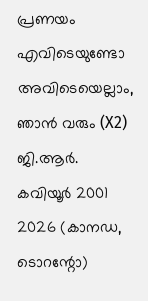പ്രണയം എവിടെയുണ്ടോ അവിടെയെല്ലാം, ഞാൻ വരും (X2) ജി.ആർ. കവിയൂർ 2001 2026 (കാനഡ, ടൊറന്റോ)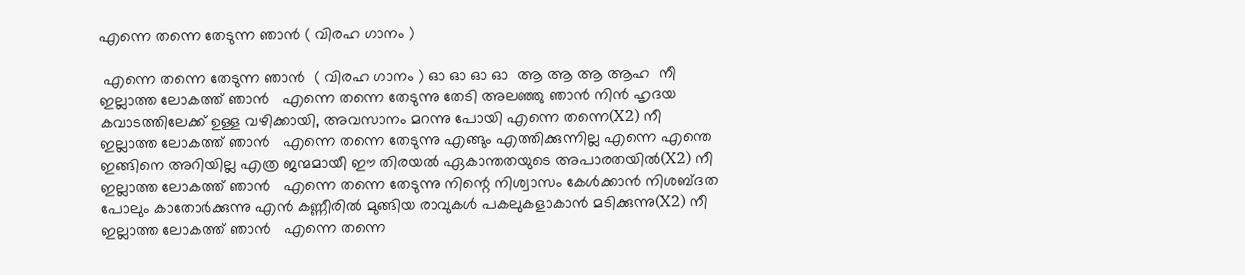എന്നെ തന്നെ തേടുന്ന ഞാൻ ( വിരഹ ഗാനം )

 എന്നെ തന്നെ തേടുന്ന ഞാൻ  ( വിരഹ ഗാനം ) ഓ ഓ ഓ ഓ  ആ ആ ആ ആഹ  നീ ഇല്ലാത്ത ലോകത്ത് ഞാൻ   എന്നെ തന്നെ തേടുന്നു തേടി അലഞ്ഞു ഞാൻ നിൻ ഹൃദയ കവാടത്തിലേക്ക് ഉള്ള വഴിക്കായി, അവസാനം മറന്നു പോയി എന്നെ തന്നെ(X2) നീ ഇല്ലാത്ത ലോകത്ത് ഞാൻ   എന്നെ തന്നെ തേടുന്നു എങ്ങും എത്തിക്കുന്നില്ല എന്നെ എന്തെ ഇങ്ങിനെ അറിയില്ല എത്ര ജന്മമായീ ഈ തിരയൽ ഏകാന്തതയുടെ അപാരതയിൽ(X2) നീ ഇല്ലാത്ത ലോകത്ത് ഞാൻ   എന്നെ തന്നെ തേടുന്നു നിന്റെ നിശ്വാസം കേൾക്കാൻ നിശബ്ദത പോലും കാതോർക്കുന്നു എൻ കണ്ണീരിൽ മുങ്ങിയ രാവുകൾ പകലുകളാകാൻ മടിക്കുന്നു(X2) നീ ഇല്ലാത്ത ലോകത്ത് ഞാൻ   എന്നെ തന്നെ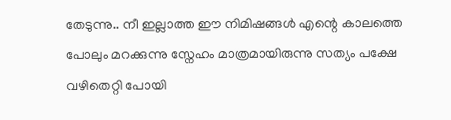തേടുന്നു.. നീ ഇല്ലാത്ത ഈ നിമിഷങ്ങൾ എന്റെ കാലത്തെ പോലും മറക്കുന്നു സ്നേഹം മാത്രമായിരുന്നു സത്യം പക്ഷേ വഴിതെറ്റി പോയി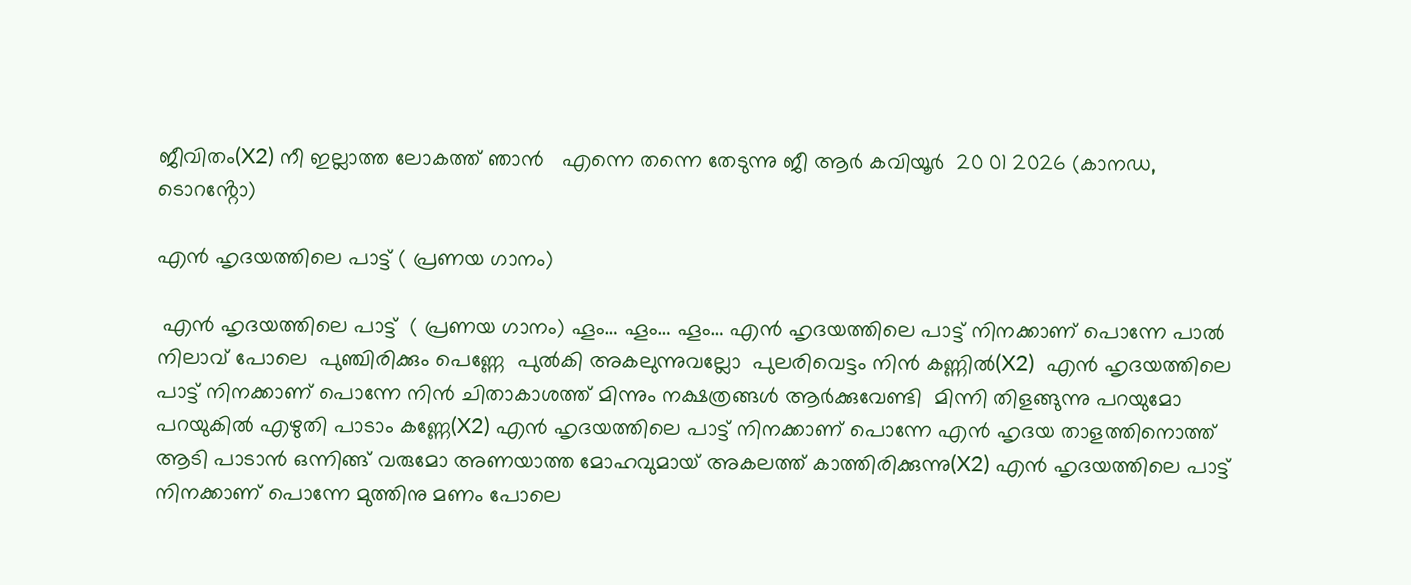ജീവിതം(X2) നീ ഇല്ലാത്ത ലോകത്ത് ഞാൻ   എന്നെ തന്നെ തേടുന്നു ജീ ആർ കവിയൂർ  20 01 2026 (കാനഡ, ടൊറൻ്റോ)

എൻ ഹൃദയത്തിലെ പാട്ട് ( പ്രണയ ഗാനം)

 എൻ ഹൃദയത്തിലെ പാട്ട്  ( പ്രണയ ഗാനം) ഹൂം… ഹൂം… ഹൂം… എൻ ഹൃദയത്തിലെ പാട്ട് നിനക്കാണ് പൊന്നേ പാൽ നിലാവ് പോലെ  പുഞ്ചിരിക്കും പെണ്ണേ  പുൽകി അകലുന്നുവല്ലോ  പുലരിവെട്ടം നിൻ കണ്ണിൽ(X2)  എൻ ഹൃദയത്തിലെ പാട്ട് നിനക്കാണ് പൊന്നേ നിൻ ചിതാകാശത്ത് മിന്നും നക്ഷത്രങ്ങൾ ആർക്കുവേണ്ടി  മിന്നി തിളങ്ങുന്നു പറയുമോ പറയുകിൽ എഴുതി പാടാം കണ്ണേ(X2) എൻ ഹൃദയത്തിലെ പാട്ട് നിനക്കാണ് പൊന്നേ എൻ ഹൃദയ താളത്തിനൊത്ത് ആടി പാടാൻ ഒന്നിങ്ങ് വരുമോ അണയാത്ത മോഹവുമായ് അകലത്ത് കാത്തിരിക്കുന്നു(X2) എൻ ഹൃദയത്തിലെ പാട്ട് നിനക്കാണ് പൊന്നേ മുത്തിനു മണം പോലെ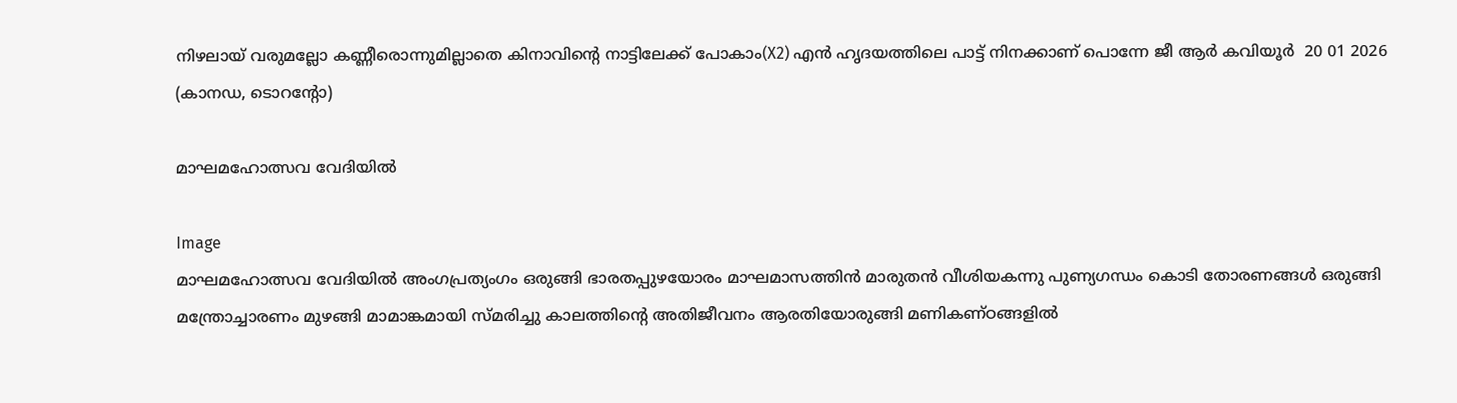നിഴലായ് വരുമല്ലോ കണ്ണീരൊന്നുമില്ലാതെ കിനാവിൻ്റെ നാട്ടിലേക്ക് പോകാം(X2) എൻ ഹൃദയത്തിലെ പാട്ട് നിനക്കാണ് പൊന്നേ ജീ ആർ കവിയൂർ  20 01 2026 (കാനഡ, ടൊറൻ്റോ)

മാഘമഹോത്സവ വേദിയിൽ

Image
മാഘമഹോത്സവ വേദിയിൽ അംഗപ്രത്യംഗം ഒരുങ്ങി ഭാരതപ്പുഴയോരം മാഘമാസത്തിൻ മാരുതൻ വീശിയകന്നു പുണ്യഗന്ധം കൊടി തോരണങ്ങൾ ഒരുങ്ങി മന്ത്രോച്ചാരണം മുഴങ്ങി മാമാങ്കമായി സ്മരിച്ചു കാലത്തിന്റെ അതിജീവനം ആരതിയോരുങ്ങി മണികണ്ഠങ്ങളിൽ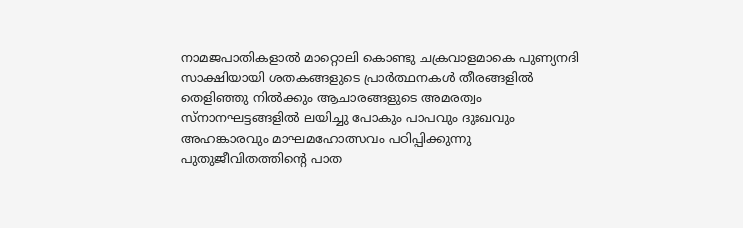നാമജപാതികളാൽ മാറ്റൊലി കൊണ്ടു ചക്രവാളമാകെ പുണ്യനദി സാക്ഷിയായി ശതകങ്ങളുടെ പ്രാർത്ഥനകൾ തീരങ്ങളിൽ തെളിഞ്ഞു നിൽക്കും ആചാരങ്ങളുടെ അമരത്വം സ്നാനഘട്ടങ്ങളിൽ ലയിച്ചു പോകും പാപവും ദുഃഖവും അഹങ്കാരവും മാഘമഹോത്സവം പഠിപ്പിക്കുന്നു പുതുജീവിതത്തിന്റെ പാത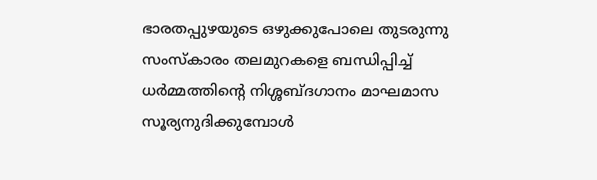ഭാരതപ്പുഴയുടെ ഒഴുക്കുപോലെ തുടരുന്നു സംസ്കാരം തലമുറകളെ ബന്ധിപ്പിച്ച് ധർമ്മത്തിന്റെ നിശ്ശബ്ദഗാനം മാഘമാസ സൂര്യനുദിക്കുമ്പോൾ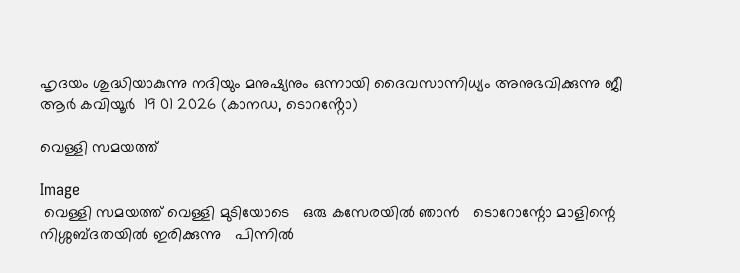ഹൃദയം ശുദ്ധിയാകുന്നു നദിയും മനുഷ്യനും ഒന്നായി ദൈവസാന്നിധ്യം അനുഭവിക്കുന്നു ജീ ആർ കവിയൂർ  19 01 2026 (കാനഡ, ടൊറൻ്റോ)

വെള്ളി സമയത്ത്

Image
 വെള്ളി സമയത്ത് വെള്ളി മുടിയോടെ   ഒരു കസേരയിൽ ഞാൻ   ടൊറോന്റോ മാളിന്റെ   നിശ്ശബ്ദതയിൽ ഇരിക്കുന്നു   പിന്നിൽ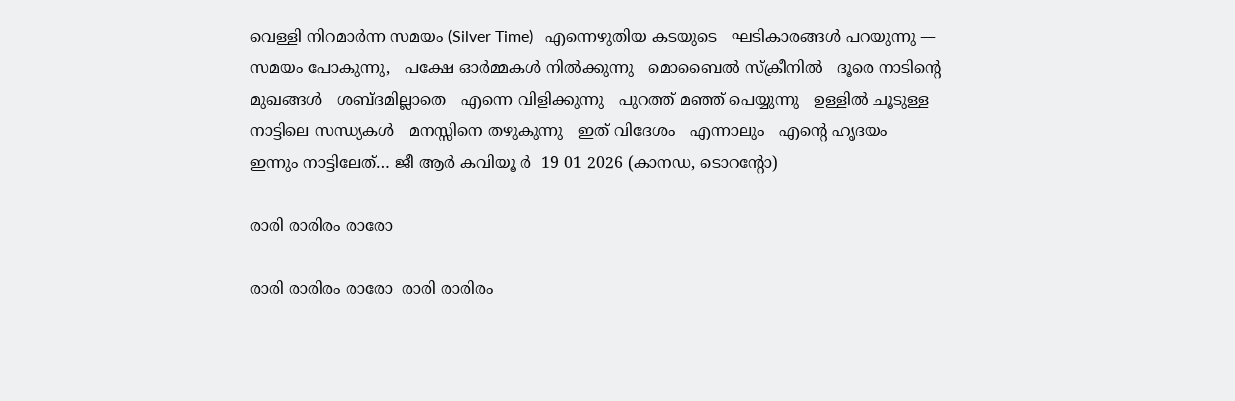വെള്ളി നിറമാർന്ന സമയം (Silver Time)   എന്നെഴുതിയ കടയുടെ   ഘടികാരങ്ങൾ പറയുന്നു —   സമയം പോകുന്നു,   പക്ഷേ ഓർമ്മകൾ നിൽക്കുന്നു   മൊബൈൽ സ്ക്രീനിൽ   ദൂരെ നാടിന്റെ മുഖങ്ങൾ   ശബ്ദമില്ലാതെ   എന്നെ വിളിക്കുന്നു   പുറത്ത് മഞ്ഞ് പെയ്യുന്നു   ഉള്ളിൽ ചൂടുള്ള   നാട്ടിലെ സന്ധ്യകൾ   മനസ്സിനെ തഴുകുന്നു   ഇത് വിദേശം   എന്നാലും   എന്റെ ഹൃദയം   ഇന്നും നാട്ടിലേത്… ജീ ആർ കവിയൂ ർ  19 01 2026 (കാനഡ, ടൊറൻ്റോ)

രാരി രാരിരം രാരോ

രാരി രാരിരം രാരോ  രാരി രാരിരം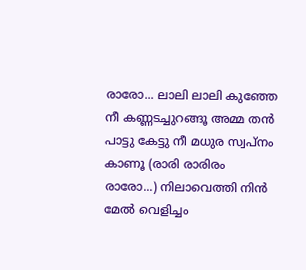രാരോ... ലാലി ലാലി കുഞ്ഞേ നീ കണ്ണടച്ചുറങ്ങൂ അമ്മ തൻ പാട്ടു കേട്ടു നീ മധുര സ്വപ്നം കാണൂ (രാരി രാരിരം രാരോ...) നിലാവെത്തി നിൻ മേൽ വെളിച്ചം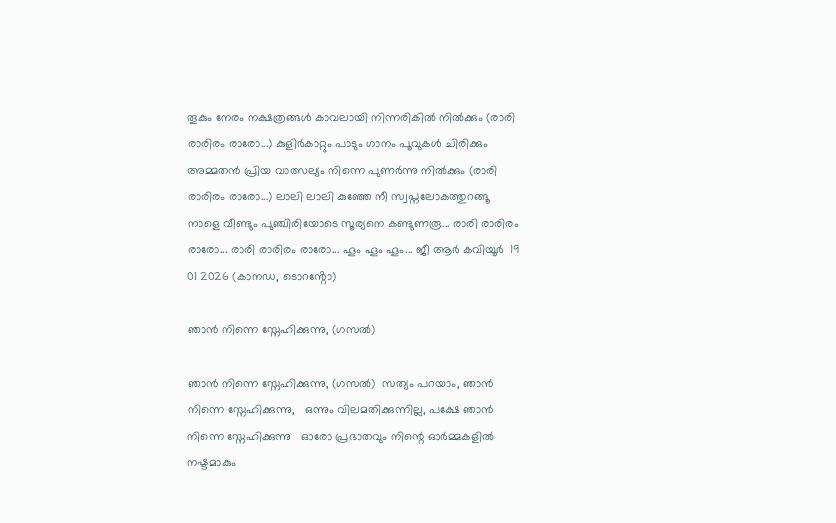തൂകും നേരം നക്ഷത്രങ്ങൾ കാവലായി നിന്നരികിൽ നിൽക്കും (രാരി രാരിരം രാരോ...) കുളിർകാറ്റും പാടും ഗാനം പൂവുകൾ ചിരിക്കും അമ്മതൻ പ്രിയ വാത്സല്യം നിന്നെ പുണർന്നു നിൽക്കും (രാരി രാരിരം രാരോ...) ലാലി ലാലി കുഞ്ഞേ നീ സ്വപ്നലോകത്തുറങ്ങൂ നാളെ വീണ്ടും പുഞ്ചിരിയോടെ സൂര്യനെ കണ്ടുണരൂ... രാരി രാരിരം രാരോ... രാരി രാരിരം രാരോ... ഹൂം ഹൂം ഹൂം... ജീ ആർ കവിയൂർ  19 01 2026 (കാനഡ, ടൊറൻ്റോ)

ഞാൻ നിന്നെ സ്നേഹിക്കുന്നു, (ഗസൽ)

ഞാൻ നിന്നെ സ്നേഹിക്കുന്നു, (ഗസൽ)  സത്യം പറയാം, ഞാൻ നിന്നെ സ്നേഹിക്കുന്നു,   ഒന്നും വിലമതിക്കുന്നില്ല, പക്ഷേ ഞാൻ നിന്നെ സ്നേഹിക്കുന്നു   ഓരോ പ്രഭാതവും നിന്റെ ഓർമ്മകളിൽ നഷ്ടമാകും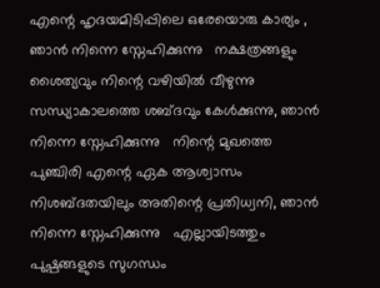എന്റെ ഹൃദയമിടിപ്പിലെ ഒരേയൊരു കാര്യം , ഞാൻ നിന്നെ സ്നേഹിക്കുന്നു   നക്ഷത്രങ്ങളും ശൈത്യവും നിന്റെ വഴിയിൽ വീഴുന്നു   സന്ധ്യാകാലത്തെ ശബ്ദവും കേൾക്കുന്നു, ഞാൻ നിന്നെ സ്നേഹിക്കുന്നു   നിന്റെ മുഖത്തെ പുഞ്ചിരി എന്റെ ഏക ആശ്വാസം   നിശബ്ദതയിലും അതിന്റെ പ്രതിധ്വനി, ഞാൻ നിന്നെ സ്നേഹിക്കുന്നു   എല്ലായിടത്തും പുഷ്പങ്ങളുടെ സുഗന്ധം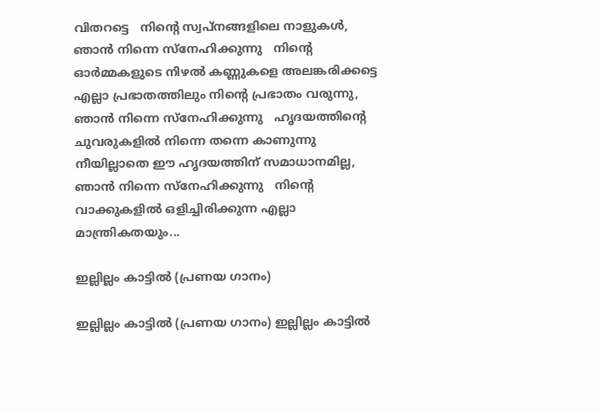വിതറട്ടെ   നിന്റെ സ്വപ്നങ്ങളിലെ നാളുകൾ, ഞാൻ നിന്നെ സ്നേഹിക്കുന്നു   നിന്റെ ഓർമ്മകളുടെ നിഴൽ കണ്ണുകളെ അലങ്കരിക്കട്ടെ   എല്ലാ പ്രഭാതത്തിലും നിന്റെ പ്രഭാതം വരുന്നു, ഞാൻ നിന്നെ സ്നേഹിക്കുന്നു   ഹൃദയത്തിന്റെ ചുവരുകളിൽ നിന്നെ തന്നെ കാണുന്നു   നീയില്ലാതെ ഈ ഹൃദയത്തിന് സമാധാനമില്ല, ഞാൻ നിന്നെ സ്നേഹിക്കുന്നു   നിന്റെ വാക്കുകളിൽ ഒളിച്ചിരിക്കുന്ന എല്ലാ മാന്ത്രികതയും...

ഇല്ലില്ലം കാട്ടിൽ (പ്രണയ ഗാനം)

ഇല്ലില്ലം കാട്ടിൽ (പ്രണയ ഗാനം) ഇല്ലില്ലം കാട്ടിൽ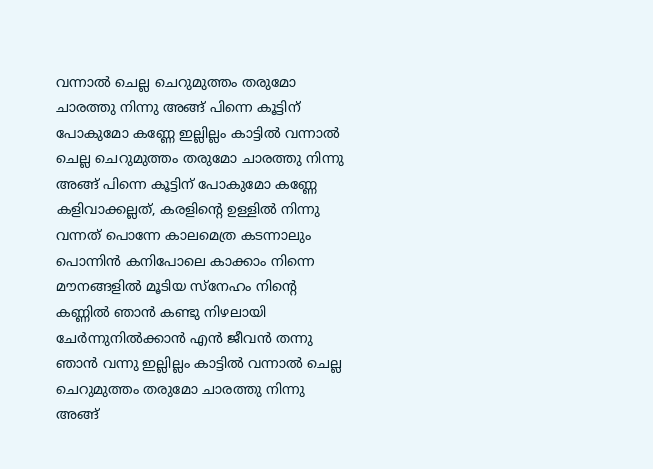വന്നാൽ ചെല്ല ചെറുമുത്തം തരുമോ ചാരത്തു നിന്നു അങ്ങ് പിന്നെ കൂട്ടിന് പോകുമോ കണ്ണേ ഇല്ലില്ലം കാട്ടിൽ വന്നാൽ ചെല്ല ചെറുമുത്തം തരുമോ ചാരത്തു നിന്നു അങ്ങ് പിന്നെ കൂട്ടിന് പോകുമോ കണ്ണേ കളിവാക്കല്ലത്, കരളിൻ്റെ ഉള്ളിൽ നിന്നു വന്നത് പൊന്നേ കാലമെത്ര കടന്നാലും പൊന്നിൻ കനിപോലെ കാക്കാം നിന്നെ മൗനങ്ങളിൽ മൂടിയ സ്നേഹം നിന്റെ കണ്ണിൽ ഞാൻ കണ്ടു നിഴലായി ചേർന്നുനിൽക്കാൻ എൻ ജീവൻ തന്നു ഞാൻ വന്നു ഇല്ലില്ലം കാട്ടിൽ വന്നാൽ ചെല്ല ചെറുമുത്തം തരുമോ ചാരത്തു നിന്നു അങ്ങ്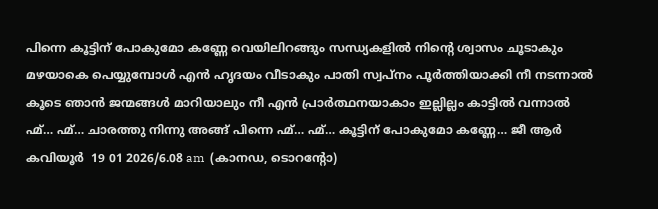പിന്നെ കൂട്ടിന് പോകുമോ കണ്ണേ വെയിലിറങ്ങും സന്ധ്യകളിൽ നിന്റെ ശ്വാസം ചൂടാകും മഴയാകെ പെയ്യുമ്പോൾ എൻ ഹൃദയം വീടാകും പാതി സ്വപ്നം പൂർത്തിയാക്കി നീ നടന്നാൽ കൂടെ ഞാൻ ജന്മങ്ങൾ മാറിയാലും നീ എൻ പ്രാർത്ഥനയാകാം ഇല്ലില്ലം കാട്ടിൽ വന്നാൽ ഹ്മ്… ഹ്മ്… ചാരത്തു നിന്നു അങ്ങ് പിന്നെ ഹ്മ്… ഹ്മ്… കൂട്ടിന് പോകുമോ കണ്ണേ… ജീ ആർ കവിയൂർ  19 01 2026/6.08 am  (കാനഡ, ടൊറൻ്റോ)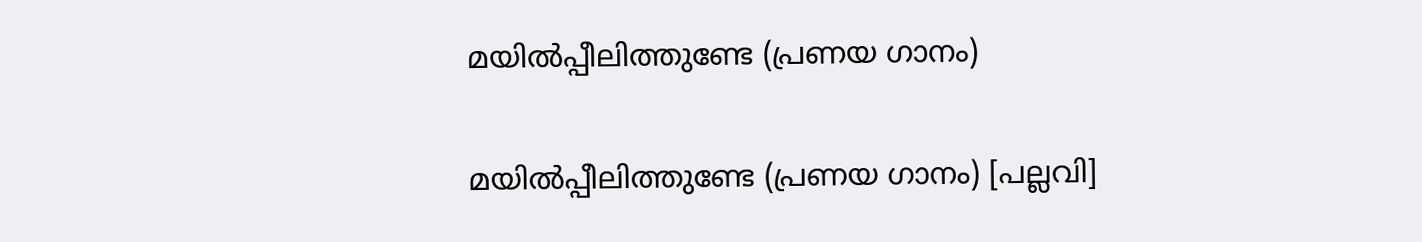മയിൽപ്പീലിത്തുണ്ടേ (പ്രണയ ഗാനം)

മയിൽപ്പീലിത്തുണ്ടേ (പ്രണയ ഗാനം) [പല്ലവി]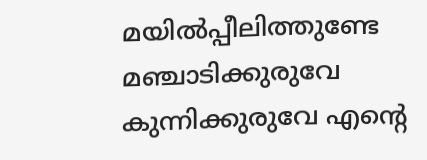മയിൽപ്പീലിത്തുണ്ടേ മഞ്ചാടിക്കുരുവേ കുന്നിക്കുരുവേ എൻ്റെ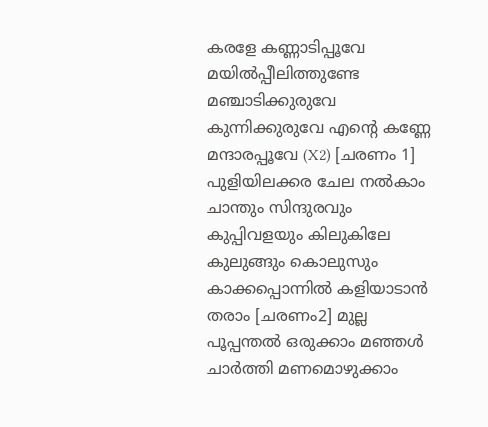കരളേ കണ്ണാടിപ്പൂവേ മയിൽപ്പീലിത്തുണ്ടേ മഞ്ചാടിക്കുരുവേ കുന്നിക്കുരുവേ എൻ്റെ കണ്ണേ മന്ദാരപ്പൂവേ (X2) [ചരണം 1] പുളിയിലക്കര ചേല നൽകാം ചാന്തും സിന്ദുരവും കുപ്പിവളയും കിലുകിലേ കുലുങ്ങും കൊലുസും കാക്കപ്പൊന്നിൽ കളിയാടാൻ തരാം [ചരണം2] മുല്ല പൂപ്പന്തൽ ഒരുക്കാം മഞ്ഞൾ ചാർത്തി മണമൊഴുക്കാം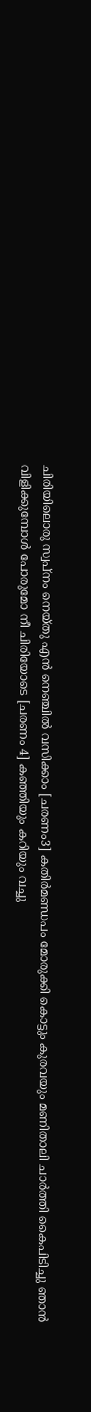ചിരിയിലൊരു സ്വപ്നം നെയ്തു എൻ നെഞ്ചിൽ വസിക്കാം [ചരണം3] കതിർമണ്ഡപം മോരുക്കി കൊട്ടും കുരവയും മണിതാലി ചാർത്തി കൈപിടിച്ചു ഞാൻ വിളിക്കുമ്പോൾ പോരുമോ നീ ചിരിയോടെ [ചരണം 4] കഞ്ഞിയും കറിയും വച്ചു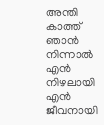അന്തി കാത്ത് ഞാൻ നിന്നാൽ എൻ നിഴലായി എൻ ജീവനായി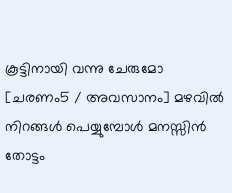കൂട്ടിനായി വന്നു ചേരുമോ [ചരണം5 / അവസാനം] മഴവിൽ നിറങ്ങൾ പെയ്യുമ്പോൾ മനസ്സിൻ തോട്ടം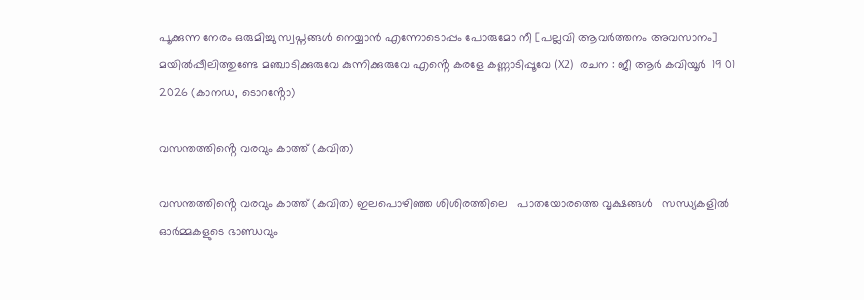പൂക്കുന്ന നേരം ഒരുമിച്ചു സ്വപ്നങ്ങൾ നെയ്യാൻ എന്നോടൊപ്പം പോരുമോ നീ [പല്ലവി ആവർത്തനം അവസാനം] മയിൽപ്പീലിത്തുണ്ടേ മഞ്ചാടിക്കുരുവേ കുന്നിക്കുരുവേ എൻ്റെ കരളേ കണ്ണാടിപ്പൂവേ (X2)  രചന : ജീ ആർ കവിയൂർ  19 01 2026 (കാനഡ, ടൊറൻ്റോ)

വസന്തത്തിൻ്റെ വരവും കാത്ത് (കവിത)

വസന്തത്തിൻ്റെ വരവും കാത്ത് (കവിത) ഇലപൊഴിഞ്ഞ ശിശിരത്തിലെ   പാതയോരത്തെ വൃക്ഷങ്ങൾ   സന്ധ്യകളിൽ   ഓർമ്മകളുടെ ഭാണ്ഡവും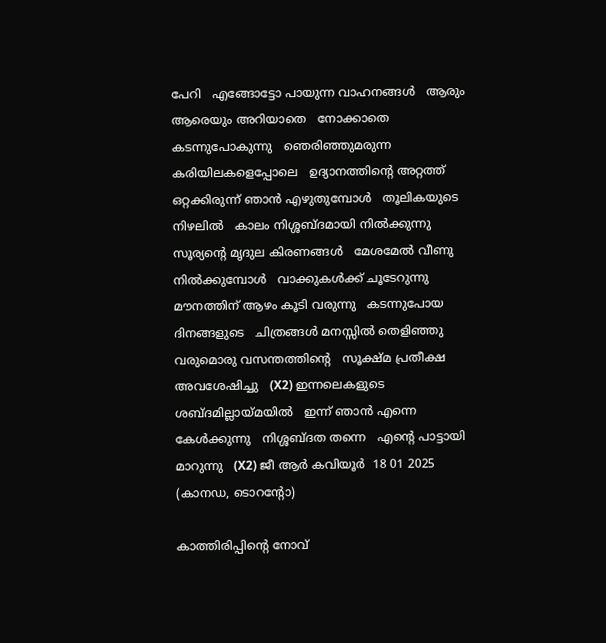പേറി   എങ്ങോട്ടോ പായുന്ന വാഹനങ്ങൾ   ആരും ആരെയും അറിയാതെ   നോക്കാതെ കടന്നുപോകുന്നു   ഞെരിഞ്ഞുമരുന്ന കരിയിലകളെപ്പോലെ   ഉദ്യാനത്തിന്റെ അറ്റത്ത്   ഒറ്റക്കിരുന്ന് ഞാൻ എഴുതുമ്പോൾ   തൂലികയുടെ നിഴലിൽ   കാലം നിശ്ശബ്ദമായി നിൽക്കുന്നു   സൂര്യന്റെ മൃദുല കിരണങ്ങൾ   മേശമേൽ വീണു നിൽക്കുമ്പോൾ   വാക്കുകൾക്ക് ചൂടേറുന്നു   മൗനത്തിന് ആഴം കൂടി വരുന്നു   കടന്നുപോയ ദിനങ്ങളുടെ   ചിത്രങ്ങൾ മനസ്സിൽ തെളിഞ്ഞു   വരുമൊരു വസന്തത്തിന്റെ   സൂക്ഷ്മ പ്രതീക്ഷ അവശേഷിച്ചു   (X2) ഇന്നലെകളുടെ ശബ്ദമില്ലായ്മയിൽ   ഇന്ന് ഞാൻ എന്നെ കേൾക്കുന്നു   നിശ്ശബ്ദത തന്നെ   എന്റെ പാട്ടായി മാറുന്നു   (X2) ജീ ആർ കവിയൂർ  18 01 2025 (കാനഡ, ടൊറൻ്റോ)

കാത്തിരിപ്പിൻ്റെ നോവ്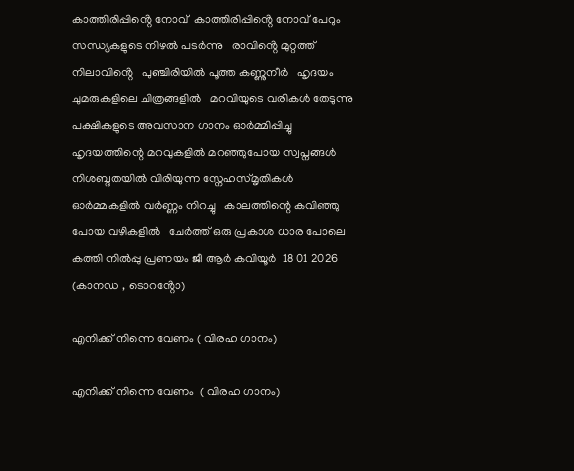കാത്തിരിപ്പിൻ്റെ നോവ്  കാത്തിരിപ്പിൻ്റെ നോവ് പേറും   സന്ധ്യകളുടെ നിഴൽ പടർന്നു   രാവിൻ്റെ മുറ്റത്ത് നിലാവിൻ്റെ   പുഞ്ചിരിയിൽ പൂത്ത കണ്ണുനീർ   ഹൃദയം ചുമരുകളിലെ ചിത്രങ്ങളിൽ   മറവിയുടെ വരികൾ തേടുന്നു   പക്ഷികളുടെ അവസാന ഗാനം ഓർമ്മിപ്പിച്ചു   ഹൃദയത്തിന്റെ മറവുകളിൽ മറഞ്ഞുപോയ സ്വപ്നങ്ങൾ   നിശബ്ദതയിൽ വിരിയുന്ന സ്നേഹസ്മൃതികൾ   ഓർമ്മകളിൽ വർണ്ണം നിറച്ചു   കാലത്തിന്റെ കവിഞ്ഞു പോയ വഴികളിൽ   ചേർത്ത് ഒരു പ്രകാശ ധാര പോലെ കത്തി നിൽപ്പു പ്രണയം ജീ ആർ കവിയൂർ  18 01 2026 (കാനഡ , ടൊറൻ്റോ)

എനിക്ക് നിന്നെ വേണം ( വിരഹ ഗാനം)

എനിക്ക് നിന്നെ വേണം  ( വിരഹ ഗാനം)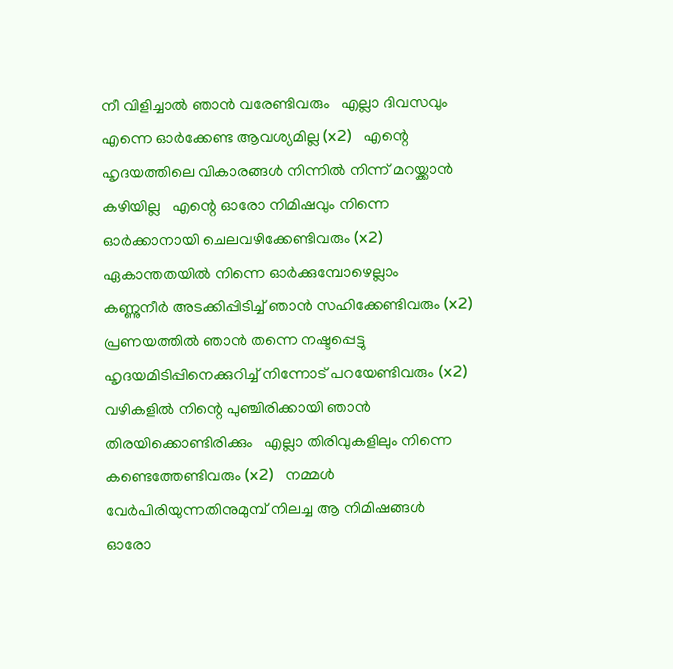നീ വിളിച്ചാൽ ഞാൻ വരേണ്ടിവരും   എല്ലാ ദിവസവും എന്നെ ഓർക്കേണ്ട ആവശ്യമില്ല (x2)   എന്റെ ഹൃദയത്തിലെ വികാരങ്ങൾ നിന്നിൽ നിന്ന് മറയ്ക്കാൻ കഴിയില്ല   എന്റെ ഓരോ നിമിഷവും നിന്നെ ഓർക്കാനായി ചെലവഴിക്കേണ്ടിവരും (x2)   ഏകാന്തതയിൽ നിന്നെ ഓർക്കുമ്പോഴെല്ലാം   കണ്ണുനീർ അടക്കിപ്പിടിച്ച് ഞാൻ സഹിക്കേണ്ടിവരും (x2)   പ്രണയത്തിൽ ഞാൻ തന്നെ നഷ്ടപ്പെട്ടു   ഹൃദയമിടിപ്പിനെക്കുറിച്ച് നിന്നോട് പറയേണ്ടിവരും (x2)   വഴികളിൽ നിന്റെ പുഞ്ചിരിക്കായി ഞാൻ തിരയിക്കൊണ്ടിരിക്കും   എല്ലാ തിരിവുകളിലും നിന്നെ കണ്ടെത്തേണ്ടിവരും (x2)   നമ്മൾ വേർപിരിയുന്നതിനുമുമ്പ് നിലച്ച ആ നിമിഷങ്ങൾ   ഓരോ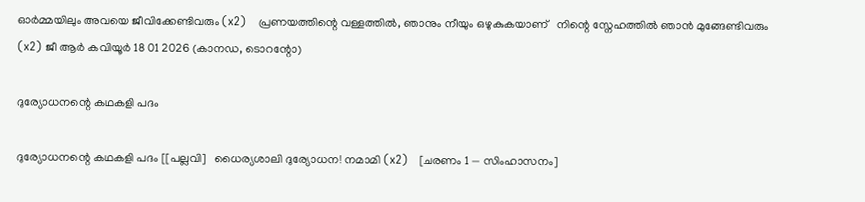ഓർമ്മയിലും അവയെ ജീവിക്കേണ്ടിവരും (x2)   പ്രണയത്തിന്റെ വള്ളത്തിൽ, ഞാനും നീയും ഒഴുകുകയാണ്   നിന്റെ സ്നേഹത്തിൽ ഞാൻ മുങ്ങേണ്ടിവരും (x2) ജീ ആർ കവിയൂർ 18 01 2026 (കാനഡ, ടൊറന്റോ)

ദുര്യോധനന്റെ കഥകളി പദം

ദുര്യോധനന്റെ കഥകളി പദം [[പല്ലവി]   ധൈര്യശാലി ദുര്യോധന! നമാമി (x2)   [ചരണം 1 — സിംഹാസനം]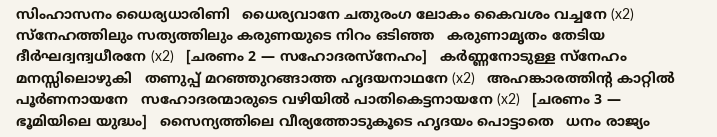സിംഹാസനം ധൈര്യധാരിണി   ധൈര്യവാനേ ചതുരംഗ ലോകം കൈവശം വച്ചനേ (x2)   സ്നേഹത്തിലും സത്യത്തിലും കരുണയുടെ നിറം ഒടിഞ്ഞ   കരുണാമൃതം തേടിയ ദീർഘദ്വന്ദ്വധീരനേ (x2)   [ചരണം 2 — സഹോദരസ്നേഹം]   കർണ്ണനോടുള്ള സ്നേഹം മനസ്സിലൊഴുകി   തണുപ്പ് മറഞ്ഞുറങ്ങാത്ത ഹൃദയനാഥനേ (x2)   അഹങ്കാരത്തിന്റ കാറ്റിൽ പൂർണനായനേ   സഹോദരന്മാരുടെ വഴിയിൽ പാതികെട്ടനായനേ (x2)   [ചരണം 3 — ഭൂമിയിലെ യുദ്ധം]   സൈന്യത്തിലെ വീര്യത്തോടുകൂടെ ഹൃദയം പൊട്ടാതെ   ധനം രാജ്യം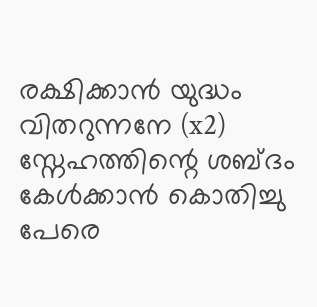രക്ഷിക്കാൻ യുദ്ധം വിതറുന്നനേ (x2)   സ്നേഹത്തിന്റെ ശബ്ദം കേൾക്കാൻ കൊതിച്ചു   പേരെ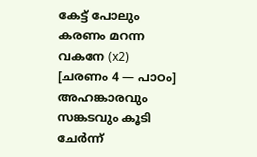കേട്ട് പോലും കരണം മറന്ന വകനേ (x2)   [ചരണം 4 — പാഠം]   അഹങ്കാരവും സങ്കടവും കൂടി ചേർന്ന്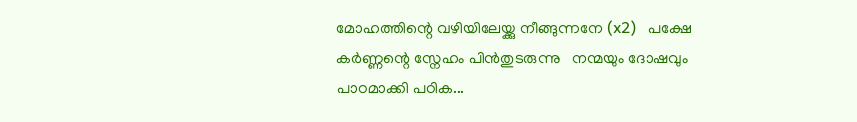മോഹത്തിന്റെ വഴിയിലേയ്ക്കു നീങ്ങുന്നനേ (x2)   പക്ഷേ കർണ്ണന്റെ സ്നേഹം പിന്‍തുടരുന്നു   നന്മയും ദോഷവും പാഠമാക്കി പഠിക...